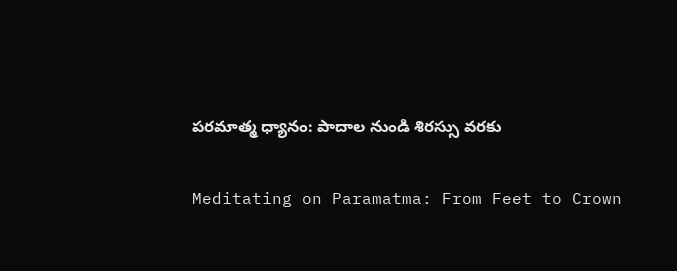పరమాత్మ ధ్యానం: పాదాల నుండి శిరస్సు వరకు

Meditating on Paramatma: From Feet to Crown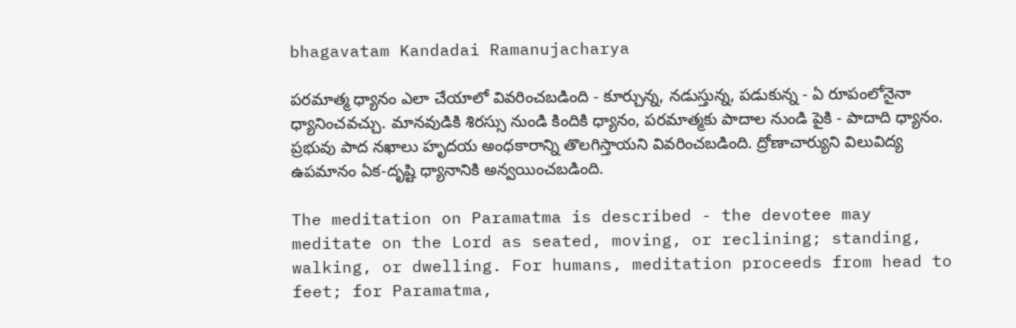bhagavatam Kandadai Ramanujacharya

పరమాత్మ ధ్యానం ఎలా చేయాలో వివరించబడింది - కూర్చున్న, నడుస్తున్న, పడుకున్న - ఏ రూపంలోనైనా ధ్యానించవచ్చు. మానవుడికి శిరస్సు నుండి కిందికి ధ్యానం, పరమాత్మకు పాదాల నుండి పైకి - పాదాది ధ్యానం. ప్రభువు పాద నఖాలు హృదయ అంధకారాన్ని తొలగిస్తాయని వివరించబడింది. ద్రోణాచార్యుని విలువిద్య ఉపమానం ఏక-దృష్టి ధ్యానానికి అన్వయించబడింది.

The meditation on Paramatma is described - the devotee may meditate on the Lord as seated, moving, or reclining; standing, walking, or dwelling. For humans, meditation proceeds from head to feet; for Paramatma,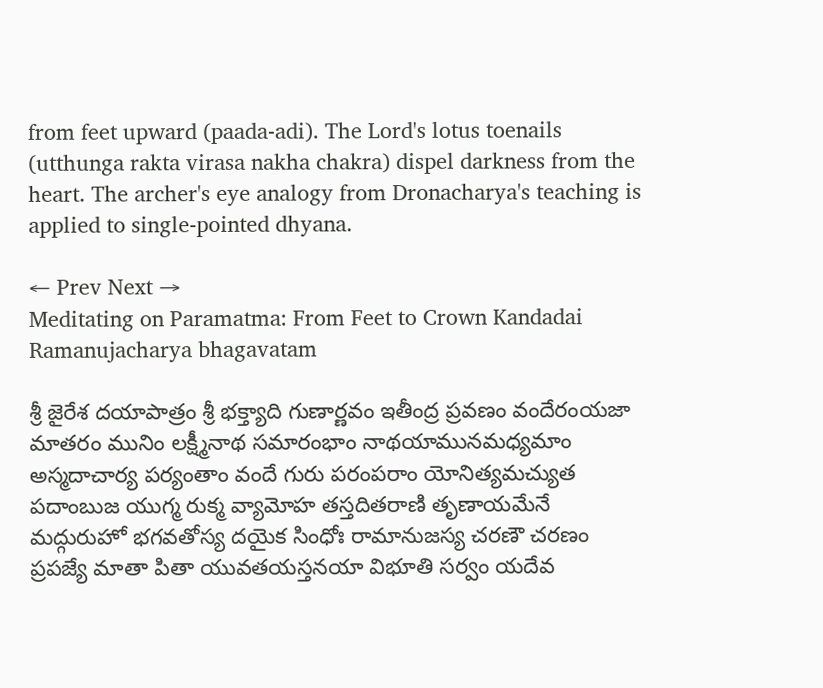from feet upward (paada-adi). The Lord's lotus toenails (utthunga rakta virasa nakha chakra) dispel darkness from the heart. The archer's eye analogy from Dronacharya's teaching is applied to single-pointed dhyana.

← Prev Next →
Meditating on Paramatma: From Feet to Crown Kandadai Ramanujacharya bhagavatam

శ్రీ జైరేశ దయాపాత్రం శ్రీ భక్త్యాది గుణార్ణవం ఇతీంద్ర ప్రవణం వందేరంయజా మాతరం మునిం లక్ష్మీనాథ సమారంభాం నాథయామునమధ్యమాం అస్మదాచార్య పర్యంతాం వందే గురు పరంపరాం యోనిత్యమచ్యుత పదాంబుజ యుగ్మ రుక్మ వ్యామోహ తస్తదితరాణి తృణాయమేనే మద్గురుహో భగవతోస్య దయైక సింధోః రామానుజస్య చరణౌ చరణం ప్రపజ్యే మాతా పితా యువతయస్తనయా విభూతి సర్వం యదేవ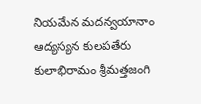నియమేన మదన్వయానాం ఆద్యస్యన కులపతేరు కులాభిరామం శ్రీమత్తజంగి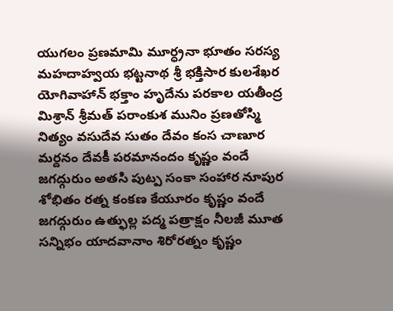యుగలం ప్రణమామి మూర్ధ్రనా భూతం సరస్య మహదాహ్వయ భట్టనాథ శ్రీ భక్తిసార కులశేఖర యోగివాహాన్ భక్తాం హృదేను పరకాల యతీంద్ర మిశ్రాన్ శ్రీమత్ పరాంకుశ మునిం ప్రణతోస్మి నిత్యం వసుదేవ సుతం దేవం కంస చాణూర మర్దనం దేవకీ పరమానందం కృష్ణం వందే జగద్గురుం అతసి పుట్ప సంకా సంహార నూపుర శోభితం రత్న కంకణ కేయూరం కృష్ణం వందే జగద్గురుం ఉత్ఫుల్ల పద్మ పత్రాక్షం నీలజీ మూత సన్నిభం యాదవానాం శిరోరత్నం కృష్ణం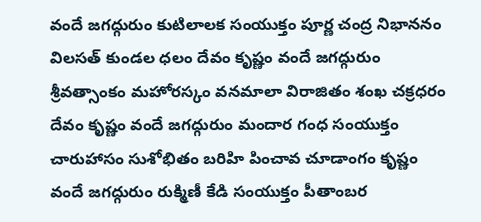వందే జగద్గురుం కుటిలాలక సంయుక్తం పూర్ణ చంద్ర నిభాననం విలసత్ కుండల ధలం దేవం కృష్ణం వందే జగద్గురుం శ్రీవత్సాంకం మహోరస్కం వనమాలా విరాజితం శంఖ చక్రధరం దేవం కృష్ణం వందే జగద్గురుం మందార గంధ సంయుక్తం చారుహాసం సుశోభితం బరిహి పించావ చూడాంగం కృష్ణం వందే జగద్గురుం రుక్మిణీ కేడి సంయుక్తం పీతాంబర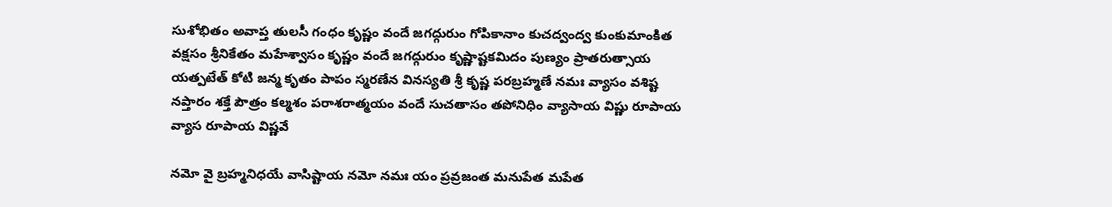సుశోభితం అవాప్త తులసీ గంధం కృష్ణం వందే జగద్గురుం గోపికానాం కుచద్వంద్వ కుంకుమాంకిత వక్షసం శ్రీనికేతం మహేశ్వాసం కృష్ణం వందే జగద్గురుం కృష్ణాష్టకమిదం పుణ్యం ప్రాతరుత్సాయ యత్పటేత్ కోటి జన్మ కృతం పాపం స్మరణేన వినస్యతి శ్రీ కృష్ణ పరబ్రహ్మణే నమః వ్యాసం వశిష్ట నప్తారం శక్తే పౌత్రం కల్మశం పరాశరాత్మయం వందే సుచతాసం తపోనిధిం వ్యాసాయ విష్ణు రూపాయ వ్యాస రూపాయ విష్ణవే

నమో వై బ్రహ్మనిధయే వాసిష్టాయ నమో నమః యం ప్రవ్రజంత మనుపేత మపేత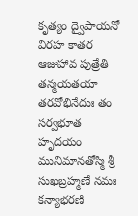కృత్యం ద్వైపాయనో విరహ కాతర ఆజుహావ పుత్రేతి తన్మయతయా తరవోభినేదుః తం సర్వభూత హృదయం మునిమానతోస్మి శ్రీ సుఖబ్రహ్మణే నమః కన్యాభరణి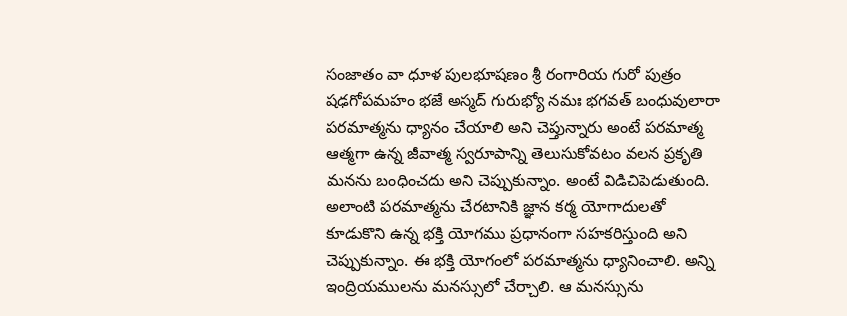సంజాతం వా ధూళ పులభూషణం శ్రీ రంగారియ గురో పుత్రం షఢగోపమహం భజే అస్మద్ గురుభ్యో నమః భగవత్ బంధువులారా పరమాత్మను ధ్యానం చేయాలి అని చెప్తున్నారు అంటే పరమాత్మ ఆత్మగా ఉన్న జీవాత్మ స్వరూపాన్ని తెలుసుకోవటం వలన ప్రకృతి మనను బంధించదు అని చెప్పుకున్నాం. అంటే విడిచిపెడుతుంది. అలాంటి పరమాత్మను చేరటానికి జ్ఞాన కర్మ యోగాదులతో కూడుకొని ఉన్న భక్తి యోగము ప్రధానంగా సహకరిస్తుంది అని చెప్పుకున్నాం. ఈ భక్తి యోగంలో పరమాత్మను ధ్యానించాలి. అన్ని ఇంద్రియములను మనస్సులో చేర్చాలి. ఆ మనస్సును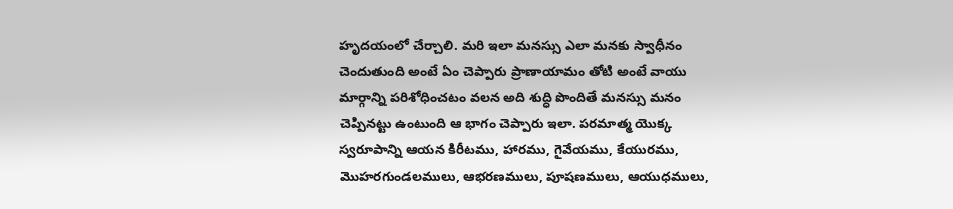హృదయంలో చేర్చాలి. మరి ఇలా మనస్సు ఎలా మనకు స్వాధీనం చెందుతుంది అంటే ఏం చెప్పారు ప్రాణాయామం తోటి అంటే వాయు మార్గాన్ని పరిశోధించటం వలన అది శుద్ధి పొందితే మనస్సు మనం చెప్పినట్టు ఉంటుంది ఆ భాగం చెప్పారు ఇలా. పరమాత్మ యొక్క స్వరూపాన్ని ఆయన కిరీటము, హారము, గైవేయము, కేయురము, మొహరగుండలములు, ఆభరణములు, పూషణములు, ఆయుధములు,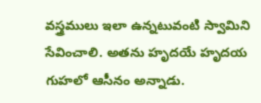వస్త్రములు ఇలా ఉన్నటువంటి స్వామిని సేవించాలి. అతను హృదయే హృదయ గుహలో ఆసీనం అన్నాడు.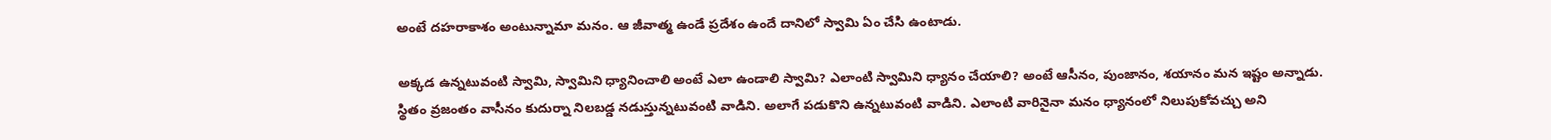అంటే దహరాకాశం అంటున్నామా మనం. ఆ జీవాత్మ ఉండే ప్రదేశం ఉందే దానిలో స్వామి ఏం చేసి ఉంటాడు.

అక్కడ ఉన్నటువంటి స్వామి, స్వామిని ధ్యానించాలి అంటే ఎలా ఉండాలి స్వామి? ఎలాంటి స్వామిని ధ్యానం చేయాలి? అంటే ఆసీనం, పుంజానం, శయానం మన ఇష్టం అన్నాడు. స్థితం వ్రజంతం వాసీనం కుదుర్నా నిలబడ్డ నడుస్తున్నటువంటి వాడిని. అలాగే పడుకొని ఉన్నటువంటి వాడిని. ఎలాంటి వారినైనా మనం ధ్యానంలో నిలుపుకోవచ్చు అని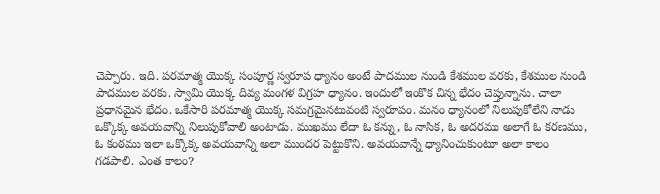చెప్పారు. ఇది. పరమాత్మ యొక్క సంపూర్ణ స్వరూప ధ్యానం అంటే పాదముల నుండి కేశముల వరకు, కేశముల నుండి పాదముల వరకు. స్వామి యొక్క దివ్య మంగళ విగ్రహ ధ్యానం. ఇందులో ఇంకొక చిన్న భేదం చెప్తున్నాను. చాలా ప్రధానమైన భేదం. ఒకేసారి పరమాత్మ యొక్క సమగ్రమైనటువంటి స్వరూపం. మనం ధ్యానంలో నిలుపుకోలేని నాడు ఒక్కొక్క అవయవాన్ని నిలుపుకోవాలి అంటాడు. ముఖము లేదా ఓ కన్ను, ఓ నాసిక, ఓ అదరము అలాగే ఓ కరణము, ఓ కంఠము ఇలా ఒక్కొక్క అవయవాన్ని అలా ముందర పెట్టుకొని. అవయవాన్నే ధ్యానించుకుంటూ అలా కాలం గడపాలి. ఎంత కాలం?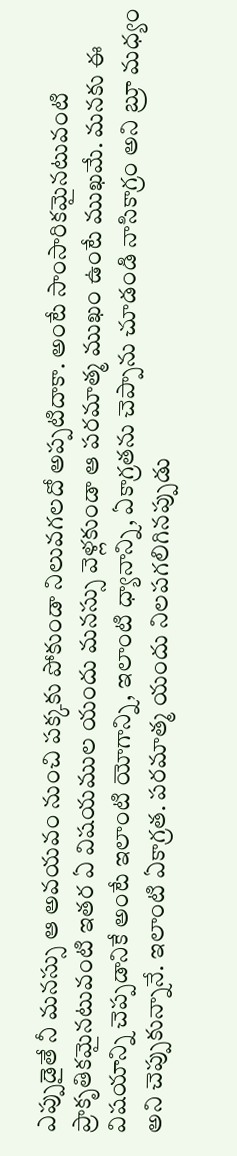ఎప్పుడైతే నీ మనస్సు ఆ అవయవం నుంచి పక్కకు పోకుండా నిలువగలదో అప్పటిదాకా. అంటే సాంసారికమైనటువంటి ప్రాకృతికమైనటువంటి ఇతర ఏ విషయముల యందు మనస్సు వెళ్లకుండా ఆ పరమాత్మ ముఖం ఉంటే ముఖమే. మనకు ఈ విషయాన్ని చెప్పడానికే అంటే ఇలాంటి యోగాన్ని, ఇలాంటి ధ్యానాన్ని, ఏకాగ్రతను చెప్పాను చూడండి నాసికాగ్రం అని బ్రూ మధ్యం అని చెప్పుకున్నానే. ఇలాంటి ఏకాగ్రత. పరమాత్మ యందు నిలపగలిగినప్పుడు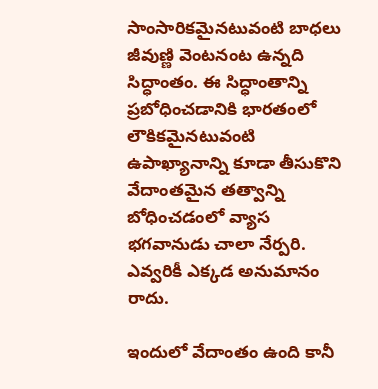సాంసారికమైనటువంటి బాధలు జీవుణ్ణి వెంటనంట ఉన్నది సిద్ధాంతం. ఈ సిద్ధాంతాన్ని ప్రబోధించడానికి భారతంలో లౌకికమైనటువంటి ఉపాఖ్యానాన్ని కూడా తీసుకొని వేదాంతమైన తత్వాన్ని బోధించడంలో వ్యాస భగవానుడు చాలా నేర్పరి. ఎవ్వరికీ ఎక్కడ అనుమానం రాదు.

ఇందులో వేదాంతం ఉంది కానీ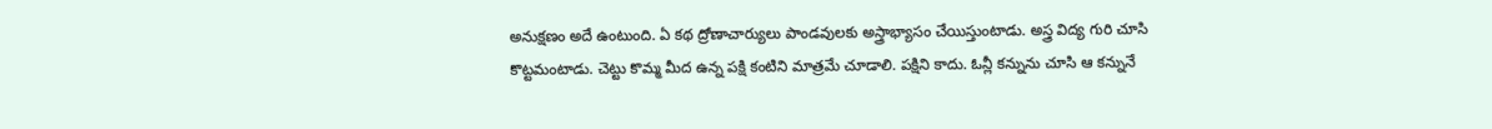అనుక్షణం అదే ఉంటుంది. ఏ కథ ద్రోణాచార్యులు పాండవులకు అస్త్రాభ్యాసం చేయిస్తుంటాడు. అస్త్ర విద్య గురి చూసి కొట్టమంటాడు. చెట్టు కొమ్మ మీద ఉన్న పక్షి కంటిని మాత్రమే చూడాలి. పక్షిని కాదు. ఓన్లీ కన్నును చూసి ఆ కన్నునే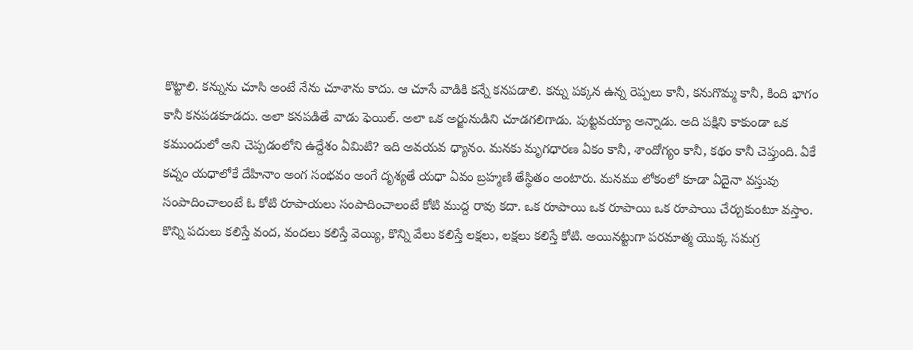కొట్టాలి. కన్నును చూసి అంటే నేను చూశాను కాదు. ఆ చూసే వాడికి కన్నే కనపడాలి. కన్ను పక్కన ఉన్న రెప్పలు కానీ, కనుగొమ్మ కానీ, కింది భాగం కానీ కనపడకూడదు. అలా కనపడితే వాడు ఫెయిల్. అలా ఒక అర్జునుడిని చూడగలిగాడు. పుట్టవయ్యా అన్నాడు. అది పక్షిని కాకుండా ఒక కముందులో అని చెప్పడంలోని ఉద్దేశం ఏమిటి? ఇది అవయవ ధ్యానం. మనకు మృగధారణ ఏకం కానీ, శాందోగ్యం కానీ, కథం కానీ చెప్తుంది. ఏకే కచ్నం యధాలోకే దేహినాం అంగ సంభవం అంగే దృశ్యతే యధా ఏవం బ్రహ్మణి తేస్థితం అంటారు. మనము లోకంలో కూడా ఏదైనా వస్తువు సంపాదించాలంటే ఓ కోటి రూపాయలు సంపాదించాలంటే కోటి ముద్ద రావు కదా. ఒక రూపాయి ఒక రూపాయి ఒక రూపాయి చేర్చుకుంటూ వస్తాం. కొన్ని పదులు కలిస్తే వంద, వందలు కలిస్తే వెయ్యి, కొన్ని వేలు కలిస్తే లక్షలు, లక్షలు కలిస్తే కోటి. అయినట్టుగా పరమాత్మ యొక్క సమగ్ర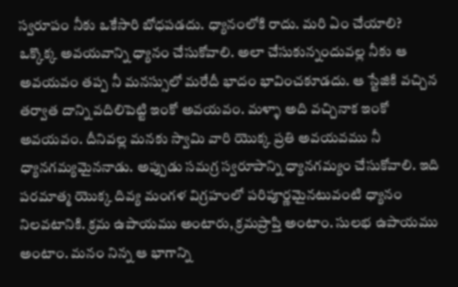స్వరూపం నీకు ఒకేసారి బోధపడదు. ధ్యానంలోకి రాదు. మరి ఏం చేయాలి? ఒక్కొక్క అవయవాన్ని ధ్యానం చేసుకోవాలి. అలా చేసుకున్నందువల్ల నీకు ఆ అవయవం తప్ప నీ మనస్సులో మరేదీ భాదం భావించకూడదు. ఆ స్టేజికి వచ్చిన తర్వాత దాన్ని వదిలిపెట్టి ఇంకో అవయవం. మళ్ళా అది వచ్చినాక ఇంకో అవయవం. దీనివల్ల మనకు స్వామి వారి యొక్క ప్రతి అవయవము నీ ధ్యానగమ్యమైననాడు. అప్పుడు సమగ్ర స్వరూపాన్ని ధ్యానగమ్యం చేసుకోవాలి. ఇది పరమాత్మ యొక్క దివ్య మంగళ విగ్రహంలో పరిపూర్ణమైనటువంటి ధ్యానం నిలవటానికి. క్రమ ఉపాయము అంటారు, క్రమప్రాప్తి అంటాం. సులభ ఉపాయము అంటాం. మనం నిన్న ఆ భాగాన్ని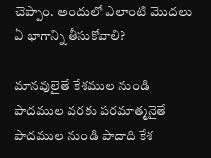చెప్పాం. అందులో ఎలాంటి మొదలు ఏ భాగాన్ని తీసుకోవాలి?

మానవులైతే కేశముల నుండి పాదముల వరకు పరమాత్మనైతే పాదముల నుండి పాదాది కేశ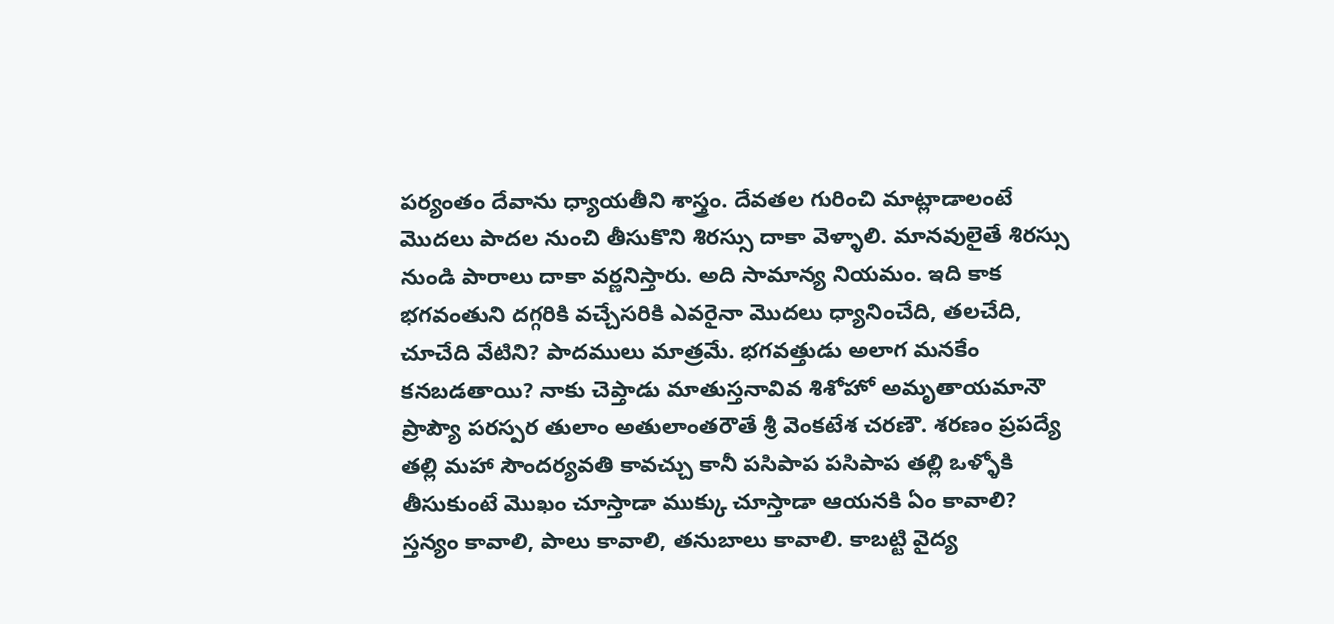పర్యంతం దేవాను ధ్యాయతీని శాస్త్రం. దేవతల గురించి మాట్లాడాలంటే మొదలు పాదల నుంచి తీసుకొని శిరస్సు దాకా వెళ్ళాలి. మానవులైతే శిరస్సు నుండి పారాలు దాకా వర్ణనిస్తారు. అది సామాన్య నియమం. ఇది కాక భగవంతుని దగ్గరికి వచ్చేసరికి ఎవరైనా మొదలు ధ్యానించేది, తలచేది, చూచేది వేటిని? పాదములు మాత్రమే. భగవత్తుడు అలాగ మనకేం కనబడతాయి? నాకు చెప్తాడు మాతుస్తనావివ శిశోహో అమృతాయమానౌ ప్రాప్యౌ పరస్పర తులాం అతులాంతరౌతే శ్రీ వెంకటేశ చరణౌ. శరణం ప్రపద్యే తల్లి మహా సౌందర్యవతి కావచ్చు కానీ పసిపాప పసిపాప తల్లి ఒళ్ళోకి తీసుకుంటే మొఖం చూస్తాడా ముక్కు చూస్తాడా ఆయనకి ఏం కావాలి? స్తన్యం కావాలి, పాలు కావాలి, తనుబాలు కావాలి. కాబట్టి వైద్య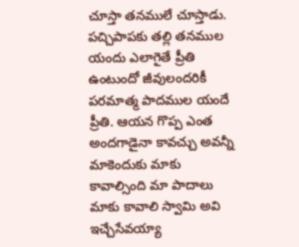చూస్తా తనములే చూస్తాడు. పచ్చిపాపకు తల్లి తనముల యందు ఎలాగైతే ప్రీతి ఉంటుందో జీవులందరికీ పరమాత్మ పాదముల యందే ప్రీతి. ఆయన గొప్ప ఎంత అందగాడైనా కావచ్చు అవన్నీ మాకెందుకు మాకు కావాల్సింది మా పాదాలు మాకు కావాలి స్వామి అవి ఇచ్చేసేవయ్యా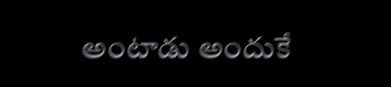అంటాడు అందుకే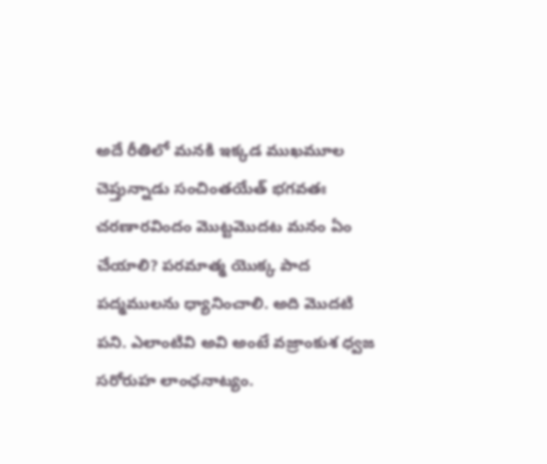అదే రీతిలో మనకి ఇక్కడ ముఖమూల చెప్తున్నాడు సంచింతయేత్ భగవతః చరణారవిందం మొట్టమొదట మనం ఏం చేయాలి? పరమాత్మ యొక్క పాద పద్మములను ధ్యానించాలి. అది మొదటి పని. ఎలాంటివి అవి అంటే వజ్రాంకుశ ధ్వజ సరోరుహ లాంఛనాట్యం.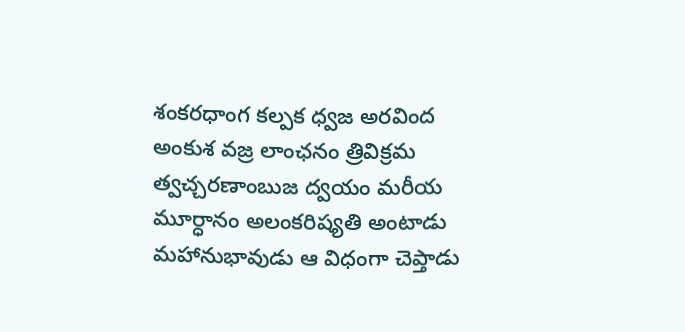శంకరధాంగ కల్పక ధ్వజ అరవింద అంకుశ వజ్ర లాంఛనం త్రివిక్రమ త్వచ్చరణాంబుజ ద్వయం మరీయ మూర్ధానం అలంకరిష్యతి అంటాడు మహానుభావుడు ఆ విధంగా చెప్తాడు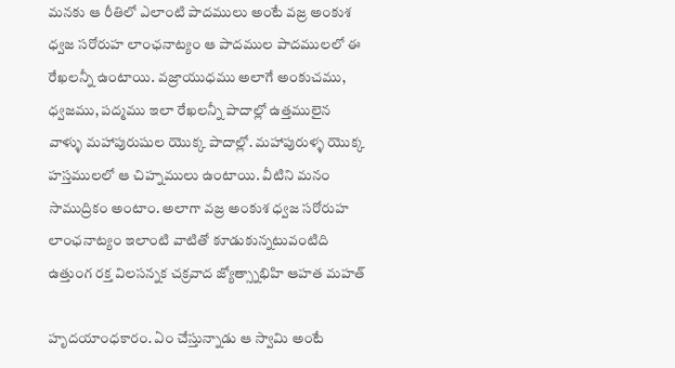మనకు ఆ రీతిలో ఎలాంటి పాదములు అంటే వజ్ర అంకుశ ధ్వజ సరోరుహ లాంఛనాట్యం ఆ పాదముల పాదములలో ఈ రేఖలన్నీ ఉంటాయి. వజ్రాయుధము అలాగే అంకుచము, ధ్వజము, పద్మము ఇలా రేఖలన్నీ పాదాల్లో ఉత్తములైన వాళ్ళు మహాపురుషుల యొక్క పాదాల్లో. మహాపురుళ్ళ యొక్క హస్తములలో ఆ చిహ్నములు ఉంటాయి. వీటిని మనం సాముద్రికం అంటాం. అలాగా వజ్ర అంకుశ ధ్వజ సరోరుహ లాంఛనాట్యం ఇలాంటి వాటితో కూడుకున్నటువంటిది ఉత్తుంగ రక్త విలసన్నక చక్రవాద జ్యోత్స్నాభిహి ఆహత మహత్

హృదయాంధకారం. ఏం చేస్తున్నాడు ఆ స్వామి అంటే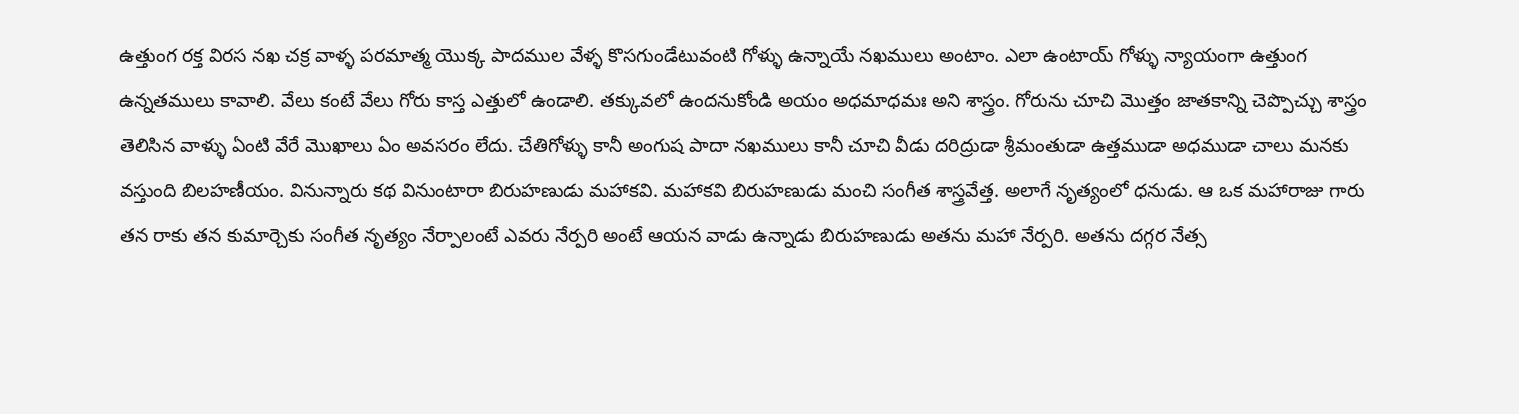ఉత్తుంగ రక్త విరస నఖ చక్ర వాళ్ళ పరమాత్మ యొక్క పాదముల వేళ్ళ కొసగుండేటువంటి గోళ్ళు ఉన్నాయే నఖములు అంటాం. ఎలా ఉంటాయ్ గోళ్ళు న్యాయంగా ఉత్తుంగ ఉన్నతములు కావాలి. వేలు కంటే వేలు గోరు కాస్త ఎత్తులో ఉండాలి. తక్కువలో ఉందనుకోండి అయం అధమాధమః అని శాస్త్రం. గోరును చూచి మొత్తం జాతకాన్ని చెప్పొచ్చు శాస్త్రం తెలిసిన వాళ్ళు ఏంటి వేరే మొఖాలు ఏం అవసరం లేదు. చేతిగోళ్ళు కానీ అంగుష పాదా నఖములు కానీ చూచి వీడు దరిద్రుడా శ్రీమంతుడా ఉత్తముడా అధముడా చాలు మనకు వస్తుంది బిలహణీయం. వినున్నారు కథ వినుంటారా బిరుహణుడు మహాకవి. మహాకవి బిరుహణుడు మంచి సంగీత శాస్త్రవేత్త. అలాగే నృత్యంలో ధనుడు. ఆ ఒక మహారాజు గారు తన రాకు తన కుమార్చెకు సంగీత నృత్యం నేర్పాలంటే ఎవరు నేర్పరి అంటే ఆయన వాడు ఉన్నాడు బిరుహణుడు అతను మహా నేర్పరి. అతను దగ్గర నేత్స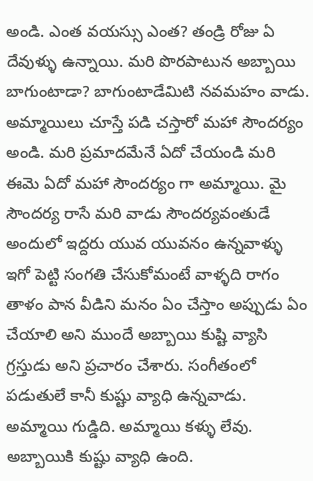అండి. ఎంత వయస్సు ఎంత? తండ్రి రోజు ఏ దేవుళ్ళు ఉన్నాయి. మరి పొరపాటున అబ్బాయి బాగుంటాడా? బాగుంటాడేమిటి నవమహం వాడు. అమ్మాయిలు చూస్తే పడి చస్తారో మహా సౌందర్యం అండి. మరి ప్రమాదమేనే ఏదో చేయండి మరి ఈమె ఏదో మహా సౌందర్యం గా అమ్మాయి. మై సౌందర్య రాసే మరి వాడు సౌందర్యవంతుడే అందులో ఇద్దరు యువ యువనం ఉన్నవాళ్ళు ఇగో పెట్టి సంగతి చేసుకోమంటే వాళ్ళది రాగం తాళం పాన వీడిని మనం ఏం చేస్తాం అప్పుడు ఏం చేయాలి అని ముందే అబ్బాయి కుష్టి వ్యాసి గ్రస్తుడు అని ప్రచారం చేశారు. సంగీతంలో పడుతులే కానీ కుష్టు వ్యాధి ఉన్నవాడు. అమ్మాయి గుడ్డిది. అమ్మాయి కళ్ళు లేవు. అబ్బాయికి కుష్టు వ్యాధి ఉంది.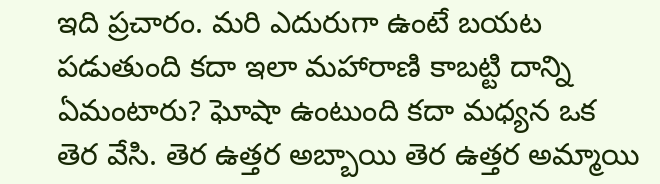ఇది ప్రచారం. మరి ఎదురుగా ఉంటే బయట పడుతుంది కదా ఇలా మహారాణి కాబట్టి దాన్ని ఏమంటారు? ఘోషా ఉంటుంది కదా మధ్యన ఒక తెర వేసి. తెర ఉత్తర అబ్బాయి తెర ఉత్తర అమ్మాయి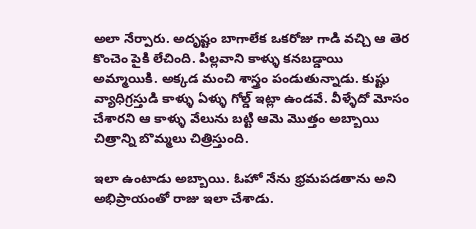అలా నేర్పారు. అదృష్టం బాగాలేక ఒకరోజు గాడి వచ్చి ఆ తెర కొంచెం పైకి లేచింది. పిల్లవాని కాళ్ళు కనబడ్డాయి అమ్మాయికి. అక్కడ మంచి శాస్త్రం పండుతున్నాడు. కుష్టు వ్యాధిగ్రస్తుడి కాళ్ళు ఏళ్ళు గోల్డ్ ఇట్లా ఉండవే. వీళ్ళేదో మోసం చేశారని ఆ కాళ్ళు వేలును బట్టి ఆమె మొత్తం అబ్బాయి చిత్రాన్ని బొమ్మలు చిత్రిస్తుంది.

ఇలా ఉంటాడు అబ్బాయి. ఓహో నేను భ్రమపడతాను అని అభిప్రాయంతో రాజు ఇలా చేశాడు.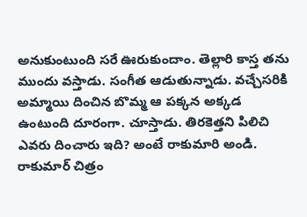అనుకుంటుంది సరే ఊరుకుందాం. తెల్లారి కాస్త తను ముందు వస్తాడు. సంగీత ఆడుతున్నాడు. వచ్చేసరికి అమ్మాయి దించిన బొమ్మ ఆ పక్కన అక్కడ ఉంటుంది దూరంగా. చూస్తాడు. తిరకెత్తని పిలిచి ఎవరు దించారు ఇది? అంటే రాకుమారి అండి. రాకుమార్ చిత్రం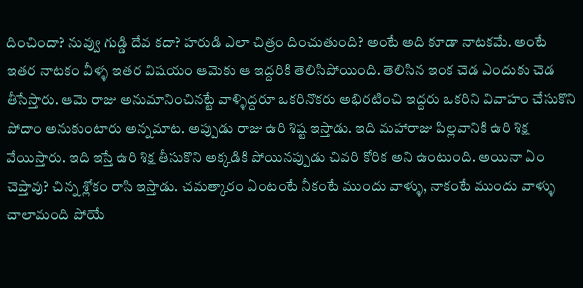దించిందా? నువ్వు గుడ్డి దేవ కదా? హరుడి ఎలా చిత్రం దించుతుంది? అంటే అది కూడా నాటకమే. అంటే ఇతర నాటకం వీళ్ళ ఇతర విషయం ఆమెకు ఆ ఇద్దరికి తెలిసిపోయింది. తెలిసిన ఇంక చెడ ఎందుకు చెడ తీసేస్తారు. ఆమె రాజు అనుమానించినట్టే వాళ్ళిద్దరూ ఒకరినొకరు అభిరటించి ఇద్దరు ఒకరిని వివాహం చేసుకొని పోదాం అనుకుంటారు అన్నమాట. అప్పుడు రాజు ఉరి శిష్ట ఇస్తాడు. ఇది మహారాజు పిల్లవానికి ఉరి శిక్ష వేయిస్తారు. ఇది ఇస్తే ఉరి శిక్ష తీసుకొని అక్కడికి పోయినప్పుడు చివరి కోరిక అని ఉంటుంది. అయినా ఏం చెప్తావు? చిన్న శ్లోకం రాసి ఇస్తాడు. చమత్కారం ఏంటంటే నీకంటే ముందు వాళ్ళు, నాకంటే ముందు వాళ్ళు చాలామంది పోయే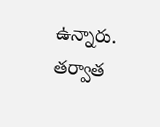ఉన్నారు. తర్వాత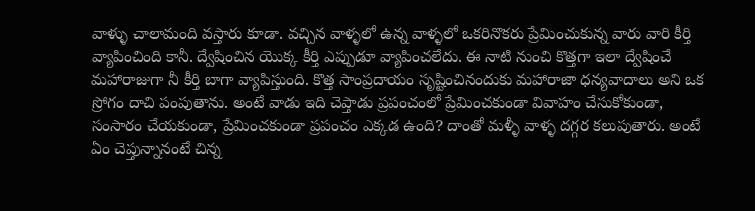వాళ్ళు చాలామంది వస్తారు కూడా. వచ్చిన వాళ్ళలో ఉన్న వాళ్ళలో ఒకరినొకరు ప్రేమించుకున్న వారు వారి కీర్తి వ్యాపించింది కానీ. ద్వేషించిన యొక్క కీర్తి ఎప్పుడూ వ్యాపించలేదు. ఈ నాటి నుంచి కొత్తగా ఇలా ద్వేషించే మహారాజుగా నీ కీర్తి బాగా వ్యాపిస్తుంది. కొత్త సాంప్రదాయం సృష్టించినందుకు మహారాజా ధన్యవాదాలు అని ఒక స్రోగం దాచి పంపుతాను. అంటే వాడు ఇది చెప్తాడు ప్రపంచంలో ప్రేమించకుండా వివాహం చేసుకోకుండా, సంసారం చేయకుండా, ప్రేమించకుండా ప్రపంచం ఎక్కడ ఉంది? దాంతో మళ్ళీ వాళ్ళ దగ్గర కలుపుతారు. అంటే ఏం చెప్తున్నానంటే చిన్న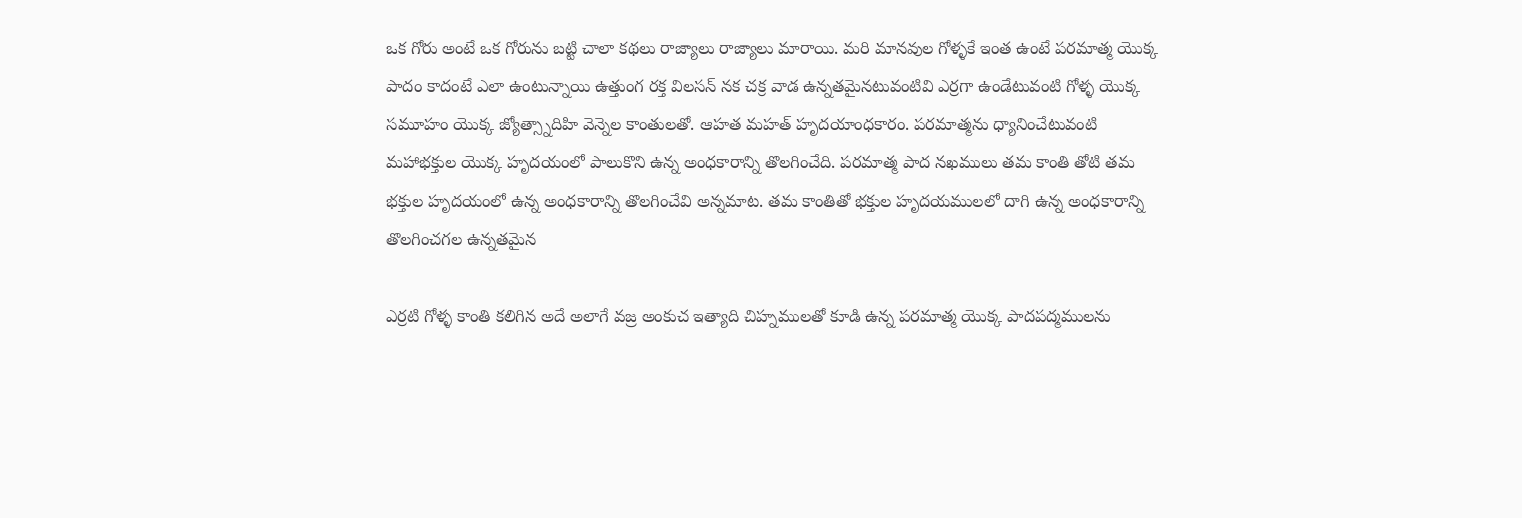ఒక గోరు అంటే ఒక గోరును బట్టి చాలా కథలు రాజ్యాలు రాజ్యాలు మారాయి. మరి మానవుల గోళ్ళకే ఇంత ఉంటే పరమాత్మ యొక్క పాదం కాదంటే ఎలా ఉంటున్నాయి ఉత్తుంగ రక్త విలసన్ నక చక్ర వాడ ఉన్నతమైనటువంటివి ఎర్రగా ఉండేటువంటి గోళ్ళ యొక్క సమూహం యొక్క జ్యోత్స్నాదిహి వెన్నెల కాంతులతో. ఆహత మహత్ హృదయాంధకారం. పరమాత్మను ధ్యానించేటువంటి మహాభక్తుల యొక్క హృదయంలో పాలుకొని ఉన్న అంధకారాన్ని తొలగించేది. పరమాత్మ పాద నఖములు తమ కాంతి తోటి తమ భక్తుల హృదయంలో ఉన్న అంధకారాన్ని తొలగించేవి అన్నమాట. తమ కాంతితో భక్తుల హృదయములలో దాగి ఉన్న అంధకారాన్ని తొలగించగల ఉన్నతమైన

ఎర్రటి గోళ్ళ కాంతి కలిగిన అదే అలాగే వజ్ర అంకుచ ఇత్యాది చిహ్నములతో కూడి ఉన్న పరమాత్మ యొక్క పాదపద్మములను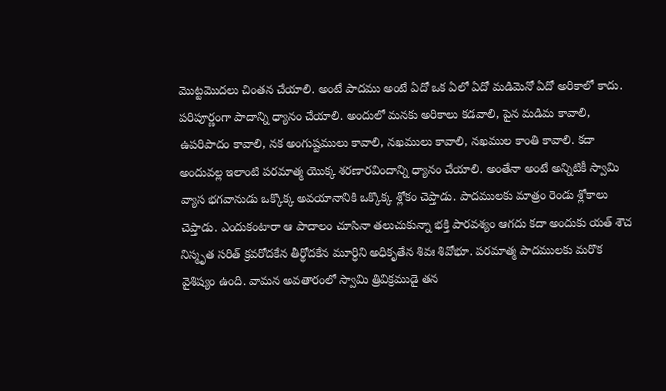మొట్టమొదలు చింతన చేయాలి. అంటే పాదము అంటే ఏదో ఒక ఏలో ఏదో మడిమెనో ఏదో అరికాలో కాదు. పరిపూర్ణంగా పాదాన్ని ధ్యానం చేయాలి. అందులో మనకు అరికాలు కడవాలి, పైన మడిమ కావాలి, ఉపరిపాదం కావాలి, నక అంగుష్టములు కావాలి, నఖములు కావాలి, నఖముల కాంతి కావాలి. కదా అందువల్ల ఇలాంటి పరమాత్మ యొక్క శరణారవిందాన్ని ధ్యానం చేయాలి. అంతేనా అంటే అన్నిటికీ స్వామి వ్యాస భగవానుడు ఒక్కొక్క అవయానానికి ఒక్కొక్క శ్లోకం చెప్తాడు. పాదములకు మాత్రం రెండు శ్లోకాలు చెప్తాడు. ఎందుకంటారా ఆ పాదాలం చూసినా తలుచుకున్నా భక్తి పారవశ్యం ఆగదు కదా అందుకు యత్ శౌచ నిస్మృత సరిత్ క్రవరోదకేన తీర్థోదకేన మూర్ధిని అధికృతేన శివః శివోభూ. పరమాత్మ పాదములకు మరొక వైశిష్యం ఉంది. వామన అవతారంలో స్వామి త్రివిక్రముడై తన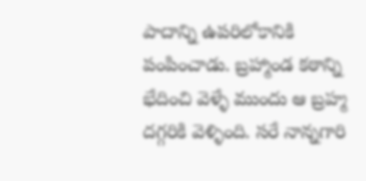పాదాన్ని ఉపరిలోకానికి పంపించాడు. బ్రహ్మాండ కఠాన్ని భేదించి వెళ్ళే ముందు ఆ బ్రహ్మ దగ్గరికి వెళ్ళింది. సరే నాన్నగారి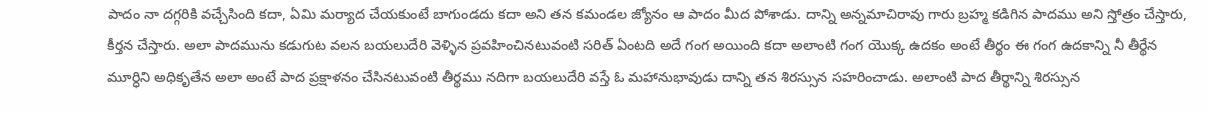పాదం నా దగ్గరికి వచ్చేసింది కదా, ఏమి మర్యాద చేయకుంటే బాగుండదు కదా అని తన కమండల జ్యోనం ఆ పాదం మీద పోశాడు. దాన్ని అన్నమాచిరావు గారు బ్రహ్మ కడిగిన పాదము అని స్తోత్రం చేస్తారు, కీర్తన చేస్తారు. అలా పాదమును కడుగుట వలన బయలుదేరి వెళ్ళిన ప్రవహించినటువంటి సరిత్ ఏంటది అదే గంగ అయింది కదా అలాంటి గంగ యొక్క ఉదకం అంటే తీర్థం ఈ గంగ ఉదకాన్ని నీ తీర్థేన మూర్ధిని అధికృతేన అలా అంటే పాద ప్రక్షాళనం చేసినటువంటి తీర్థము నదిగా బయలుదేరి వస్తే ఓ మహానుభావుడు దాన్ని తన శిరస్సున సహరించాడు. అలాంటి పాద తీర్థాన్ని శిరస్సున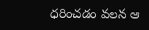ధరించడం వలన ఆ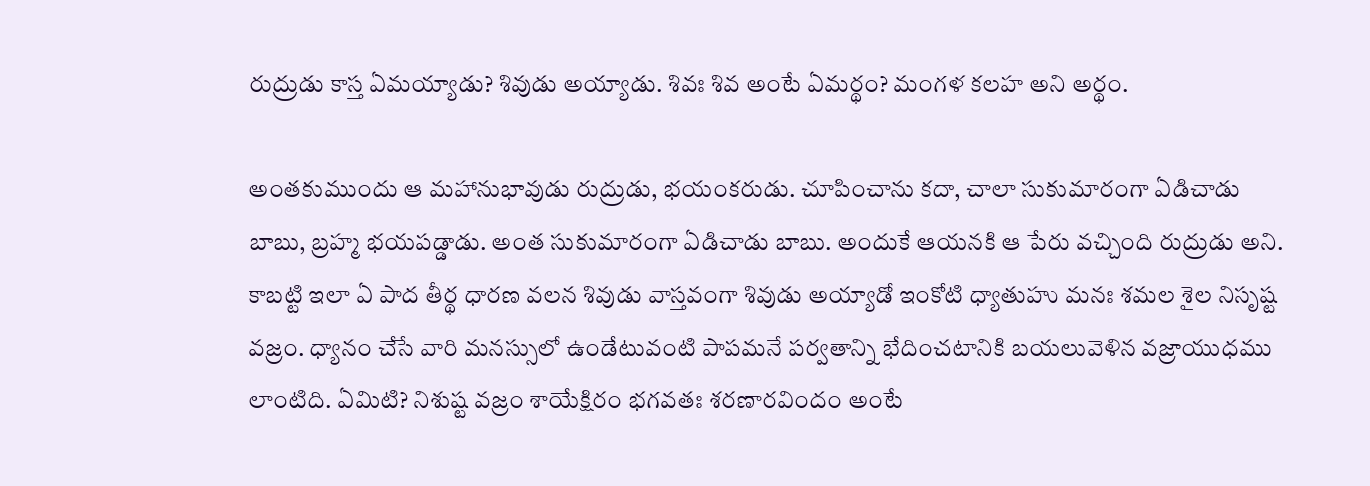రుద్రుడు కాస్త ఏమయ్యాడు? శివుడు అయ్యాడు. శివః శివ అంటే ఏమర్థం? మంగళ కలహ అని అర్థం.

అంతకుముందు ఆ మహానుభావుడు రుద్రుడు, భయంకరుడు. చూపించాను కదా, చాలా సుకుమారంగా ఏడిచాడు బాబు, బ్రహ్మ భయపడ్డాడు. అంత సుకుమారంగా ఏడిచాడు బాబు. అందుకే ఆయనకి ఆ పేరు వచ్చింది రుద్రుడు అని. కాబట్టి ఇలా ఏ పాద తీర్థ ధారణ వలన శివుడు వాస్తవంగా శివుడు అయ్యాడో ఇంకోటి ధ్యాతుహు మనః శమల శైల నిసృష్ట వజ్రం. ధ్యానం చేసే వారి మనస్సులో ఉండేటువంటి పాపమనే పర్వతాన్ని భేదించటానికి బయలువెళిన వజ్రాయుధము లాంటిది. ఏమిటి? నిశుష్ట వజ్రం శాయేక్షిరం భగవతః శరణారవిందం అంటే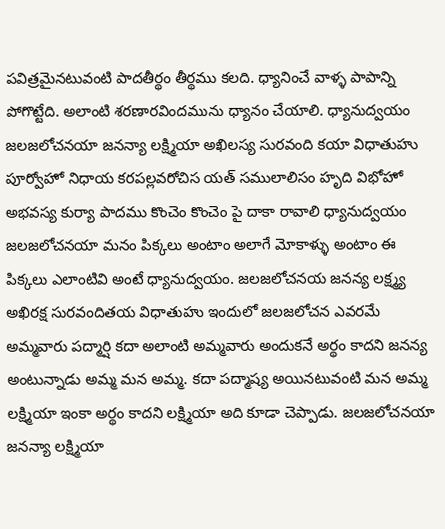పవిత్రమైనటువంటి పాదతీర్థం తీర్థము కలది. ధ్యానించే వాళ్ళ పాపాన్ని పోగొట్టేది. అలాంటి శరణారవిందమును ధ్యానం చేయాలి. ధ్యానుద్వయం జలజలోచనయా జనన్యా లక్ష్మియా అఖిలస్య సురవంది కయా విధాతుహు పూర్వోహో నిధాయ కరపల్లవరోచిస యత్ సములాలిసం హృది విభోహో అభవస్య కుర్యా పాదము కొంచెం కొంచెం పై దాకా రావాలి ధ్యానుద్వయం జలజలోచనయా మనం పిక్కలు అంటాం అలాగే మోకాళ్ళు అంటాం ఈ పిక్కలు ఎలాంటివి అంటే ధ్యానుద్వయం. జలజలోచనయ జనన్య లక్ష్మ్య అఖిరక్ష సురవందితయ విధాతుహు ఇందులో జలజలోచన ఎవరమే అమ్మవారు పద్మార్షి కదా అలాంటి అమ్మవారు అందుకనే అర్థం కాదని జనన్య అంటున్నాడు అమ్మ మన అమ్మ. కదా పద్మాష్య అయినటువంటి మన అమ్మ లక్ష్మియా ఇంకా అర్థం కాదని లక్ష్మియా అది కూడా చెప్పాడు. జలజలోచనయా జనన్యా లక్ష్మియా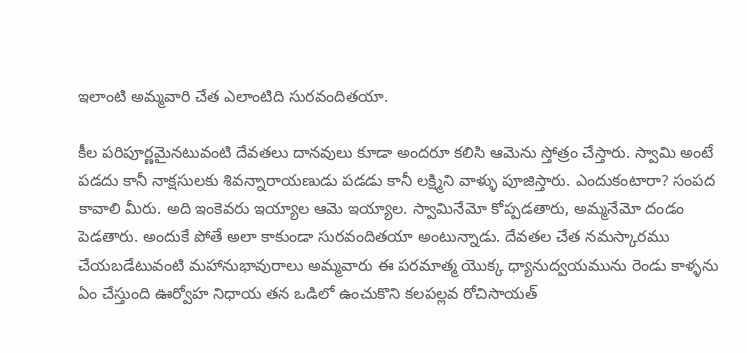ఇలాంటి అమ్మవారి చేత ఎలాంటిది సురవందితయా.

కీల పరిపూర్ణమైనటువంటి దేవతలు దానవులు కూడా అందరూ కలిసి ఆమెను స్తోత్రం చేస్తారు. స్వామి అంటే పడదు కానీ నాక్షసులకు శివన్నారాయణుడు పడడు కానీ లక్ష్మిని వాళ్ళు పూజిస్తారు. ఎందుకంటారా? సంపద కావాలి మీరు. అది ఇంకెవరు ఇయ్యాల ఆమె ఇయ్యాల. స్వామినేమో కోప్పడతారు, అమ్మనేమో దండం పెడతారు. అందుకే పోతే అలా కాకుండా సురవందితయా అంటున్నాడు. దేవతల చేత నమస్కారము చేయబడేటువంటి మహానుభావురాలు అమ్మవారు ఈ పరమాత్మ యొక్క ధ్యానుద్వయమును రెండు కాళ్ళను ఏం చేస్తుంది ఊర్వోహ నిధాయ తన ఒడిలో ఉంచుకొని కలపల్లవ రోచిసాయత్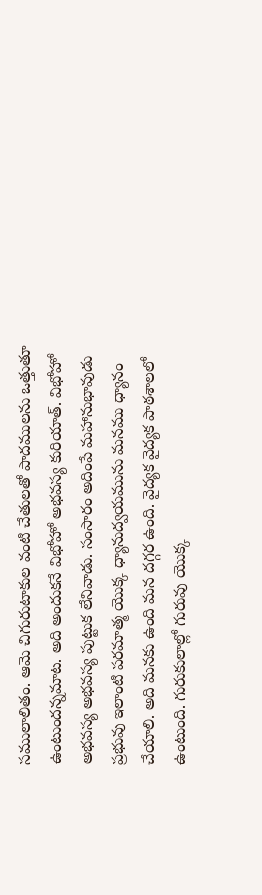సములాలితం. ఆమె చిగురుటాకుల వంటి చేతులతో పాదములను ఒత్తుతూ ఉంటుందన్నమాట. అది అందుకనే విభోహో అభవస్య కురియాత్. విభోహో అభవస్య అభవస్య పుట్టుక లేనివాడు. సంసారం అదింపే మహానుభావుడు ప్రభువు ఇలాంటి పరమాత్మ యొక్క ధ్యానుద్వయమును మనము ధ్యానం చేయాలి. అది మనకు ఉంది మన దగ్గర ఉంది. వైద్యక వైద్యక పాఠశాలలో ఉంటుంది. గురుకులాల్లో గురువు యొక్క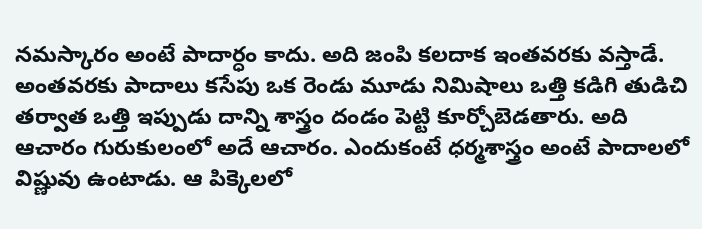నమస్కారం అంటే పాదార్ధం కాదు. అది జంపి కలదాక ఇంతవరకు వస్తాడే. అంతవరకు పాదాలు కసేపు ఒక రెండు మూడు నిమిషాలు ఒత్తి కడిగి తుడిచి తర్వాత ఒత్తి ఇప్పుడు దాన్ని శాస్త్రం దండం పెట్టి కూర్చోబెడతారు. అది ఆచారం గురుకులంలో అదే ఆచారం. ఎందుకంటే ధర్మశాస్త్రం అంటే పాదాలలో విష్ణువు ఉంటాడు. ఆ పిక్కెలలో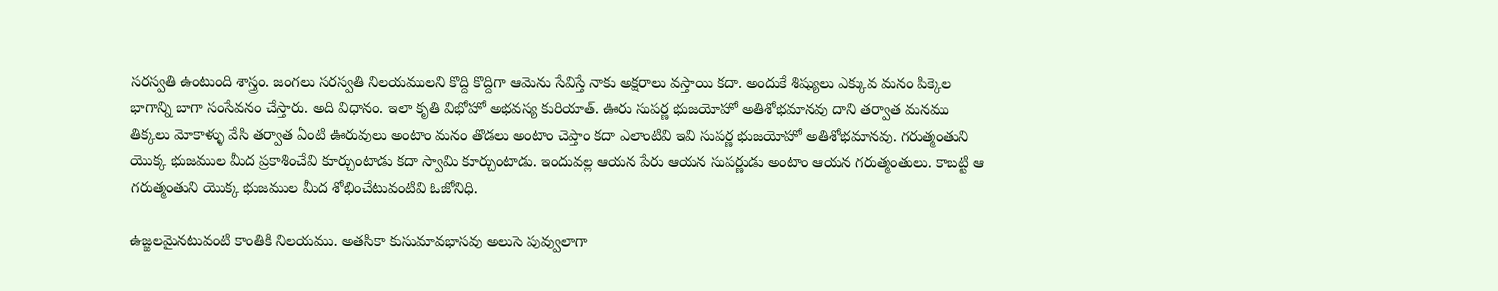సరస్వతి ఉంటుంది శాస్త్రం. జంగలు సరస్వతి నిలయములని కొద్ది కొద్దిగా ఆమెను సేవిస్తే నాకు అక్షరాలు వస్తాయి కదా. అందుకే శిష్యులు ఎక్కువ మనం పిక్కెల భాగాన్ని బాగా సంసేవనం చేస్తారు. అది విధానం. ఇలా కృతి విభోహో అభవస్య కురియాత్. ఊరు సుపర్ణ భుజయోహో అతిశోభమానవు దాని తర్వాత మనము తిక్కలు మోకాళ్ళు వేసి తర్వాత ఏంటి ఊరువులు అంటాం మనం తొడలు అంటాం చెప్తాం కదా ఎలాంటివి ఇవి సుపర్ణ భుజయోహో అతిశోభమానవు. గరుత్మంతుని యొక్క భుజముల మీద ప్రకాశించేవి కూర్చుంటాడు కదా స్వామి కూర్చుంటాడు. ఇందువల్ల ఆయన పేరు ఆయన సుపర్ణుడు అంటాం ఆయన గరుత్మంతులు. కాబట్టి ఆ గరుత్మంతుని యొక్క భుజముల మీద శోభించేటువంటివి ఓజోనిధి.

ఉజ్జలమైనటువంటి కాంతికి నిలయము. అతసికా కుసుమావభాసవు అలుసె పువ్వులాగా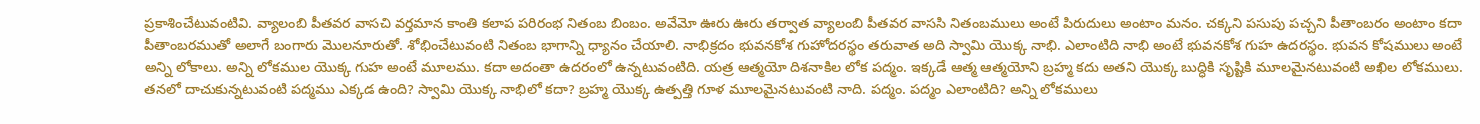ప్రకాశించేటువంటివి. వ్యాలంబి పీతవర వాసచి వర్తమాన కాంతి కలాప పరిరంభ నితంబ బింబం. అవేమో ఊరు ఊరు తర్వాత వ్యాలంబి పీతవర వాససి నితంబములు అంటే పిరుదులు అంటాం మనం. చక్కని పసుపు పచ్చని పీతాంబరం అంటాం కదా పీతాంబరముతో అలాగే బంగారు మొలనూరుతో. శోభించేటువంటి నితంబ భాగాన్ని ధ్యానం చేయాలి. నాభిక్రదం భువనకోశ గుహోదరస్థం తరువాత అది స్వామి యొక్క నాభి. ఎలాంటిది నాభి అంటే భువనకోశ గుహ ఉదరస్థం. భువన కోషములు అంటే అన్ని లోకాలు. అన్ని లోకముల యొక్క గుహ అంటే మూలము. కదా అదంతా ఉదరంలో ఉన్నటువంటిది. యత్ర ఆత్మయో దిశనాకిల లోక పద్మం. ఇక్కడే ఆత్మ ఆత్మయోని బ్రహ్మ కదు అతని యొక్క బుద్ధికి సృష్టికి మూలమైనటువంటి అఖిల లోకములు. తనలో దాచుకున్నటువంటి పద్మము ఎక్కడ ఉంది? స్వామి యొక్క నాభిలో కదా? బ్రహ్మ యొక్క ఉత్పత్తి గూళ మూలమైనటువంటి నాది. పద్మం. పద్మం ఎలాంటిది? అన్ని లోకములు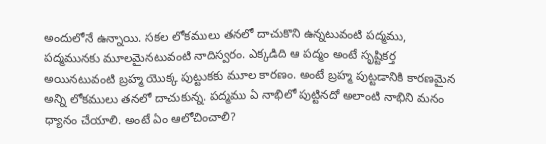అందులోనే ఉన్నాయి. సకల లోకములు తనలో దాచుకొని ఉన్నటువంటి పద్మము, పద్మమునకు మూలమైనటువంటి నాదిస్వరం. ఎక్కడిది ఆ పద్మం అంటే సృష్టికర్త అయినటువంటి బ్రహ్మ యొక్క పుట్టుకకు మూల కారణం. అంటే బ్రహ్మ పుట్టడానికి కారణమైన అన్ని లోకములు తనలో దాచుకున్న. పద్మము ఏ నాభిలో పుట్టినదో అలాంటి నాభిని మనం ధ్యానం చేయాలి. అంటే ఏం ఆలోచించాలి?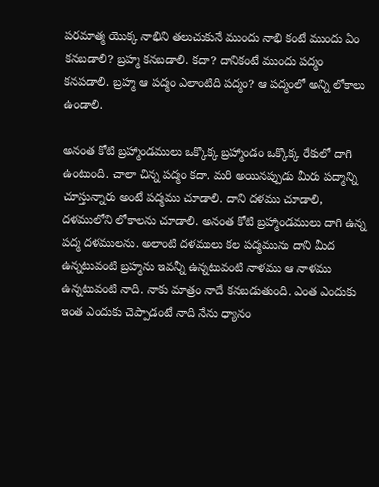పరమాత్మ యొక్క నాభిని తలుచుకునే ముందు నాభి కంటే ముందు ఏం కనబడాలి? బ్రహ్మ కనబడాలి. కదా? దానికంటే ముందు పద్మం కనపడాలి. బ్రహ్మ ఆ పద్మం ఎలాంటిది పద్మం? ఆ పద్మంలో అన్ని లోకాలు ఉండాలి.

అనంత కోటి బ్రహ్మాండములు ఒక్కొక్క బ్రహ్మాండం ఒక్కొక్క రేకులో దాగి ఉంటుంది. చాలా చిన్న పద్మం కదా. మరి అయినప్పుడు మీరు పద్మాన్ని చూస్తున్నారు అంటే పద్మము చూడాలి. దాని దళము చూడాలి, దళములోని లోకాలను చూడాలి. అనంత కోటి బ్రహ్మాండములు దాగి ఉన్న పద్మ దళములను. అలాంటి దళములు కల పద్మమును దాని మీద ఉన్నటువంటి బ్రహ్మను ఇవన్నీ ఉన్నటువంటి నాళము ఆ నాళము ఉన్నటువంటి నాది. నాకు మాత్రం నాదే కనబడుతుంది. ఎంత ఎందుకు ఇంత ఎందుకు చెప్పాడంటే నాది నేను ధ్యానం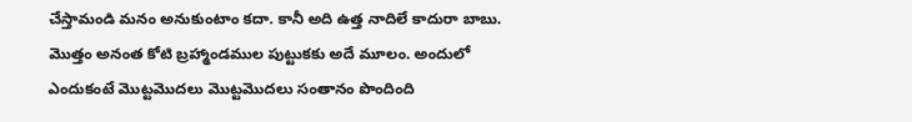చేస్తామండి మనం అనుకుంటాం కదా. కానీ అది ఉత్త నాదిలే కాదురా బాబు. మొత్తం అనంత కోటి బ్రహ్మాండముల పుట్టుకకు అదే మూలం. అందులో ఎందుకంటే మొట్టమొదలు మొట్టమొదలు సంతానం పొందింది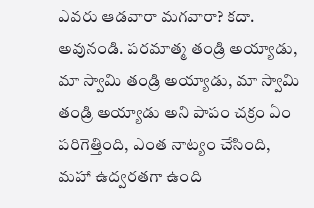ఎవరు ఆడవారా మగవారా? కదా. అవునండి. పరమాత్మ తండ్రి అయ్యాడు, మా స్వామి తండ్రి అయ్యాడు, మా స్వామి తండ్రి అయ్యాడు అని పాపం చక్రం ఏం పరిగెత్తింది, ఎంత నాట్యం చేసింది, మహా ఉద్వరతగా ఉంది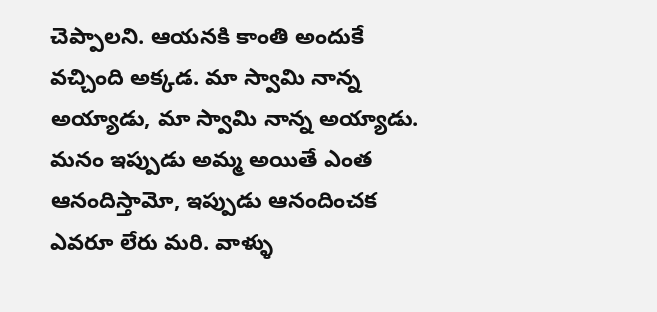చెప్పాలని. ఆయనకి కాంతి అందుకే వచ్చింది అక్కడ. మా స్వామి నాన్న అయ్యాడు, మా స్వామి నాన్న అయ్యాడు. మనం ఇప్పుడు అమ్మ అయితే ఎంత ఆనందిస్తామో, ఇప్పుడు ఆనందించక ఎవరూ లేరు మరి. వాళ్ళు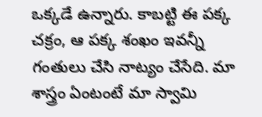ఒక్కడే ఉన్నారు. కాబట్టి ఈ పక్క చక్రం, ఆ పక్క శంఖం ఇవన్నీ గంతులు చేసి నాట్యం చేసేది. మా శాస్త్రం ఏంటంటే మా స్వామి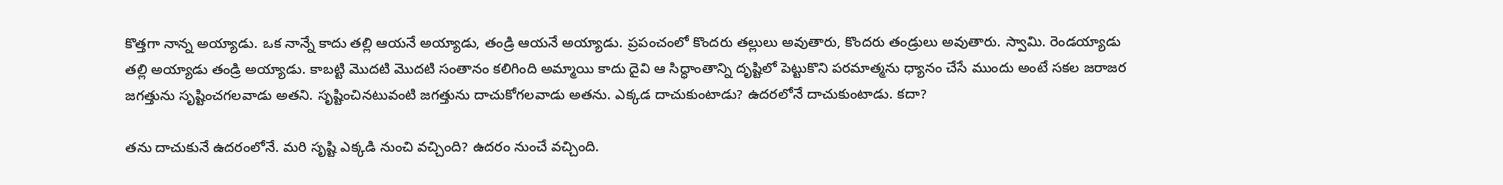కొత్తగా నాన్న అయ్యాడు. ఒక నాన్నే కాదు తల్లి ఆయనే అయ్యాడు, తండ్రి ఆయనే అయ్యాడు. ప్రపంచంలో కొందరు తల్లులు అవుతారు, కొందరు తండ్రులు అవుతారు. స్వామి. రెండయ్యాడు తల్లి అయ్యాడు తండ్రి అయ్యాడు. కాబట్టి మొదటి మొదటి సంతానం కలిగింది అమ్మాయి కాదు దైవి ఆ సిద్ధాంతాన్ని దృష్టిలో పెట్టుకొని పరమాత్మను ధ్యానం చేసే ముందు అంటే సకల జరాజర జగత్తును సృష్టించగలవాడు అతని. సృష్టించినటువంటి జగత్తును దాచుకోగలవాడు అతను. ఎక్కడ దాచుకుంటాడు? ఉదరలోనే దాచుకుంటాడు. కదా?

తను దాచుకునే ఉదరంలోనే. మరి సృష్టి ఎక్కడి నుంచి వచ్చింది? ఉదరం నుంచే వచ్చింది.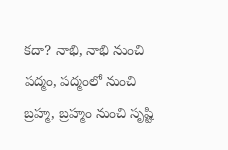కదా? నాభి, నాభి నుంచి పద్మం, పద్మంలో నుంచి బ్రహ్మ, బ్రహ్మం నుంచి సృష్టి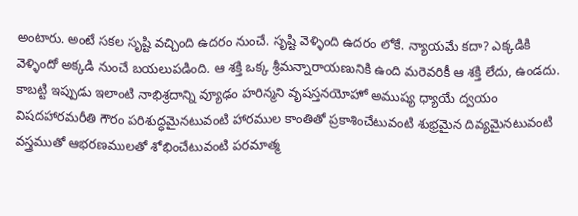అంటారు. అంటే సకల సృష్టి వచ్చింది ఉదరం నుంచే. సృష్టి వెళ్ళింది ఉదరం లోకే. న్యాయమే కదా? ఎక్కడికి వెళ్ళిందో అక్కడి నుంచే బయలుపడింది. ఆ శక్తి ఒక్క శ్రీమన్నారాయణునికి ఉంది మరెవరికీ ఆ శక్తి లేదు, ఉండదు. కాబట్టి ఇప్పుడు ఇలాంటి నాభిశ్రదాన్ని వ్యూఢం హరిన్మని వృషస్తనయోహో అముష్య ధ్యాయే ద్వయం విషదహారమరీతి గౌరం పరిశుద్ధమైనటువంటి హారముల కాంతితో ప్రకాశించేటువంటి శుభ్రమైన దివ్యమైనటువంటి వస్త్రముతో ఆభరణములతో శోభించేటువంటి పరమాత్మ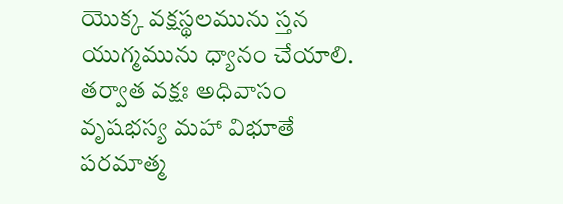యొక్క వక్షస్థలమును స్తన యుగ్మమును ధ్యానం చేయాలి. తర్వాత వక్షః అధివాసం వృషభస్య మహా విభూతే పరమాత్మ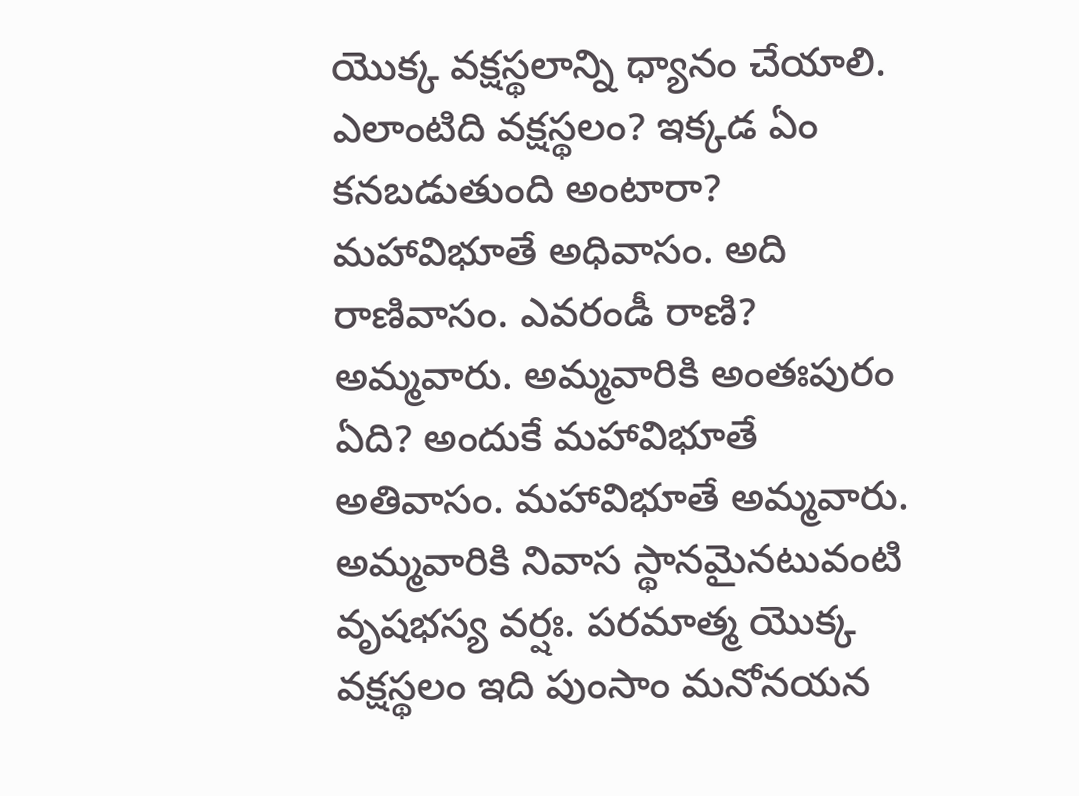యొక్క వక్షస్థలాన్ని ధ్యానం చేయాలి. ఎలాంటిది వక్షస్థలం? ఇక్కడ ఏం కనబడుతుంది అంటారా? మహావిభూతే అధివాసం. అది రాణివాసం. ఎవరండీ రాణి? అమ్మవారు. అమ్మవారికి అంతఃపురం ఏది? అందుకే మహావిభూతే అతివాసం. మహావిభూతే అమ్మవారు. అమ్మవారికి నివాస స్థానమైనటువంటి వృషభస్య వర్షః. పరమాత్మ యొక్క వక్షస్థలం ఇది పుంసాం మనోనయన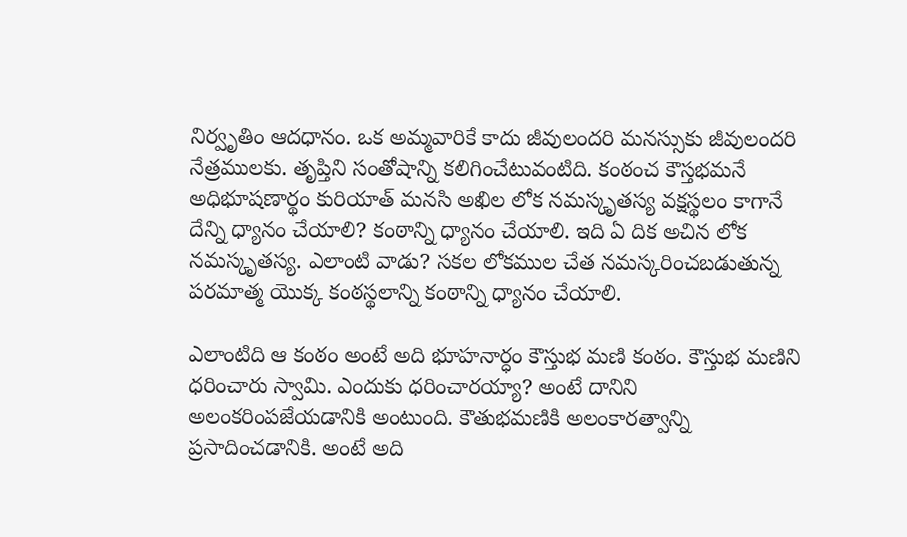నిర్వృతిం ఆదధానం. ఒక అమ్మవారికే కాదు జీవులందరి మనస్సుకు జీవులందరి నేత్రములకు. తృప్తిని సంతోషాన్ని కలిగించేటువంటిది. కంఠంచ కౌస్తభమనే అధిభూషణార్థం కురియాత్ మనసి అఖిల లోక నమస్కృతస్య వక్షస్థలం కాగానే దేన్ని ధ్యానం చేయాలి? కంఠాన్ని ధ్యానం చేయాలి. ఇది ఏ దిక అచిన లోక నమస్కృతస్య. ఎలాంటి వాడు? సకల లోకముల చేత నమస్కరించబడుతున్న పరమాత్మ యొక్క కంఠస్థలాన్ని కంఠాన్ని ధ్యానం చేయాలి.

ఎలాంటిది ఆ కంఠం అంటే అది భూహనార్ధం కౌస్తుభ మణి కంఠం. కౌస్తుభ మణిని ధరించారు స్వామి. ఎందుకు ధరించారయ్యా? అంటే దానిని అలంకరింపజేయడానికి అంటుంది. కౌతుభమణికి అలంకారత్వాన్ని ప్రసాదించడానికి. అంటే అది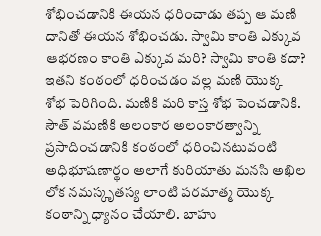శోభించడానికి ఈయన ధరించాడు తప్ప ఆ మణి దానితో ఈయన శోభించడు. స్వామి కాంతి ఎక్కువ ఆభరణం కాంతి ఎక్కువ మరి? స్వామి కాంతి కదా? ఇతని కంఠంలో ధరించడం వల్ల మణి యొక్క శోభ పెరిగింది. మణికి మరి కాస్త శోభ పెంచడానికి. సౌత్ వమణికి అలంకార అలంకారత్వాన్ని ప్రసాదించడానికి కంఠంలో ధరించినటువంటి అధిభూషణార్థం అలాగే కురియాతు మనసి అఖిల లోక నమస్కృతస్య లాంటి పరమాత్మ యొక్క కంఠాన్ని ధ్యానం చేయాలి. బాహు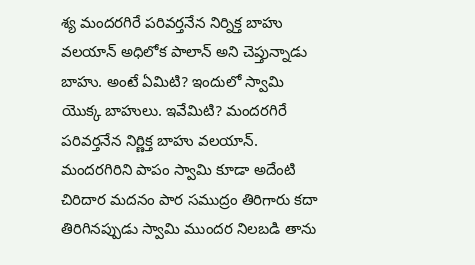శ్య మందరగిరే పరివర్తనేన నిర్నిక్త బాహు వలయాన్ అధిలోక పాలాన్ అని చెప్తున్నాడు బాహు. అంటే ఏమిటి? ఇందులో స్వామి యొక్క బాహులు. ఇవేమిటి? మందరగిరే పరివర్తనేన నిర్ణిక్త బాహు వలయాన్. మందరగిరిని పాపం స్వామి కూడా అదేంటి చిరిదార మదనం పార సముద్రం తిరిగారు కదా తిరిగినప్పుడు స్వామి ముందర నిలబడి తాను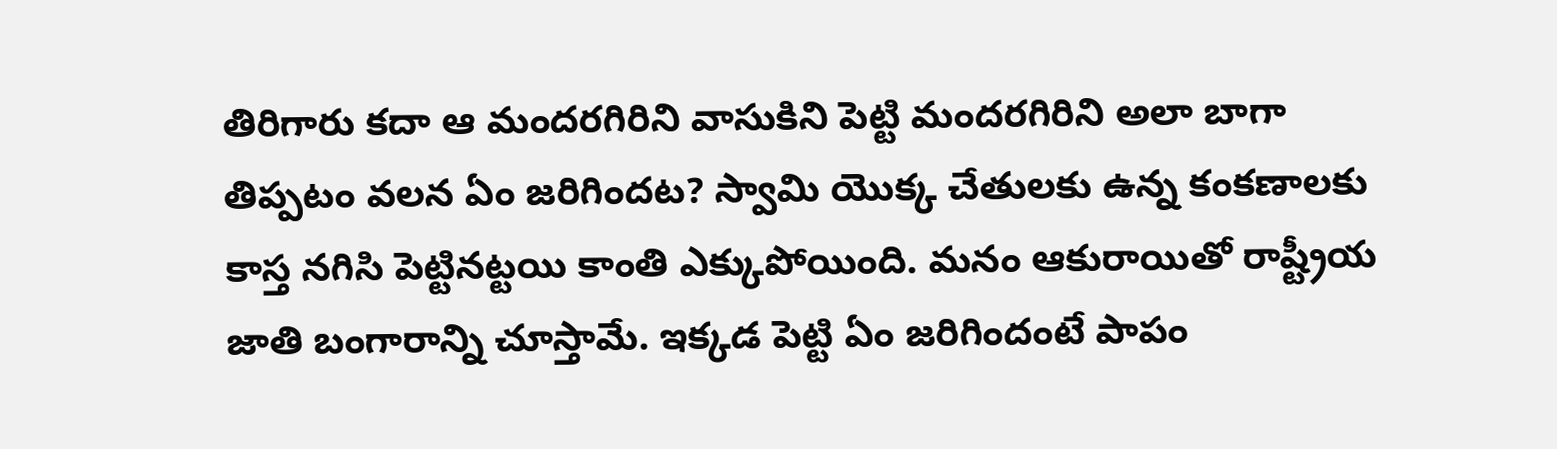తిరిగారు కదా ఆ మందరగిరిని వాసుకిని పెట్టి మందరగిరిని అలా బాగా తిప్పటం వలన ఏం జరిగిందట? స్వామి యొక్క చేతులకు ఉన్న కంకణాలకు కాస్త నగిసి పెట్టినట్టయి కాంతి ఎక్కుపోయింది. మనం ఆకురాయితో రాష్ట్రీయ జాతి బంగారాన్ని చూస్తామే. ఇక్కడ పెట్టి ఏం జరిగిందంటే పాపం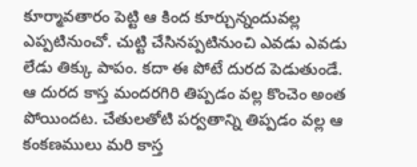కూర్మావతారం పెట్టి ఆ కింద కూర్చున్నందువల్ల ఎప్పటినుంచో. చుట్టి చేసినప్పటినుంచి ఎవడు ఎవడు లేడు తిక్కు పాపం. కదా ఈ పోటే దురద పెడుతుండే. ఆ దురద కాస్త మందరగిరి తిప్పడం వల్ల కొంచెం అంత పోయిందట. చేతులతోటి పర్వతాన్ని తిప్పడం వల్ల ఆ కంకణములు మరి కాస్త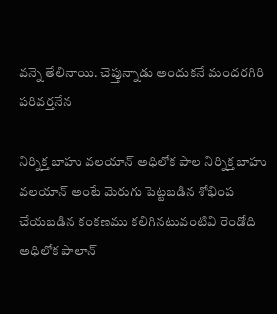వన్నె తేలినాయి. చెప్తున్నాడు అందుకనే మందరగిరి పరివర్తనేన

నిర్నిక్త బాహు వలయాన్ అధిలోక పాల నిర్నిక్త బాహు వలయాన్ అంటే మెరుగు పెట్టబడిన శోభింప చేయబడిన కంకణము కలిగినటువంటివి రెండోది అధిలోక పాలాన్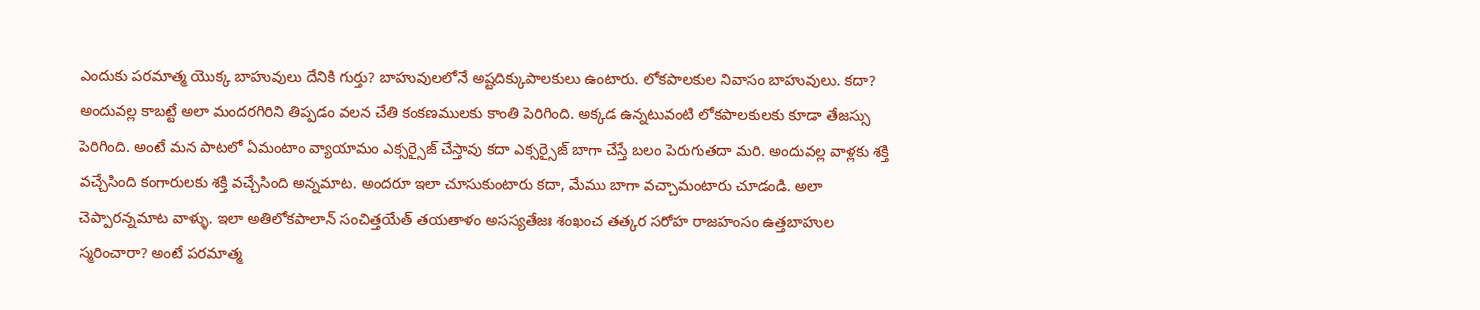ఎందుకు పరమాత్మ యొక్క బాహువులు దేనికి గుర్తు? బాహువులలోనే అష్టదిక్కుపాలకులు ఉంటారు. లోకపాలకుల నివాసం బాహువులు. కదా? అందువల్ల కాబట్టే అలా మందరగిరిని తిప్పడం వలన చేతి కంకణములకు కాంతి పెరిగింది. అక్కడ ఉన్నటువంటి లోకపాలకులకు కూడా తేజస్సు పెరిగింది. అంటే మన పాటలో ఏమంటాం వ్యాయామం ఎక్సర్సైజ్ చేస్తావు కదా ఎక్సర్సైజ్ బాగా చేస్తే బలం పెరుగుతదా మరి. అందువల్ల వాళ్లకు శక్తి వచ్చేసింది కంగారులకు శక్తి వచ్చేసింది అన్నమాట. అందరూ ఇలా చూసుకుంటారు కదా, మేము బాగా వచ్చామంటారు చూడండి. అలా చెప్పారన్నమాట వాళ్ళు. ఇలా అతిలోకపాలాన్ సంచిత్తయేత్ తయతాళం అసస్యతేజః శంఖంచ తత్కర సరోహ రాజహంసం ఉత్తబాహుల స్మరించారా? అంటే పరమాత్మ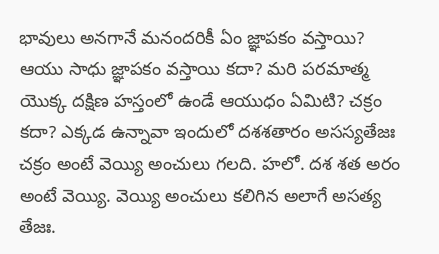భావులు అనగానే మనందరికీ ఏం జ్ఞాపకం వస్తాయి? ఆయు సాధు జ్ఞాపకం వస్తాయి కదా? మరి పరమాత్మ యొక్క దక్షిణ హస్తంలో ఉండే ఆయుధం ఏమిటి? చక్రం కదా? ఎక్కడ ఉన్నావా ఇందులో దశశతారం అసస్యతేజః చక్రం అంటే వెయ్యి అంచులు గలది. హలో. దశ శత అరం అంటే వెయ్యి. వెయ్యి అంచులు కలిగిన అలాగే అసత్య తేజః.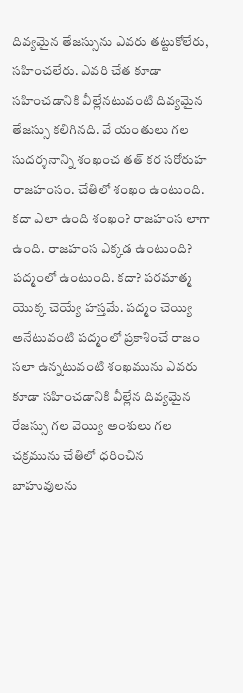దివ్యమైన తేజస్సును ఎవరు తట్టుకోలేరు, సహించలేరు. ఎవరి చేత కూడా సహించడానికి వీల్లేనటువంటి దివ్యమైన తేజస్సు కలిగినది. వే యంతులు గల సుదర్శనాన్ని శంఖంచ తత్ కర సరోరుహ రాజహంసం. చేతిలో శంఖం ఉంటుంది. కదా ఎలా ఉంది శంఖం? రాజహంస లాగా ఉంది. రాజహంస ఎక్కడ ఉంటుంది? పద్మంలో ఉంటుంది. కదా? పరమాత్మ యొక్క చెయ్యే హస్తమే. పద్మం చెయ్యి అనేటువంటి పద్మంలో ప్రకాశించే రాజం సలా ఉన్నటువంటి శంఖమును ఎవరు కూడా సహించడానికి వీల్లేన దివ్యమైన రేజస్సు గల వెయ్యి అంశులు గల చక్రమును చేతిలో ధరించిన బాహువులను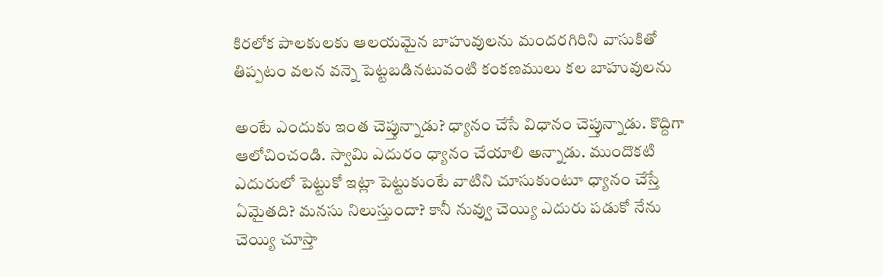కిరలోక పాలకులకు ఆలయమైన బాహువులను మందరగిరిని వాసుకితో తిప్పటం వలన వన్నె పెట్టబడినటువంటి కంకణములు కల బాహువులను

అంటే ఎందుకు ఇంత చెప్తున్నాడు? ధ్యానం చేసే విధానం చెప్తున్నాడు. కొద్దిగా ఆలోచించండి. స్వామి ఎదురం ధ్యానం చేయాలి అన్నాడు. ముందొకటి ఎదురులో పెట్టుకో ఇట్లా పెట్టుకుంటే వాటిని చూసుకుంటూ ధ్యానం చేస్తే ఏమైతది? మనసు నిలుస్తుందా? కానీ నువ్వు చెయ్యి ఎదురు పడుకో నేను చెయ్యి చూస్తా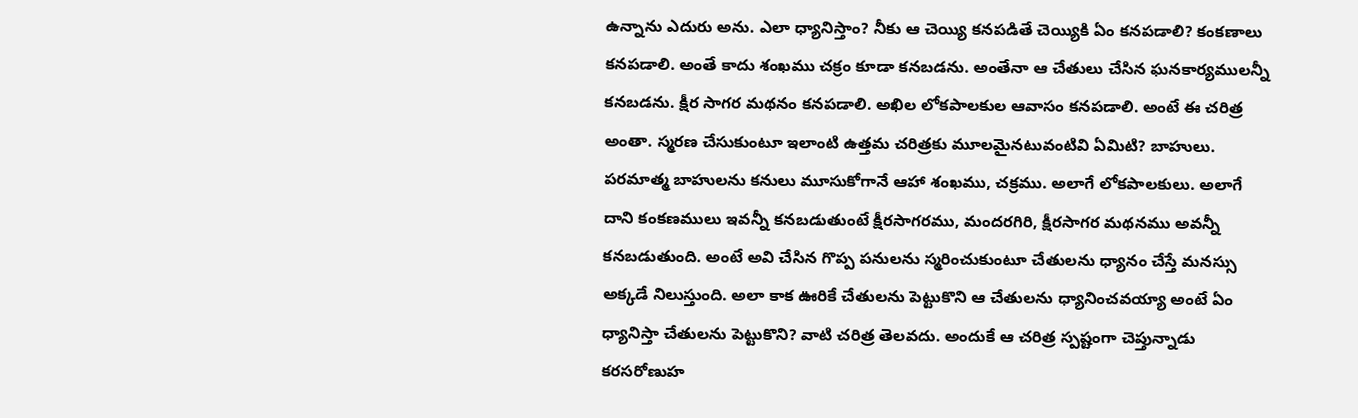ఉన్నాను ఎదురు అను. ఎలా ధ్యానిస్తాం? నీకు ఆ చెయ్యి కనపడితే చెయ్యికి ఏం కనపడాలి? కంకణాలు కనపడాలి. అంతే కాదు శంఖము చక్రం కూడా కనబడను. అంతేనా ఆ చేతులు చేసిన ఘనకార్యములన్నీ కనబడను. క్షీర సాగర మథనం కనపడాలి. అఖిల లోకపాలకుల ఆవాసం కనపడాలి. అంటే ఈ చరిత్ర అంతా. స్మరణ చేసుకుంటూ ఇలాంటి ఉత్తమ చరిత్రకు మూలమైనటువంటివి ఏమిటి? బాహులు. పరమాత్మ బాహులను కనులు మూసుకోగానే ఆహా శంఖము, చక్రము. అలాగే లోకపాలకులు. అలాగే దాని కంకణములు ఇవన్నీ కనబడుతుంటే క్షీరసాగరము, మందరగిరి, క్షీరసాగర మథనము అవన్నీ కనబడుతుంది. అంటే అవి చేసిన గొప్ప పనులను స్మరించుకుంటూ చేతులను ధ్యానం చేస్తే మనస్సు అక్కడే నిలుస్తుంది. అలా కాక ఊరికే చేతులను పెట్టుకొని ఆ చేతులను ధ్యానించవయ్యా అంటే ఏం ధ్యానిస్తా చేతులను పెట్టుకొని? వాటి చరిత్ర తెలవదు. అందుకే ఆ చరిత్ర స్పష్టంగా చెప్తున్నాడు కరసరోణుహ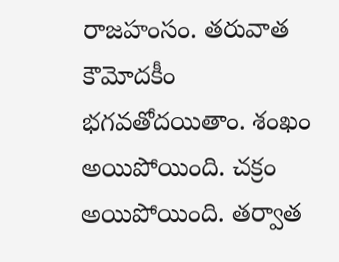రాజహంసం. తరువాత కౌమోదకీం భగవతోదయితాం. శంఖం అయిపోయింది. చక్రం అయిపోయింది. తర్వాత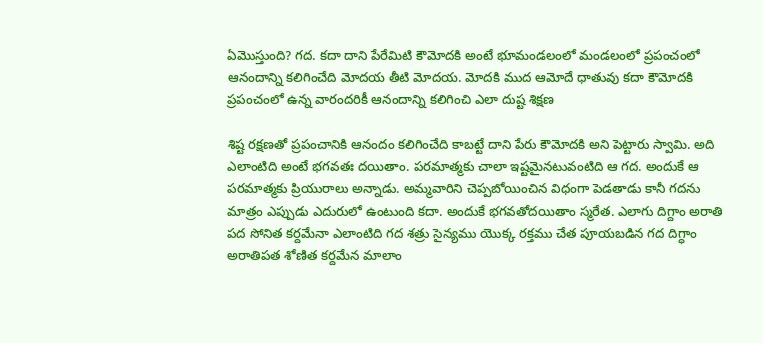ఏమొస్తుంది? గద. కదా దాని పేరేమిటి కౌమోదకి అంటే భూమండలంలో మండలంలో ప్రపంచంలో ఆనందాన్ని కలిగించేది మోదయ తీటి మోదయ. మోదకి ముద ఆమోదే ధాతువు కదా కౌమోదకి ప్రపంచంలో ఉన్న వారందరికీ ఆనందాన్ని కలిగించి ఎలా దుష్ట శిక్షణ

శిష్ట రక్షణతో ప్రపంచానికి ఆనందం కలిగించేది కాబట్టే దాని పేరు కౌమోదకి అని పెట్టారు స్వామి. అది ఎలాంటిది అంటే భగవతః దయితాం. పరమాత్మకు చాలా ఇష్టమైనటువంటిది ఆ గద. అందుకే ఆ పరమాత్మకు ప్రియురాలు అన్నాడు. అమ్మవారిని చెప్పబోయించిన విధంగా పెడతాడు కానీ గదను మాత్రం ఎప్పుడు ఎదురులో ఉంటుంది కదా. అందుకే భగవతోదయితాం స్మరేత. ఎలాగు దిగ్దాం అరాతి పద సోనిత కర్దమేనా ఎలాంటిది గద శత్రు సైన్యము యొక్క రక్తము చేత పూయబడిన గద దిగ్ధాం అరాతిపత శోణిత కర్దమేన మాలాం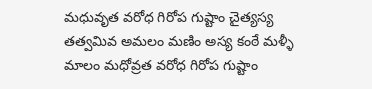మధువృత వరోధ గిరోప గుష్టాం చైత్యస్య తత్వమివ అమలం మణిం అస్య కంఠే మళ్ళీ మాలం మధోవ్రత వరోధ గిరోప గుష్టాం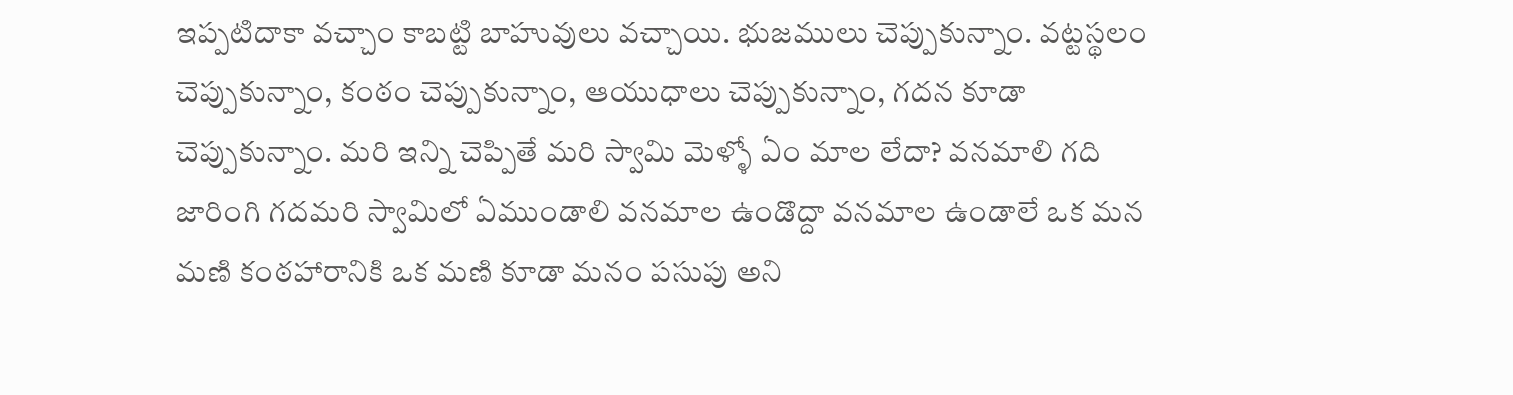ఇప్పటిదాకా వచ్చాం కాబట్టి బాహువులు వచ్చాయి. భుజములు చెప్పుకున్నాం. వట్టస్థలం చెప్పుకున్నాం, కంఠం చెప్పుకున్నాం, ఆయుధాలు చెప్పుకున్నాం, గదన కూడా చెప్పుకున్నాం. మరి ఇన్ని చెప్పితే మరి స్వామి మెళ్ళో ఏం మాల లేదా? వనమాలి గది జారింగి గదమరి స్వామిలో ఏముండాలి వనమాల ఉండొద్దా వనమాల ఉండాలే ఒక మన మణి కంఠహారానికి ఒక మణి కూడా మనం పసుపు అని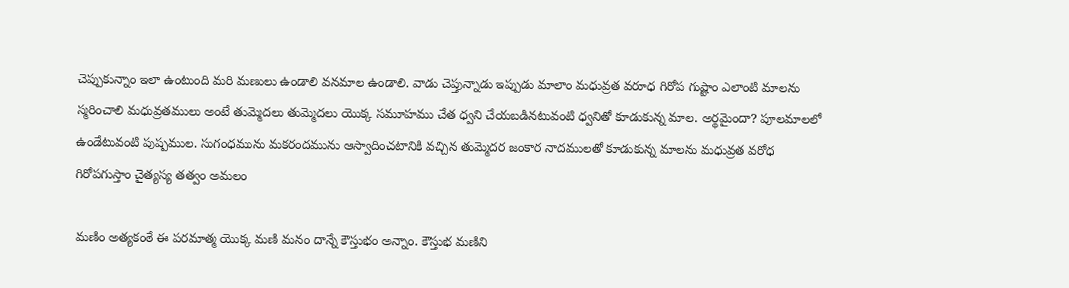చెప్పుకున్నాం ఇలా ఉంటుంది మరి మణులు ఉండాలి వనమాల ఉండాలి. వాడు చెప్తున్నాడు ఇప్పుడు మాలాం మధువ్రత వరూధ గిరోప గుష్టాం ఎలాంటి మాలను స్మరించాలి మధువ్రతములు అంటే తుమ్మెదలు తుమ్మెదలు యొక్క సమూహము చేత ధ్వని చేయబడినటువంటి ధ్వనితో కూడుకున్న మాల. అర్థమైందా? పూలమాలలో ఉండేటువంటి పుష్పముల. సుగంధమును మకరందమును ఆస్వాదించటానికి వచ్చిన తుమ్మెదర జంకార నాదములతో కూడుకున్న మాలను మధువ్రత వరోధ గిరోపగుస్తాం చైత్యస్య తత్వం అమలం

మణిం అత్యకంఠే ఈ పరమాత్మ యొక్క మణి మనం దాన్నే కౌస్తుభం అన్నాం. కౌస్తుభ మణిని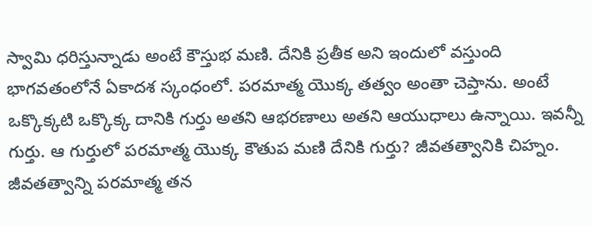స్వామి ధరిస్తున్నాడు అంటే కౌస్తుభ మణి. దేనికి ప్రతీక అని ఇందులో వస్తుంది భాగవతంలోనే ఏకాదశ స్కంధంలో. పరమాత్మ యొక్క తత్వం అంతా చెప్తాను. అంటే ఒక్కొక్కటి ఒక్కొక్క దానికి గుర్తు అతని ఆభరణాలు అతని ఆయుధాలు ఉన్నాయి. ఇవన్నీ గుర్తు. ఆ గుర్తులో పరమాత్మ యొక్క కౌతుప మణి దేనికి గుర్తు? జీవతత్వానికి చిహ్నం. జీవతత్వాన్ని పరమాత్మ తన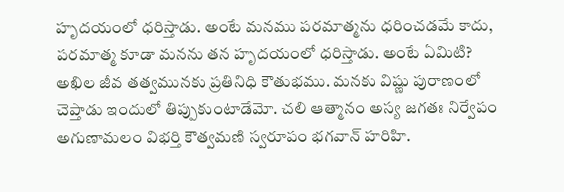హృదయంలో ధరిస్తాడు. అంటే మనము పరమాత్మను ధరించడమే కాదు, పరమాత్మ కూడా మనను తన హృదయంలో ధరిస్తాడు. అంటే ఏమిటి? అఖిల జీవ తత్వమునకు ప్రతినిధి కౌతుభము. మనకు విష్ణు పురాణంలో చెప్తాడు ఇందులో తిప్పుకుంటాడేమో. చలి ఆత్మానం అస్య జగతః నిర్వేపం అగుణామలం విభర్తి కౌత్వమణి స్వరూపం భగవాన్ హరిహి.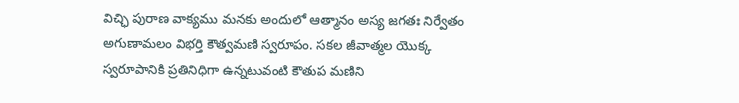విచ్ఛి పురాణ వాక్యము మనకు అందులో ఆత్మానం అస్య జగతః నిర్వేతం అగుణామలం విభర్తి కౌత్వమణి స్వరూపం. సకల జీవాత్మల యొక్క స్వరూపానికి ప్రతినిధిగా ఉన్నటువంటి కౌతుప మణిని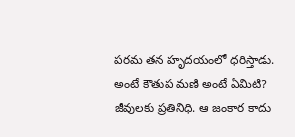పరమ తన హృదయంలో ధరిస్తాడు. అంటే కౌతుప మణి అంటే ఏమిటి? జీవులకు ప్రతినిధి. ఆ జంకార కాదు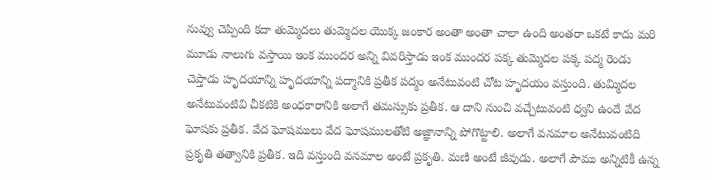నువ్వు చెప్పింది కదా తుమ్మెదలు తుమ్మెదల యొక్క జంకార అంతా అంతా చాలా ఉంది అంతరా ఒకటే కాదు మరి మూడు నాలుగు వస్తాయి ఇంక ముందర అన్ని వివరిస్తాడు ఇంక ముందర పక్క తుమ్మెదల పక్క పద్మ రెండు చెప్తాడు హృదయాన్ని హృదయాన్ని పద్మానికి ప్రతీక పద్మం అనేటువంటి చోట హృదయం వస్తుంది. తుమ్మిదల అనేటువంటివి చీకటికి అంధకారానికి అలాగే తమస్సుకు ప్రతీక. ఆ దాని నుంచి వచ్చేటువంటి ధ్వని ఉందే వేద ఘోషకు ప్రతీక. వేద ఘోషములు వేద ఘోషములతోటి అజ్ఞానాన్ని పోగొట్టాలి. అలాగే వనమాల అనేటువంటిది ప్రకృతి తత్వానికి ప్రతీక. ఇది వస్తుంది వనమాల అంటే ప్రకృతి. మణి అంటే జీవుడు. అలాగే పౌము అన్నిటికీ ఉన్న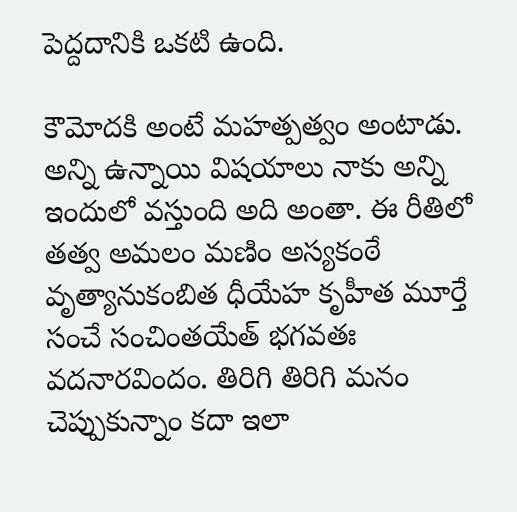పెద్దదానికి ఒకటి ఉంది.

కౌమోదకి అంటే మహత్పత్వం అంటాడు. అన్ని ఉన్నాయి విషయాలు నాకు అన్ని ఇందులో వస్తుంది అది అంతా. ఈ రీతిలో తత్వ అమలం మణిం అస్యకంఠే వృత్యానుకంబిత ధీయేహ కృహీత మూర్తే సంచే సంచింతయేత్ భగవతః వదనారవిందం. తిరిగి తిరిగి మనం చెప్పుకున్నాం కదా ఇలా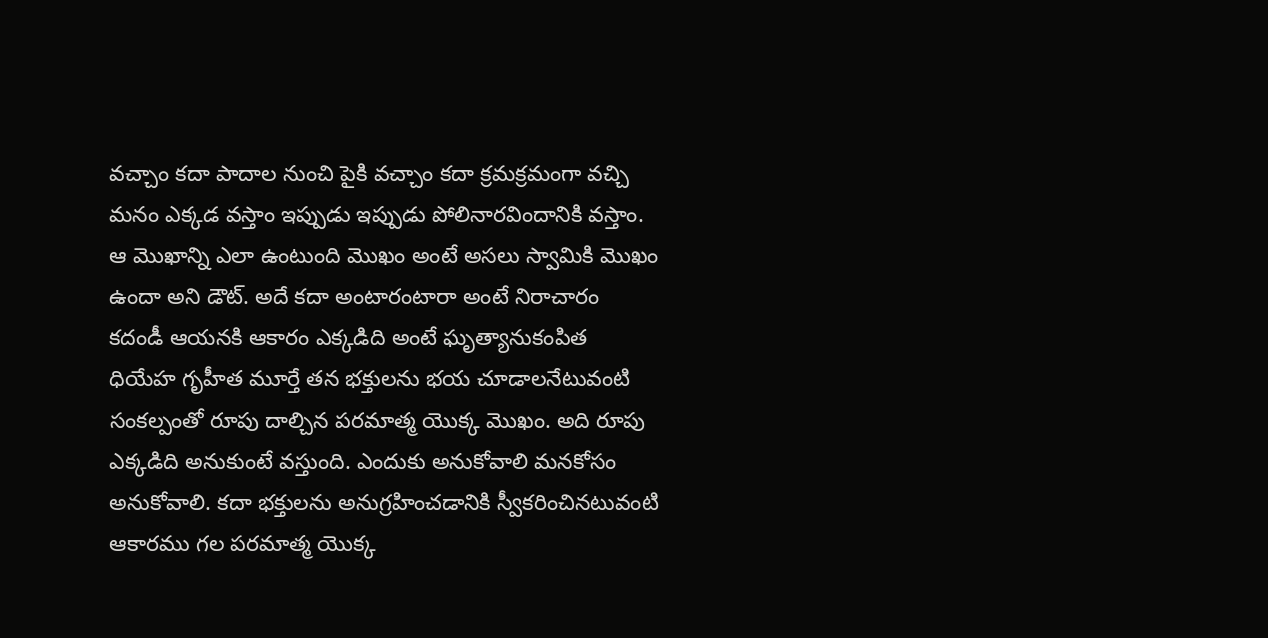వచ్చాం కదా పాదాల నుంచి పైకి వచ్చాం కదా క్రమక్రమంగా వచ్చి మనం ఎక్కడ వస్తాం ఇప్పుడు ఇప్పుడు పోలినారవిందానికి వస్తాం. ఆ మొఖాన్ని ఎలా ఉంటుంది మొఖం అంటే అసలు స్వామికి మొఖం ఉందా అని డౌట్. అదే కదా అంటారంటారా అంటే నిరాచారం కదండీ ఆయనకి ఆకారం ఎక్కడిది అంటే ఘృత్యానుకంపిత ధియేహ గృహీత మూర్తే తన భక్తులను భయ చూడాలనేటువంటి సంకల్పంతో రూపు దాల్చిన పరమాత్మ యొక్క మొఖం. అది రూపు ఎక్కడిది అనుకుంటే వస్తుంది. ఎందుకు అనుకోవాలి మనకోసం అనుకోవాలి. కదా భక్తులను అనుగ్రహించడానికి స్వీకరించినటువంటి ఆకారము గల పరమాత్మ యొక్క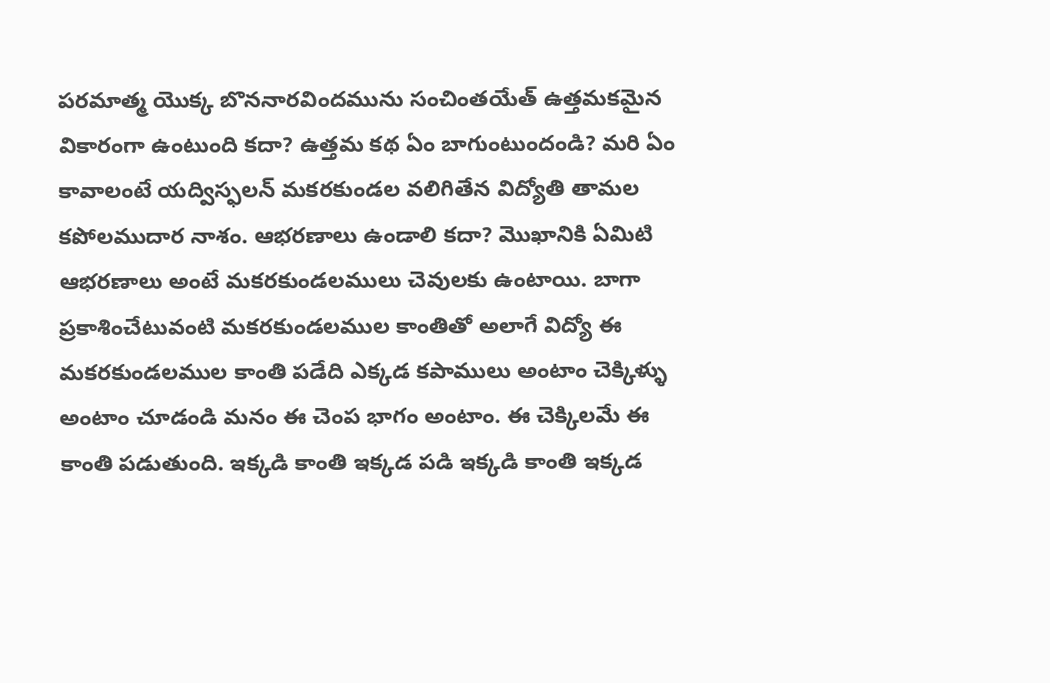పరమాత్మ యొక్క బొననారవిందమును సంచింతయేత్ ఉత్తమకమైన వికారంగా ఉంటుంది కదా? ఉత్తమ కథ ఏం బాగుంటుందండి? మరి ఏం కావాలంటే యద్విస్ఫలన్ మకరకుండల వలిగితేన విద్యోతి తామల కపోలముదార నాశం. ఆభరణాలు ఉండాలి కదా? మొఖానికి ఏమిటి ఆభరణాలు అంటే మకరకుండలములు చెవులకు ఉంటాయి. బాగా ప్రకాశించేటువంటి మకరకుండలముల కాంతితో అలాగే విద్యో ఈ మకరకుండలముల కాంతి పడేది ఎక్కడ కపాములు అంటాం చెక్కిళ్ళు అంటాం చూడండి మనం ఈ చెంప భాగం అంటాం. ఈ చెక్కిలమే ఈ కాంతి పడుతుంది. ఇక్కడి కాంతి ఇక్కడ పడి ఇక్కడి కాంతి ఇక్కడ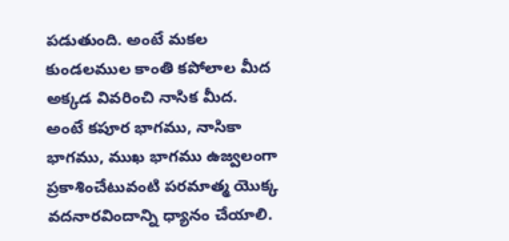పడుతుంది. అంటే మకల కుండలముల కాంతి కపోలాల మీద అక్కడ వివరించి నాసిక మీద. అంటే కపూర భాగము, నాసికా భాగము, ముఖ భాగము ఉజ్వలంగా ప్రకాశించేటువంటి పరమాత్మ యొక్క వదనారవిందాన్ని ధ్యానం చేయాలి.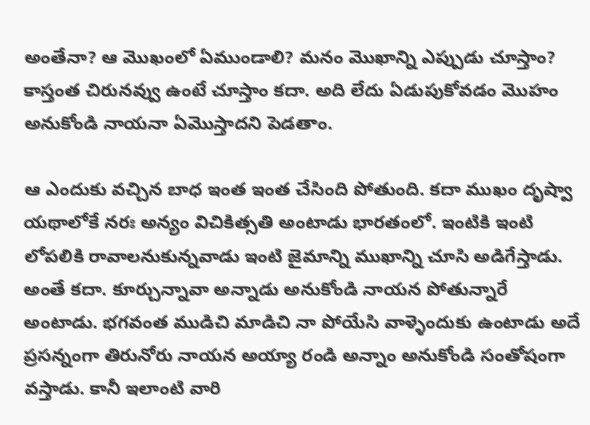అంతేనా? ఆ మొఖంలో ఏముండాలి? మనం మొఖాన్ని ఎప్పుడు చూస్తాం? కాస్తంత చిరునవ్వు ఉంటే చూస్తాం కదా. అది లేదు ఏడుపుకోవడం మొహం అనుకోండి నాయనా ఏమొస్తాదని పెడతాం.

ఆ ఎందుకు వచ్చిన బాధ ఇంత ఇంత చేసింది పోతుంది. కదా ముఖం దృష్వా యథాలోకే నరః అన్యం విచికిత్సతి అంటాడు భారతంలో. ఇంటికి ఇంటి లోపలికి రావాలనుకున్నవాడు ఇంటి జైమాన్ని ముఖాన్ని చూసి అడిగేస్తాడు. అంతే కదా. కూర్చున్నావా అన్నాడు అనుకోండి నాయన పోతున్నారే అంటాడు. భగవంత ముడిచి మాడిచి నా పోయేసి వాళ్ళెందుకు ఉంటాడు అదే ప్రసన్నంగా తిరునోరు నాయన అయ్యా రండి అన్నాం అనుకోండి సంతోషంగా వస్తాడు. కానీ ఇలాంటి వారి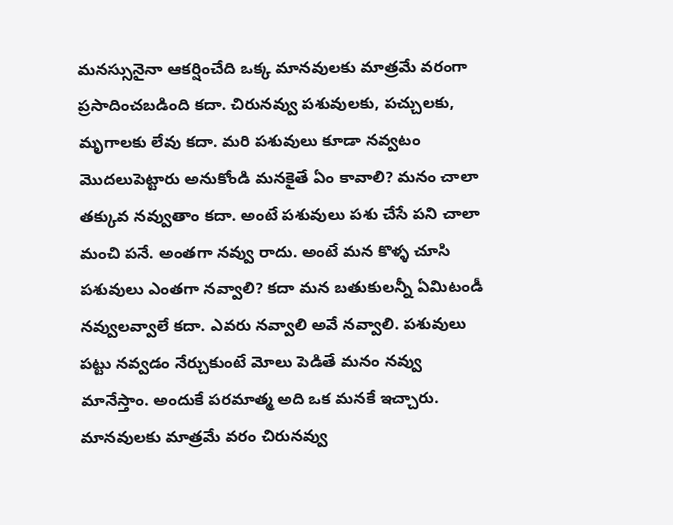మనస్సునైనా ఆకర్షించేది ఒక్క మానవులకు మాత్రమే వరంగా ప్రసాదించబడింది కదా. చిరునవ్వు పశువులకు, పచ్చులకు, మృగాలకు లేవు కదా. మరి పశువులు కూడా నవ్వటం మొదలుపెట్టారు అనుకోండి మనకైతే ఏం కావాలి? మనం చాలా తక్కువ నవ్వుతాం కదా. అంటే పశువులు పశు చేసే పని చాలా మంచి పనే. అంతగా నవ్వు రాదు. అంటే మన కొళ్ళ చూసి పశువులు ఎంతగా నవ్వాలి? కదా మన బతుకులన్నీ ఏమిటండీ నవ్వులవ్వాలే కదా. ఎవరు నవ్వాలి అవే నవ్వాలి. పశువులు పట్టు నవ్వడం నేర్చుకుంటే మోలు పెడితే మనం నవ్వు మానేస్తాం. అందుకే పరమాత్మ అది ఒక మనకే ఇచ్చారు. మానవులకు మాత్రమే వరం చిరునవ్వు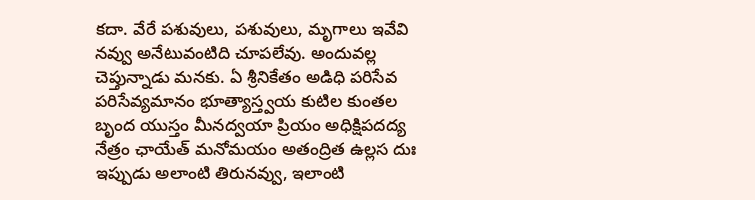కదా. వేరే పశువులు, పశువులు, మృగాలు ఇవేవి నవ్వు అనేటువంటిది చూపలేవు. అందువల్ల చెప్తున్నాడు మనకు. ఏ శ్రీనికేతం అడిధి పరిసేవ పరిసేవ్యమానం భూత్యాస్త్వయ కుటిల కుంతల బృంద యుస్తం మీనద్వయా ప్రియం అధిక్షిపదద్య నేత్రం ఛాయేత్ మనోమయం అతంద్రిత ఉల్లస దుః ఇప్పుడు అలాంటి తిరునవ్వు, ఇలాంటి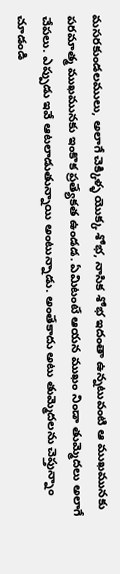మసరకుండలములు, అలాగే చెక్కిళ్ళ యొక్క శోభ, నాసిక శోభ ఇదంతా ఉన్నటువంటి ఆ ముఖమునకు పరమాత్మ ముఖమునకు ఇంకొక ప్రత్యేకత ఉండడ. ఏమిటంటే ఆయన ముఖం నిండా తుమ్మెదలు అలాగే చేపలు. ఎప్పుడు ఇవే ఆటలాడుతున్నాయి అంటున్నాడు. అంతేకాదు అటు తుమ్మెదలను చెప్తున్నాం చూడండి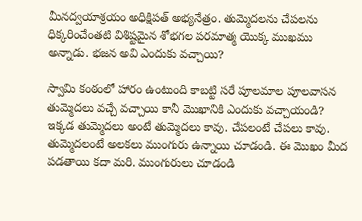మీనద్వయాశ్రయం అధిక్షిపత్ అభ్యనేత్రం. తుమ్మెదలను చేపలను ధిక్కరించేంతటి విశిష్టమైన శోభగల పరమాత్మ యొక్క ముఖము అన్నాడు. భజన అవి ఎందుకు వచ్చాయి?

స్వామి కంఠంలో హారం ఉంటుంది కాబట్టి సరే పూలమాల పూలవాసన తుమ్మెదలు వచ్చే వచ్చాయి కానీ మొఖానికి ఎందుకు వచ్చాయండి? ఇక్కడ తుమ్మెదలు అంటే తుమ్మెదలు కావు. చేపలంటే చేపలు కావు. తుమ్మెదలంటే అలకలు ముంగురు ఉన్నాయి చూడండి. ఈ మొఖం మీద పడతాయి కదా మరి. ముంగురులు చూడండి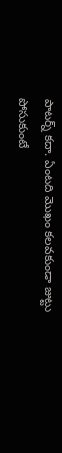పాటర్న్ కదా. ఏంటది మొఖం కలవకుండా జుట్టు పోసుకుంటే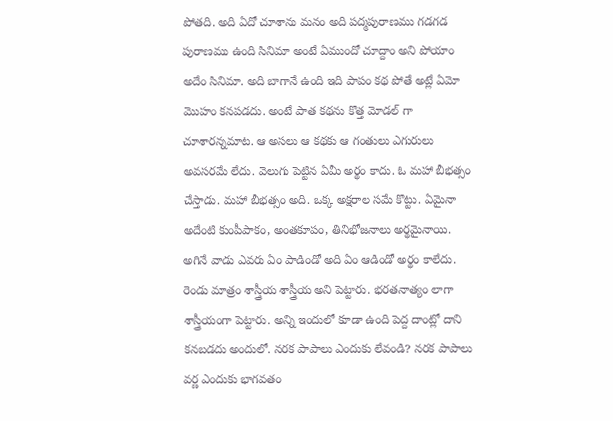పోతది. అది ఏదో చూశాను మనం అది పద్మపురాణము గడగడ పురాణము ఉంది సినిమా అంటే ఏముందో చూద్దాం అని పోయాం అదేం సినిమా. అది బాగానే ఉంది ఇది పాపం కథ పోతే అట్లే ఏమో మొహం కనపడదు. అంటే పాత కథను కొత్త మోడల్ గా చూశారన్నమాట. ఆ అసలు ఆ కథకు ఆ గంతులు ఎగురులు అవసరమే లేదు. వెలుగు పెట్టిన ఏమీ అర్థం కాదు. ఓ మహా బీభత్సం చేస్తాడు. మహా బీభత్సం అది. ఒక్క అక్షరాల సమే కొట్టు. ఏమైనా అదేంటి కుంపీపాకం, అంతకూపం, తినిభోజనాలు అర్థమైనాయి. అగినే వాడు ఎవరు ఏం పాడిండో అది ఏం ఆడిండో అర్థం కాలేదు. రెండు మాత్రం శాస్త్రీయ శాస్త్రీయ అని పెట్టారు. భరతనాత్యం లాగా శాస్త్రీయంగా పెట్టారు. అన్ని ఇందులో కూడా ఉంది పెద్ద దాంట్లో దాని కనబడదు అందులో. నరక పాపాలు ఎందుకు లేవండి? నరక పాపాలు వర్ణ ఎందుకు భాగవతం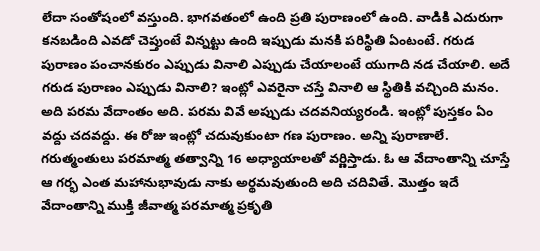లేదా సంతోషంలో వస్తుంది. భాగవతంలో ఉంది ప్రతి పురాణంలో ఉంది. వాడికి ఎదురుగా కనబడింది ఎవడో చెప్తుంటే విన్నట్టు ఉంది ఇప్పుడు మనకి పరిస్థితి ఏంటంటే. గరుడ పురాణం పంచానకురం ఎప్పుడు వినాలి ఎప్పుడు చేయాలంటే యుగాది నడ చేయాలి. అదే గరుడ పురాణం ఎప్పుడు వినాలి? ఇంట్లో ఎవరైనా చస్తే వినాలి ఆ స్థితికి వచ్చింది మనం. అది పరమ వేదాంతం అది. పరమ వివే అప్పుడు చదవనియ్యరండి. ఇంట్లో పుస్తకం ఏం వద్దు చదవద్దు. ఈ రోజు ఇంట్లో చదువుకుంటా గణ పురాణం. అన్ని పురాణాలే. గరుత్మంతులు పరమాత్మ తత్వాన్ని 16 అధ్యాయాలతో వర్ణిస్తాడు. ఓ ఆ వేదాంతాన్ని చూస్తే ఆ గర్భ ఎంత మహానుభావుడు నాకు అర్థమవుతుంది అది చదివితే. మొత్తం ఇదే వేదాంతాన్ని ముక్తి జీవాత్మ పరమాత్మ ప్రకృతి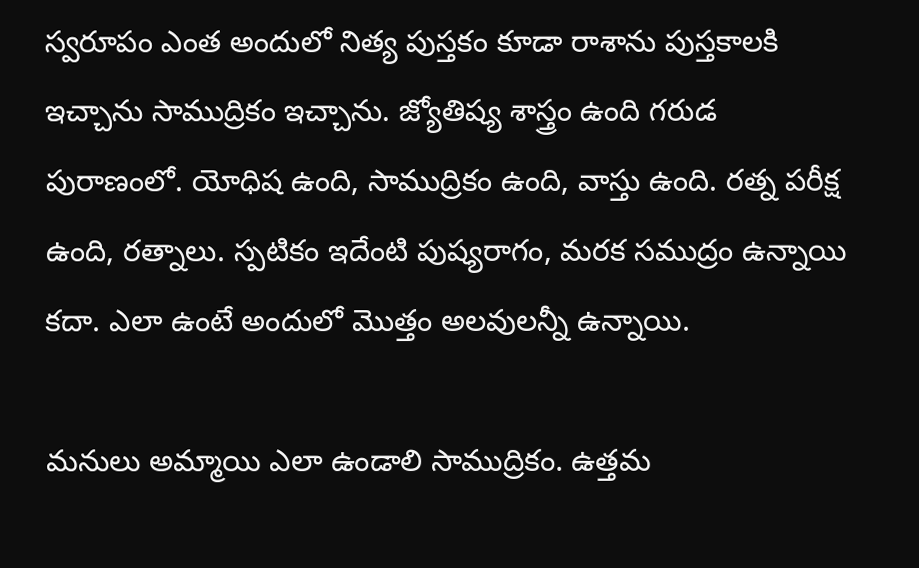స్వరూపం ఎంత అందులో నిత్య పుస్తకం కూడా రాశాను పుస్తకాలకి ఇచ్చాను సాముద్రికం ఇచ్చాను. జ్యోతిష్య శాస్త్రం ఉంది గరుడ పురాణంలో. యోధిష ఉంది, సాముద్రికం ఉంది, వాస్తు ఉంది. రత్న పరీక్ష ఉంది, రత్నాలు. స్పటికం ఇదేంటి పుష్యరాగం, మరక సముద్రం ఉన్నాయి కదా. ఎలా ఉంటే అందులో మొత్తం అలవులన్నీ ఉన్నాయి.

మనులు అమ్మాయి ఎలా ఉండాలి సాముద్రికం. ఉత్తమ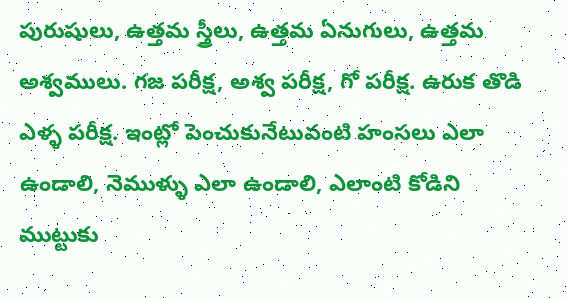పురుషులు, ఉత్తమ స్త్రీలు, ఉత్తమ ఏనుగులు, ఉత్తమ అశ్వములు. గజ పరీక్ష, అశ్వ పరీక్ష, గో పరీక్ష. ఉరుక తొడి ఎళ్ళ పరీక్ష. ఇంట్లో పెంచుకునేటువంటి హంసలు ఎలా ఉండాలి, నెముళ్ళు ఎలా ఉండాలి, ఎలాంటి కోడిని ముట్టుకు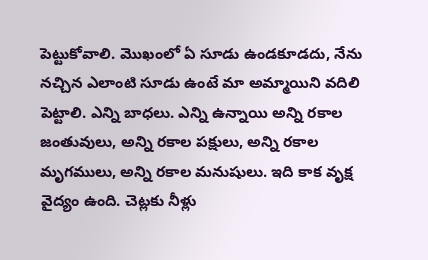పెట్టుకోవాలి. మొఖంలో ఏ సూడు ఉండకూడదు, నేను నచ్చిన ఎలాంటి సూడు ఉంటే మా అమ్మాయిని వదిలి పెట్టాలి. ఎన్ని బాధలు. ఎన్ని ఉన్నాయి అన్ని రకాల జంతువులు, అన్ని రకాల పక్షులు, అన్ని రకాల మృగములు, అన్ని రకాల మనుషులు. ఇది కాక వృక్ష వైద్యం ఉంది. చెట్లకు నీళ్లు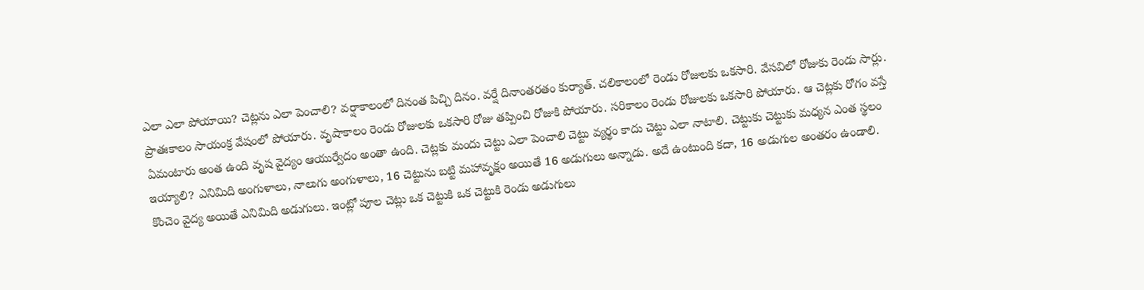ఎలా ఎలా పోయాయి? చెట్లను ఎలా పెంచాలి? వర్షాకాలంలో దినంత పిచ్చి దినం. వర్షే దినాంతరతం కుర్యాత్. చలికాలంలో రెండు రోజులకు ఒకసారి. వేసవిలో రోజుకు రెండు సార్లు. ప్రాతఃకాలం సాయంక్ర వేషంలో పోయారు. వృషాకాలం రెండు రోజులకు ఒకసారి రోజు తప్పించి రోజుకి పోయారు. సరికాలం రెండు రోజులకు ఒకసారి పోయారు. ఆ చెట్లకు రోగం వస్తే ఏమంటారు అంత ఉంది వృష వైద్యం ఆయుర్వేదం అంతా ఉంది. చెట్లకు మందు చెట్టు ఎలా పెంచాలి చెట్టు వ్యర్థం కాదు చెట్టు ఎలా నాటాలి. చెట్టుకు చెట్టుకు మధ్యన ఎంత స్థలం ఇయ్యాలి? ఎనిమిది అంగుళాలు, నాలుగు అంగుళాలు, 16 చెట్టును బట్టి మహావృక్షం అయితే 16 అడుగులు అన్నాడు. అదే ఉంటుంది కదా, 16 అడుగుల అంతరం ఉండాలి. కొంచెం వైద్య అయితే ఎనిమిది అడుగులు. ఇంట్లో పూల చెట్లు ఒక చెట్టుకి ఒక చెట్టుకి రెండు అడుగులు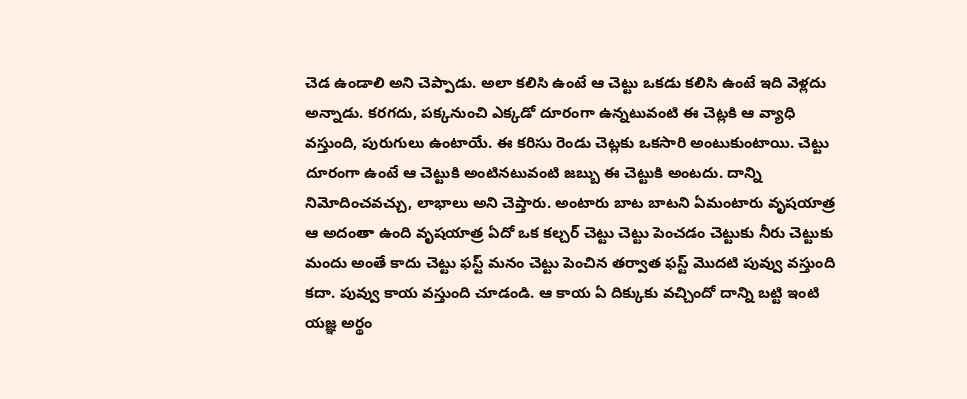చెడ ఉండాలి అని చెప్పాడు. అలా కలిసి ఉంటే ఆ చెట్టు ఒకడు కలిసి ఉంటే ఇది వెళ్లదు అన్నాడు. కరగదు, పక్కనుంచి ఎక్కడో దూరంగా ఉన్నటువంటి ఈ చెట్లకి ఆ వ్యాధి వస్తుంది, పురుగులు ఉంటాయే. ఈ కరిసు రెండు చెట్లకు ఒకసారి అంటుకుంటాయి. చెట్టు దూరంగా ఉంటే ఆ చెట్టుకి అంటినటువంటి జబ్బు ఈ చెట్టుకి అంటదు. దాన్ని నిమోదించవచ్చు, లాభాలు అని చెప్తారు. అంటారు బాట బాటని ఏమంటారు వృషయాత్ర ఆ అదంతా ఉంది వృషయాత్ర ఏదో ఒక కల్చర్ చెట్టు చెట్టు పెంచడం చెట్టుకు నీరు చెట్టుకు మందు అంతే కాదు చెట్టు ఫస్ట్ మనం చెట్టు పెంచిన తర్వాత ఫస్ట్ మొదటి పువ్వు వస్తుంది కదా. పువ్వు కాయ వస్తుంది చూడండి. ఆ కాయ ఏ దిక్కుకు వచ్చిందో దాన్ని బట్టి ఇంటి యజ్ఞ అర్థం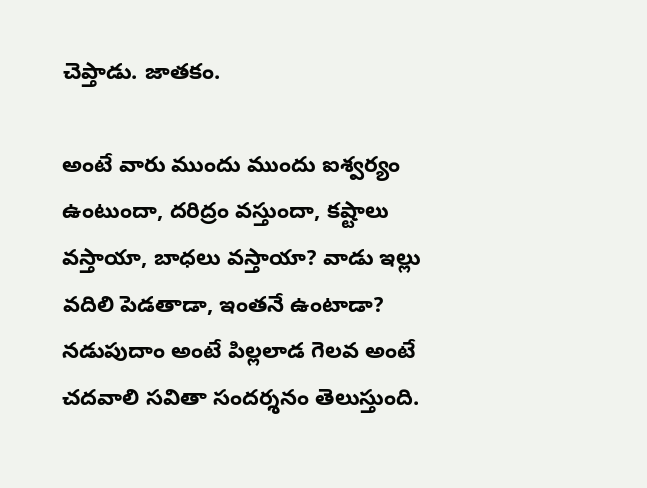చెప్తాడు. జాతకం.

అంటే వారు ముందు ముందు ఐశ్వర్యం ఉంటుందా, దరిద్రం వస్తుందా, కష్టాలు వస్తాయా, బాధలు వస్తాయా? వాడు ఇల్లు వదిలి పెడతాడా, ఇంతనే ఉంటాడా? నడుపుదాం అంటే పిల్లలాడ గెలవ అంటే చదవాలి సవితా సందర్శనం తెలుస్తుంది.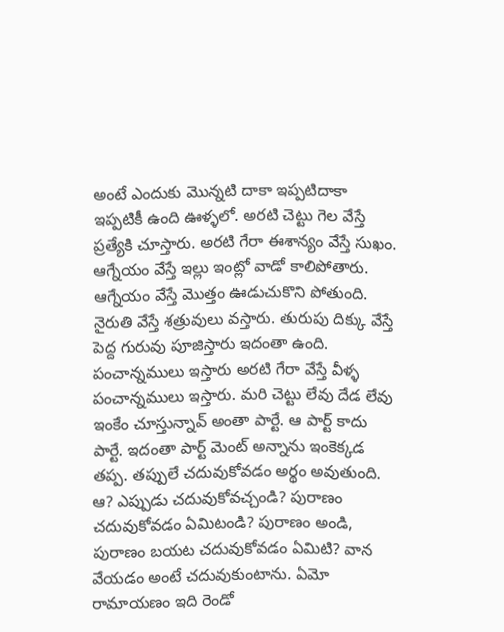అంటే ఎందుకు మొన్నటి దాకా ఇప్పటిదాకా ఇప్పటికీ ఉంది ఊళ్ళలో. అరటి చెట్టు గెల వేస్తే ప్రత్యేకి చూస్తారు. అరటి గేరా ఈశాన్యం వేస్తే సుఖం. ఆగ్నేయం వేస్తే ఇల్లు ఇంట్లో వాడో కాలిపోతారు. ఆగ్నేయం వేస్తే మొత్తం ఊడుచుకొని పోతుంది. నైరుతి వేస్తే శత్రువులు వస్తారు. తురుపు దిక్కు వేస్తే పెద్ద గురువు పూజిస్తారు ఇదంతా ఉంది. పంచాన్నములు ఇస్తారు అరటి గేరా వేస్తే వీళ్ళ పంచాన్నములు ఇస్తారు. మరి చెట్టు లేవు దేడ లేవు ఇంకేం చూస్తున్నావ్ అంతా పార్టే. ఆ పార్ట్ కాదు పార్టే. ఇదంతా పార్ట్ మెంట్ అన్నాను ఇంకెక్కడ తప్ప. తప్పులే చదువుకోవడం అర్థం అవుతుంది. ఆ? ఎప్పుడు చదువుకోవచ్చండి? పురాణం చదువుకోవడం ఏమిటండి? పురాణం అండి, పురాణం బయట చదువుకోవడం ఏమిటి? వాన వేయడం అంటే చదువుకుంటాను. ఏమో రామాయణం ఇది రెండో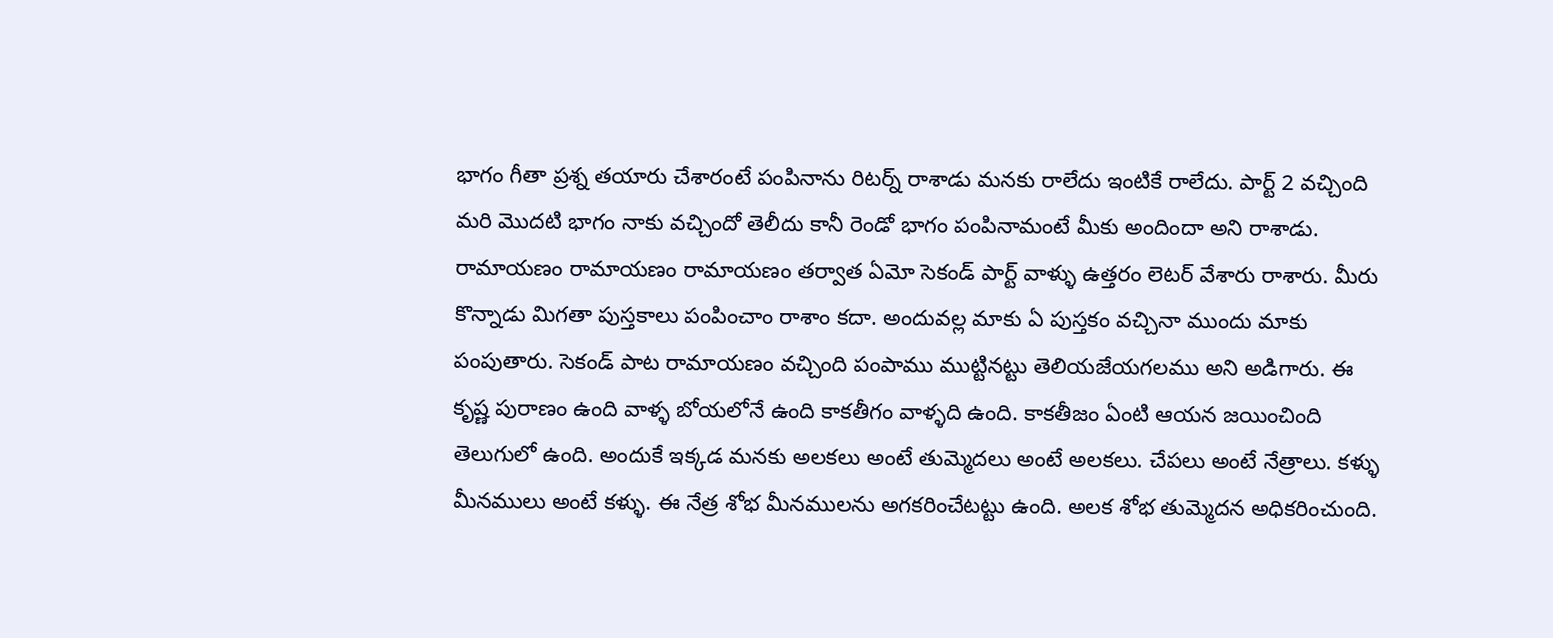భాగం గీతా ప్రశ్న తయారు చేశారంటే పంపినాను రిటర్న్ రాశాడు మనకు రాలేదు ఇంటికే రాలేదు. పార్ట్ 2 వచ్చింది మరి మొదటి భాగం నాకు వచ్చిందో తెలీదు కానీ రెండో భాగం పంపినామంటే మీకు అందిందా అని రాశాడు. రామాయణం రామాయణం రామాయణం తర్వాత ఏమో సెకండ్ పార్ట్ వాళ్ళు ఉత్తరం లెటర్ వేశారు రాశారు. మీరు కొన్నాడు మిగతా పుస్తకాలు పంపించాం రాశాం కదా. అందువల్ల మాకు ఏ పుస్తకం వచ్చినా ముందు మాకు పంపుతారు. సెకండ్ పాట రామాయణం వచ్చింది పంపాము ముట్టినట్టు తెలియజేయగలము అని అడిగారు. ఈ కృష్ణ పురాణం ఉంది వాళ్ళ బోయలోనే ఉంది కాకతీగం వాళ్ళది ఉంది. కాకతీజం ఏంటి ఆయన జయించింది తెలుగులో ఉంది. అందుకే ఇక్కడ మనకు అలకలు అంటే తుమ్మెదలు అంటే అలకలు. చేపలు అంటే నేత్రాలు. కళ్ళు మీనములు అంటే కళ్ళు. ఈ నేత్ర శోభ మీనములను అగకరించేటట్టు ఉంది. అలక శోభ తుమ్మెదన అధికరించుంది.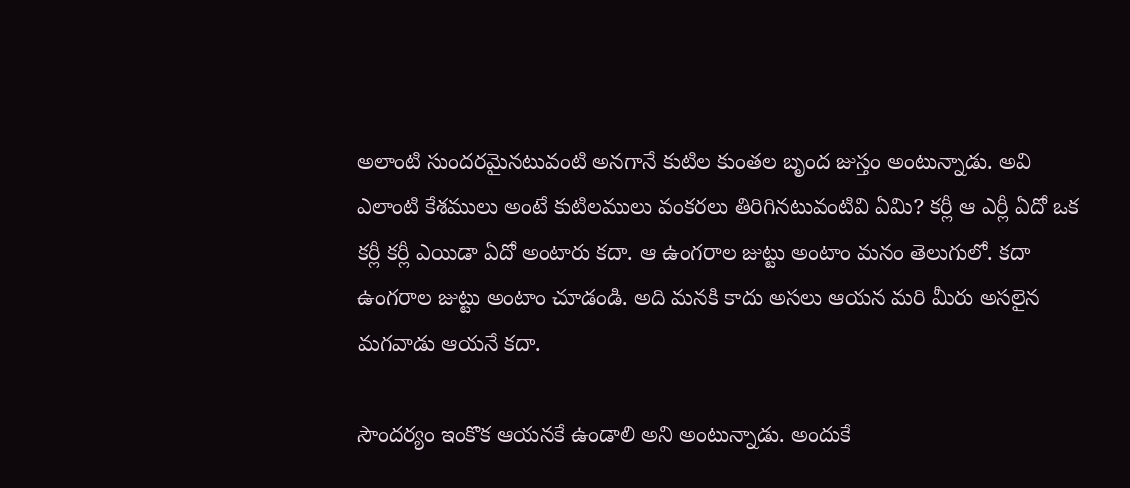అలాంటి సుందరమైనటువంటి అనగానే కుటిల కుంతల బృంద జుస్తం అంటున్నాడు. అవి ఎలాంటి కేశములు అంటే కుటిలములు వంకరలు తిరిగినటువంటివి ఏమి? కర్లీ ఆ ఎర్లీ ఏదో ఒక కర్లీ కర్లీ ఎయిడా ఏదో అంటారు కదా. ఆ ఉంగరాల జుట్టు అంటాం మనం తెలుగులో. కదా ఉంగరాల జుట్టు అంటాం చూడండి. అది మనకి కాదు అసలు ఆయన మరి మీరు అసలైన మగవాడు ఆయనే కదా.

సౌందర్యం ఇంకొక ఆయనకే ఉండాలి అని అంటున్నాడు. అందుకే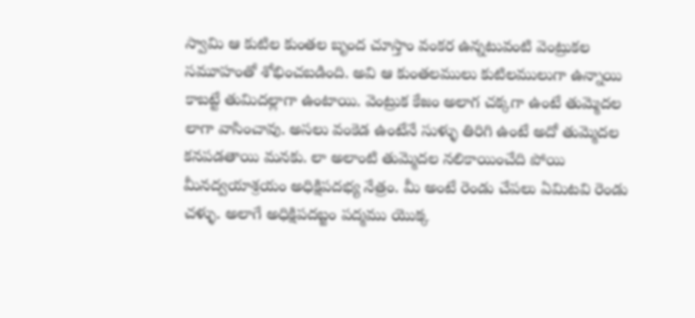స్వామి ఆ కుటిల కుంతల బృంద చూస్తాం వంకర ఉన్నటువంటి వెంట్రుకల సమూహంతో శోభించబడింది. అవి ఆ కుంతలములు కుటిలములుగా ఉన్నాయి కాబట్టే తుమిదల్లాగా ఉంటాయి. వెంట్రుక కేజం అలాగ చక్కగా ఉంటే తుమ్మెదల లాగా వాసించావు. అసలు వంకెడ ఉంటేనే సుళ్ళు తిరిగి ఉంటే అదో తుమ్మెదల కనపడతాయి మనకు. లా అలాంటి తుమ్మెదల నలికాయించేది పోయి మీనద్వయాశ్రయం అధిక్షిపదభ్య నేత్రం. మీ అంటే రెండు చేపలు ఏమిటవి రెండు చళ్ళు. అలాగే అధిక్షిపదబ్జం పద్మము యొక్క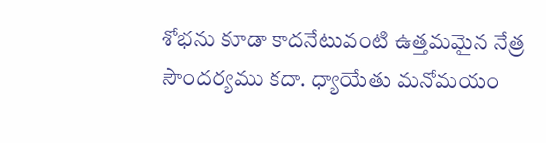శోభను కూడా కాదనేటువంటి ఉత్తమమైన నేత్ర సౌందర్యము కదా. ధ్యాయేతు మనోమయం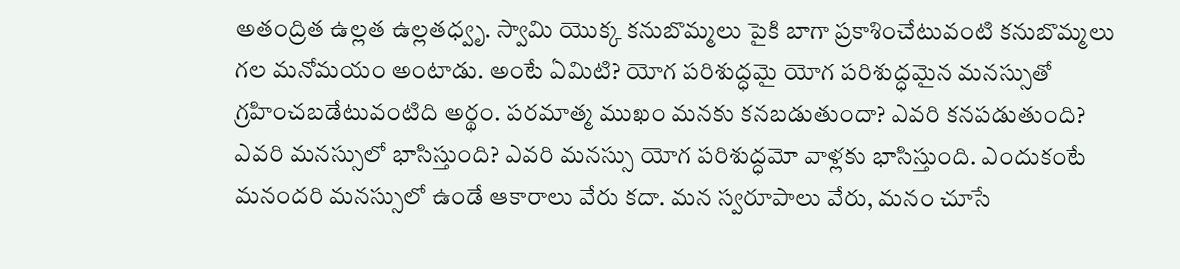అతంద్రిత ఉల్లత ఉల్లతధ్వృ. స్వామి యొక్క కనుబొమ్మలు పైకి బాగా ప్రకాశించేటువంటి కనుబొమ్మలు గల మనోమయం అంటాడు. అంటే ఏమిటి? యోగ పరిశుద్ధమై యోగ పరిశుద్ధమైన మనస్సుతో గ్రహించబడేటువంటిది అర్థం. పరమాత్మ ముఖం మనకు కనబడుతుందా? ఎవరి కనపడుతుంది? ఎవరి మనస్సులో భాసిస్తుంది? ఎవరి మనస్సు యోగ పరిశుద్ధమో వాళ్లకు భాసిస్తుంది. ఎందుకంటే మనందరి మనస్సులో ఉండే ఆకారాలు వేరు కదా. మన స్వరూపాలు వేరు, మనం చూసే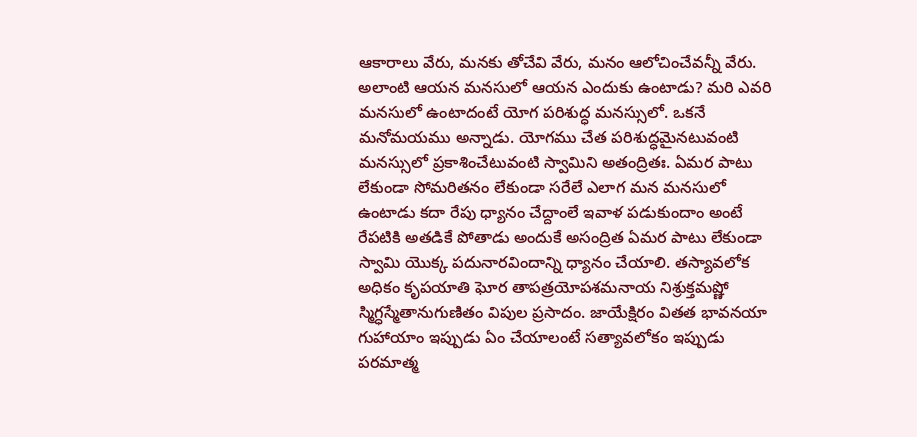ఆకారాలు వేరు, మనకు తోచేవి వేరు, మనం ఆలోచించేవన్నీ వేరు. అలాంటి ఆయన మనసులో ఆయన ఎందుకు ఉంటాడు? మరి ఎవరి మనసులో ఉంటాదంటే యోగ పరిశుద్ధ మనస్సులో. ఒకనే మనోమయము అన్నాడు. యోగము చేత పరిశుద్ధమైనటువంటి మనస్సులో ప్రకాశించేటువంటి స్వామిని అతంద్రితః. ఏమర పాటు లేకుండా సోమరితనం లేకుండా సరేలే ఎలాగ మన మనసులో ఉంటాడు కదా రేపు ధ్యానం చేద్దాంలే ఇవాళ పడుకుందాం అంటే రేపటికి అతడికే పోతాడు అందుకే అసంద్రిత ఏమర పాటు లేకుండా స్వామి యొక్క పదునారవిందాన్ని ధ్యానం చేయాలి. తస్యావలోక అధికం కృపయాతి ఘోర తాపత్రయోపశమనాయ నిశ్రుక్తమష్ణో స్మిగ్ధస్మేతానుగుణితం విపుల ప్రసాదం. జాయేక్షిరం వితత భావనయా గుహాయాం ఇప్పుడు ఏం చేయాలంటే సత్యావలోకం ఇప్పుడు పరమాత్మ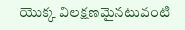యొక్క విలక్షణమైనటువంటి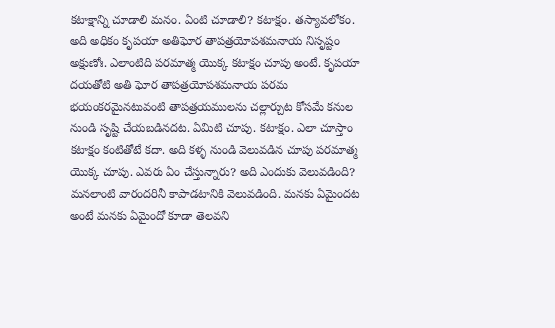కటాక్షాన్ని చూడాలి మనం. ఏంటి చూడాలి? కటాక్షం. తస్యావలోకం. అది అధికం కృపయా అతిఘోర తాపత్రయోపశమనాయ నిసృష్టం అక్షుణోః. ఎలాంటిది పరమాత్మ యొక్క కటాక్షం చూపు అంటే. కృపయా దయతోటి అతి ఘోర తాపత్రయోపశమనాయ పరమ భయంకరమైనటువంటి తాపత్రయములను చల్లార్చుట కోసమే కనుల నుండి సృష్టి చేయబడినదట. ఏమిటి చూపు. కటాక్షం. ఎలా చూస్తాం కటాక్షం కంటితోటే కదా. అది కళ్ళ నుండి వెలువడిన చూపు పరమాత్మ యొక్క చూపు. ఎవరు ఏం చేస్తున్నారు? అది ఎందుకు వెలువడింది? మనలాంటి వారందరినీ కాపాడటానికి వెలువడింది. మనకు ఏమైందట అంటే మనకు ఏమైందో కూడా తెలవని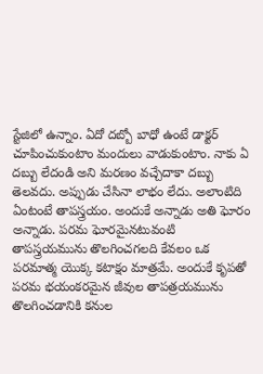స్టేజిలో ఉన్నాం. ఏదో దబ్బో బాధో ఉంటే డాక్టర్ చూపించుకుంటాం మందులు వాడుకుంటాం. నాకు ఏ దబ్బు లేదండి అని మరణం వచ్చేదాకా దబ్బు తెలవదు. అప్పుడు చేసినా లాభం లేదు. అలాంటిది ఏంటంటే తాపస్త్రయం. అందుకే అన్నాడు అతి ఘోరం అన్నాడు. పరమ ఘోరమైనటువంటి తాపస్త్రయమును తొలగించగలది కేవలం ఒక పరమాత్మ యొక్క కటాక్షం మాత్రమే. అందుకే కృపతో పరమ భయంకరమైన జీవుల తాపత్రయమును తొలగించడానికి కనుల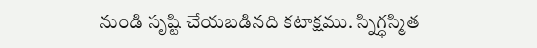నుండి సృష్టి చేయబడినది కటాక్షము. స్నిగ్ధస్మిత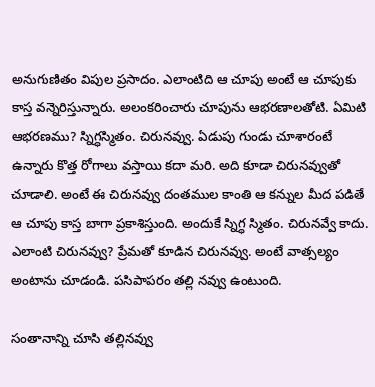అనుగుణితం విపుల ప్రసాదం. ఎలాంటిది ఆ చూపు అంటే ఆ చూపుకు కాస్త వన్నెరిస్తున్నారు. అలంకరించారు చూపును ఆభరణాలతోటి. ఏమిటి ఆభరణము? స్నిగ్ధస్మితం. చిరునవ్వు. ఏడుపు గుండు చూశారంటే ఉన్నారు కొత్త రోగాలు వస్తాయి కదా మరి. అది కూడా చిరునవ్వుతో చూడాలి. అంటే ఈ చిరునవ్వు దంతముల కాంతి ఆ కన్నుల మీద పడితే ఆ చూపు కాస్త బాగా ప్రకాశిస్తుంది. అందుకే స్నిగ్ధ స్మితం. చిరునవ్వే కాదు. ఎలాంటి చిరునవ్వు? ప్రేమతో కూడిన చిరునవ్వు. అంటే వాత్సల్యం అంటాను చూడండి. పసిపాపరం తల్లి నవ్వు ఉంటుంది.

సంతానాన్ని చూసి తల్లినవ్వు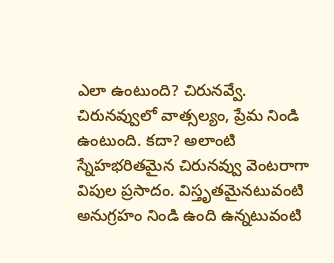ఎలా ఉంటుంది? చిరునవ్వే. చిరునవ్వులో వాత్సల్యం, ప్రేమ నిండి ఉంటుంది. కదా? అలాంటి స్నేహభరితమైన చిరునవ్వు వెంటరాగా విపుల ప్రసాదం. విస్తృతమైనటువంటి అనుగ్రహం నిండి ఉంది ఉన్నటువంటి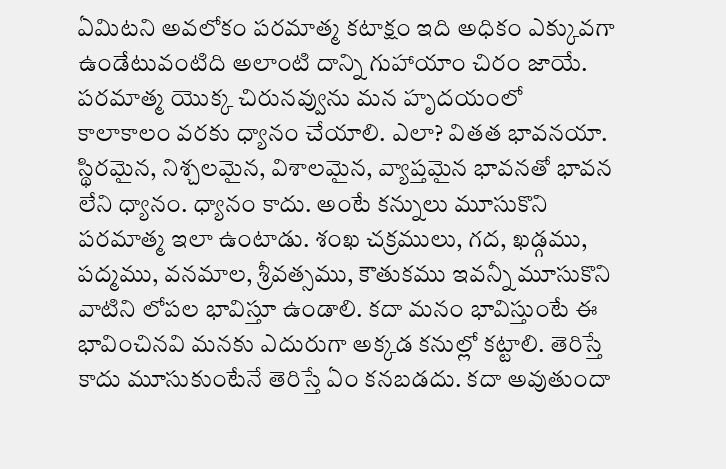ఏమిటని అవలోకం పరమాత్మ కటాక్షం ఇది అధికం ఎక్కువగా ఉండేటువంటిది అలాంటి దాన్ని గుహాయాం చిరం జాయే. పరమాత్మ యొక్క చిరునవ్వును మన హృదయంలో కాలాకాలం వరకు ధ్యానం చేయాలి. ఎలా? వితత భావనయా. స్థిరమైన, నిశ్చలమైన, విశాలమైన, వ్యాప్తమైన భావనతో భావన లేని ధ్యానం. ధ్యానం కాదు. అంటే కన్నులు మూసుకొని పరమాత్మ ఇలా ఉంటాడు. శంఖ చక్రములు, గద, ఖడ్గము, పద్మము, వనమాల, శ్రీవత్సము, కౌతుకము ఇవన్నీ మూసుకొని వాటిని లోపల భావిస్తూ ఉండాలి. కదా మనం భావిస్తుంటే ఈ భావించినవి మనకు ఎదురుగా అక్కడ కనుల్లో కట్టాలి. తెరిస్తే కాదు మూసుకుంటేనే తెరిస్తే ఏం కనబడదు. కదా అవుతుందా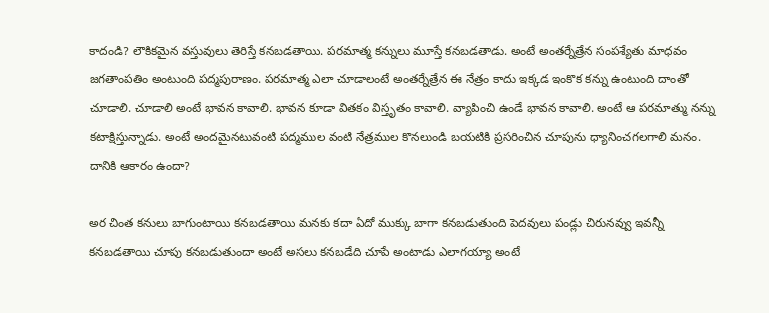కాదండి? లౌకికమైన వస్తువులు తెరిస్తే కనబడతాయి. పరమాత్మ కన్నులు మూస్తే కనబడతాడు. అంటే అంతర్నేత్రేన సంపశ్యేతు మాధవం జగతాంపతిం అంటుంది పద్మపురాణం. పరమాత్మ ఎలా చూడాలంటే అంతర్నేత్రేన ఈ నేత్రం కాదు ఇక్కడ ఇంకొక కన్ను ఉంటుంది దాంతో చూడాలి. చూడాలి అంటే భావన కావాలి. భావన కూడా వితకం విస్తృతం కావాలి. వ్యాపించి ఉండే భావన కావాలి. అంటే ఆ పరమాత్ము నన్ను కటాక్షిస్తున్నాడు. అంటే అందమైనటువంటి పద్మముల వంటి నేత్రముల కొనలుండి బయటికి ప్రసరించిన చూపును ధ్యానించగలగాలి మనం. దానికి ఆకారం ఉందా?

అర చింత కనులు బాగుంటాయి కనబడతాయి మనకు కదా ఏదో ముక్కు బాగా కనబడుతుంది పెదవులు పండ్లు చిరునవ్వు ఇవన్నీ కనబడతాయి చూపు కనబడుతుందా అంటే అసలు కనబడేది చూపే అంటాడు ఎలాగయ్యా అంటే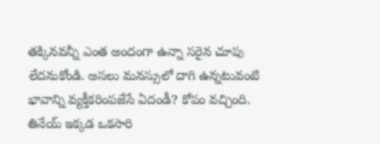తక్కినవన్నీ ఎంత అందంగా ఉన్నా సరైన చూపు లేదనుకోండి. అసలు మనస్సులో దాగి ఉన్నటువంటి భావాన్ని వ్యక్తీకరింపజేసే ఏదండీ? కోపం వచ్చింది. తినేయ్ ఇక్కడ ఒకసారి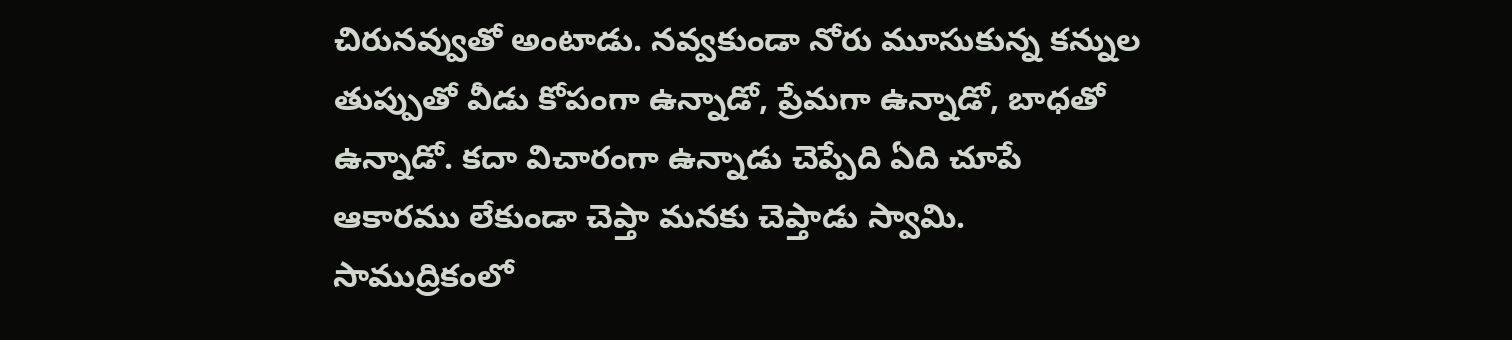చిరునవ్వుతో అంటాడు. నవ్వకుండా నోరు మూసుకున్న కన్నుల తుప్పుతో వీడు కోపంగా ఉన్నాడో, ప్రేమగా ఉన్నాడో, బాధతో ఉన్నాడో. కదా విచారంగా ఉన్నాడు చెప్పేది ఏది చూపే ఆకారము లేకుండా చెప్తా మనకు చెప్తాడు స్వామి. సాముద్రికంలో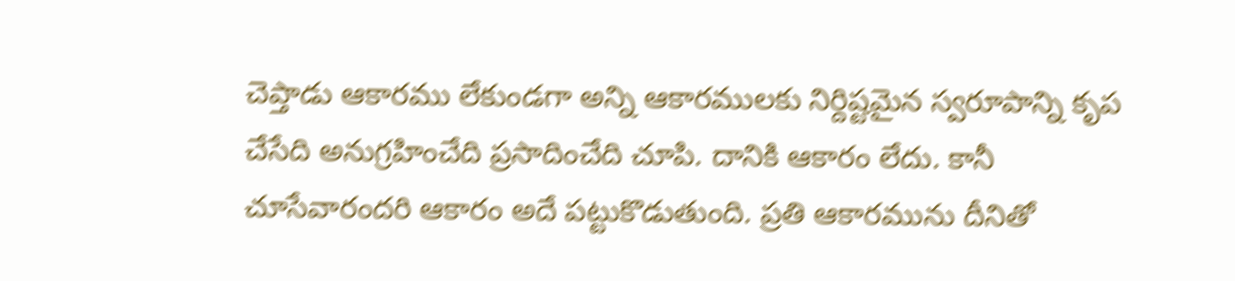చెప్తాడు ఆకారము లేకుండగా అన్ని ఆకారములకు నిర్దిష్టమైన స్వరూపాన్ని కృప చేసేది అనుగ్రహించేది ప్రసాదించేది చూపి. దానికి ఆకారం లేదు. కానీ చూసేవారందరి ఆకారం అదే పట్టుకొడుతుంది. ప్రతి ఆకారమును దీనితో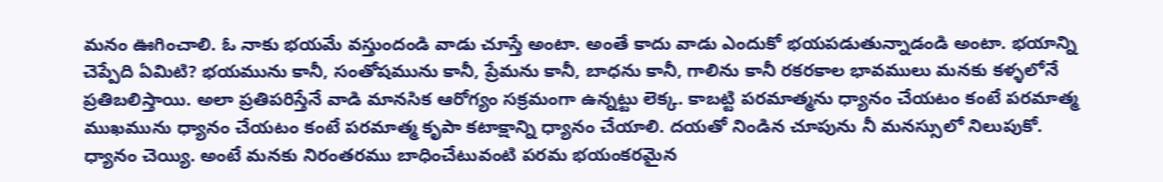మనం ఊగించాలి. ఓ నాకు భయమే వస్తుందండి వాడు చూస్తే అంటా. అంతే కాదు వాడు ఎందుకో భయపడుతున్నాడండి అంటా. భయాన్ని చెప్పేది ఏమిటి? భయమును కానీ, సంతోషమును కానీ, ప్రేమను కానీ, బాధను కానీ, గాలిను కానీ రకరకాల భావములు మనకు కళ్ళలోనే ప్రతిబలిస్తాయి. అలా ప్రతిపరిస్తేనే వాడి మానసిక ఆరోగ్యం సక్రమంగా ఉన్నట్టు లెక్క. కాబట్టి పరమాత్మను ధ్యానం చేయటం కంటే పరమాత్మ ముఖమును ధ్యానం చేయటం కంటే పరమాత్మ కృపా కటాక్షాన్ని ధ్యానం చేయాలి. దయతో నిండిన చూపును నీ మనస్సులో నిలుపుకో. ధ్యానం చెయ్యి. అంటే మనకు నిరంతరము బాధించేటువంటి పరమ భయంకరమైన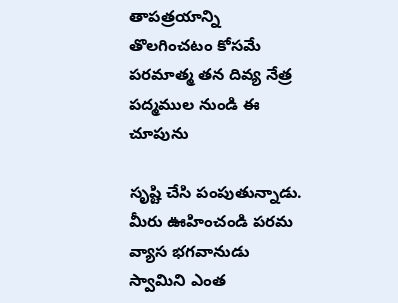తాపత్రయాన్ని తొలగించటం కోసమే పరమాత్మ తన దివ్య నేత్ర పద్మముల నుండి ఈ చూపును

సృష్టి చేసి పంపుతున్నాడు. మీరు ఊహించండి పరమ వ్యాస భగవానుడు స్వామిని ఎంత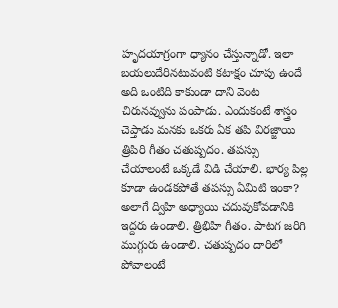హృదయాగ్రంగా ధ్యానం చేస్తున్నాడో. ఇలా బయలుదేరినటువంటి కటాక్షం చూపు ఉందే అది ఒంటిది కాకుండా దాని వెంట చిరునవ్వును పంపాడు. ఎందుకంటే శాస్త్రం చెప్తాడు మనకు ఒకరు ఏక తపి విరజ్జాయి త్రిపిరి గీతం చతుష్పదం. తపస్సు చేయాలంటే ఒక్కడే విడి చేయాలి. భార్య పిల్ల కూడా ఉండకపోతే తపస్సు ఏమిటి ఇంకా? అలాగే ద్విహి అధ్యాయి చదువుకోవడానికి ఇద్దరు ఉండాలి. త్రిభిహి గీతం. పాటగ జరిగి ముగ్గురు ఉండాలి. చతుష్పదం దారిలో పోవాలంటే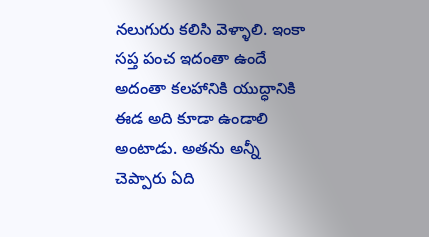నలుగురు కలిసి వెళ్ళాలి. ఇంకా సప్త పంచ ఇదంతా ఉందే అదంతా కలహానికి యుద్ధానికి ఈడ అది కూడా ఉండాలి అంటాడు. అతను అన్నీ చెప్పారు ఏది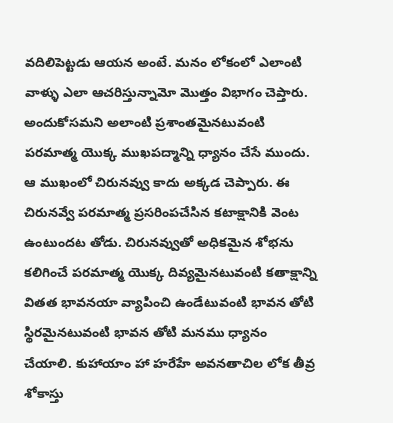వదిలిపెట్టడు ఆయన అంటే. మనం లోకంలో ఎలాంటి వాళ్ళు ఎలా ఆచరిస్తున్నామో మొత్తం విభాగం చెప్తారు. అందుకోసమని అలాంటి ప్రశాంతమైనటువంటి పరమాత్మ యొక్క ముఖపద్మాన్ని ధ్యానం చేసే ముందు. ఆ ముఖంలో చిరునవ్వు కాదు అక్కడ చెప్పారు. ఈ చిరునవ్వే పరమాత్మ ప్రసరింపచేసిన కటాక్షానికి వెంట ఉంటుందట తోడు. చిరునవ్వుతో అధికమైన శోభను కలిగించే పరమాత్మ యొక్క దివ్యమైనటువంటి కతాక్షాన్ని వితత భావనయా వ్యాపించి ఉండేటువంటి భావన తోటి స్థిరమైనటువంటి భావన తోటి మనము ధ్యానం చేయాలి. కుహాయాం హా హరేహే అవనతాచిల లోక తీవ్ర శోకాస్తు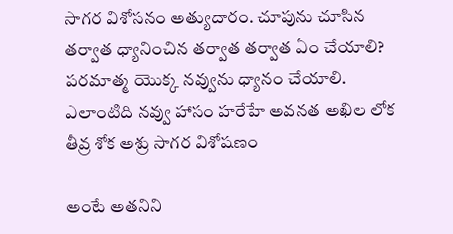సాగర విశోసనం అత్యుదారం. చూపును చూసిన తర్వాత ధ్యానించిన తర్వాత తర్వాత ఏం చేయాలి? పరమాత్మ యొక్క నవ్వును ధ్యానం చేయాలి. ఎలాంటిది నవ్వు హాసం హరేహే అవనత అఖిల లోక తీవ్ర శోక అశ్రు సాగర విశోషణం

అంటే అతనిని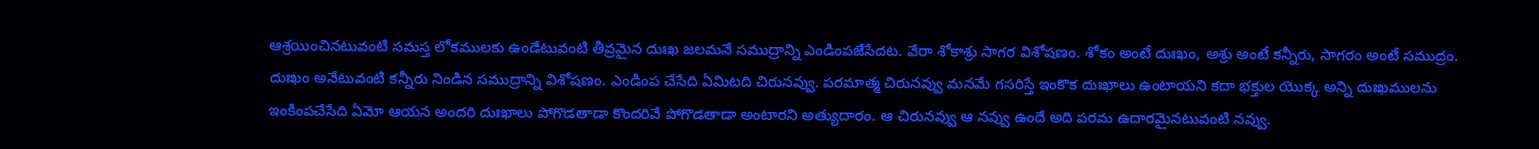ఆశ్రయించినటువంటి సమస్త లోకములకు ఉండేటువంటి తీవ్రమైన దుఃఖ జలమనే సముద్రాన్ని ఎండింపజేసేదట. వేరా శోకాశ్రు సాగర విశోషణం. శోకం అంటే దుఃఖం, అశ్రు అంటే కన్నీరు, సాగరం అంటే సముద్రం. దుఃఖం అనేటువంటి కన్నీరు నిండిన సముద్రాన్ని విశోషణం. ఎండింప చేసేది ఏమిటది చిరునవ్వు. పరమాత్మ చిరునవ్వు మనమే గసరిస్తే ఇంకొక దుఃఖాలు ఉంటాయని కదా భక్తుల యొక్క అన్ని దుఃఖములను ఇంకింపచేసేది ఏమో ఆయన అందరి దుఃఖాలు పోగొడతాడా కొందరివే పోగొడతాడా అంటారని అత్యుదారం. ఆ చిరునవ్వు ఆ నవ్వు ఉందే అది పరమ ఉదారమైనటువంటి నవ్వు.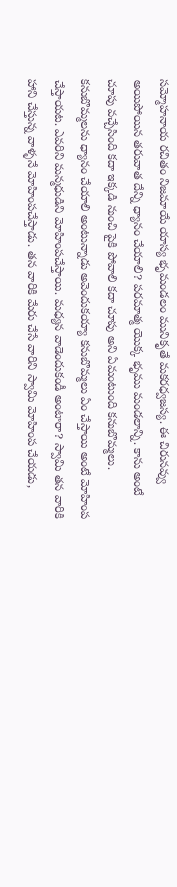సమ్మోహనాయ రచితం నిజమాయే యాస్య భృమండలం మునికృతే మకరధ్వజస్య. ఈ చిరునవ్వు అయిపోయిన తరువాత దేన్ని ధ్యానం చేయాలి? పరమాత్మ యొక్క భృము మండలాన్ని. కాను అంటే చూపు వచ్చేసింది కదా ఇక్కడి నుంచి పైకి పోవాలి కదా చూపు అని ఏమంటుంది కనుబొమ్మలు. కనుబొమ్మలను ధ్యానం చేయాలి అంటున్నాడు అవెందుకయ్యా కనుబొమ్మలు ఏం చేస్తాయి అంటే మోహింప చేస్తాయట. ఎవరిని మన్మధుడిని మోహింపచేస్తాయి. మధ్యన వాడెందుకండీ అంటారా? స్వామి తన వారికి హాని చేస్తున్న వాళ్ళనే మోహింపచేస్తాడు. తన వారికి మేరు చేసే వారిని స్వామి మోహింప చేయడు,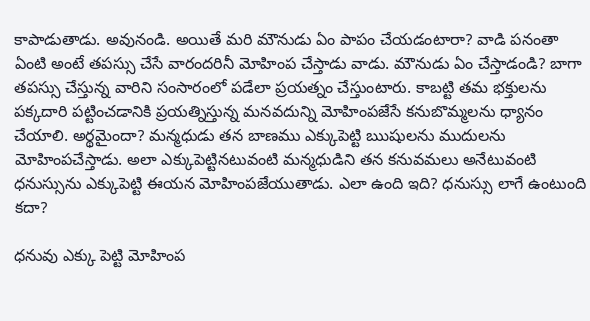కాపాడుతాడు. అవునండి. అయితే మరి మౌనుడు ఏం పాపం చేయడంటారా? వాడి పనంతా ఏంటి అంటే తపస్సు చేసే వారందరినీ మోహింప చేస్తాడు వాడు. మౌనుడు ఏం చేస్తాడండి? బాగా తపస్సు చేస్తున్న వారిని సంసారంలో పడేలా ప్రయత్నం చేస్తుంటారు. కాబట్టి తమ భక్తులను పక్కదారి పట్టించడానికి ప్రయత్నిస్తున్న మనవదున్ని మోహింపజేసే కనుబొమ్మలను ధ్యానం చేయాలి. అర్థమైందా? మన్మధుడు తన బాణము ఎక్కుపెట్టి ఋషులను ముదులను మోహింపచేస్తాడు. అలా ఎక్కుపెట్టినటువంటి మన్మధుడిని తన కనువమలు అనేటువంటి ధనుస్సును ఎక్కుపెట్టి ఈయన మోహింపజేయుతాడు. ఎలా ఉంది ఇది? ధనుస్సు లాగే ఉంటుంది కదా?

ధనువు ఎక్కు పెట్టి మోహింప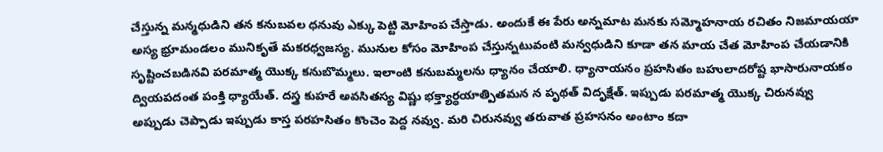చేస్తున్న మన్మధుడిని తన కనుబవల ధనువు ఎక్కు పెట్టి మోహింప చేస్తాడు. అందుకే ఈ పేరు అన్నమాట మనకు సమ్మోహనాయ రచితం నిజమాయయా అస్య భ్రూమండలం మునికృతే మకరధ్వజస్య. మునుల కోసం మోహింప చేస్తున్నటువంటి మన్వధుడిని కూడా తన మాయ చేత మోహింప చేయడానికి సృష్టించబడినవి పరమాత్మ యొక్క కనుబొమ్మలు. ఇలాంటి కనుబమ్మలను ధ్యానం చేయాలి. ధ్యానాయనం ప్రహసితం బహులాదరోష్ట భాసారునాయకం ద్వియపదంత పంక్తి ధ్యాయేత్. దస్త్ర కుహరే అవసితస్య విష్ణు భక్త్యార్ధయాత్పితమన న పృథత్ విదృక్షేత్. ఇప్పుడు పరమాత్మ యొక్క చిరునవ్వు అప్పుడు చెప్పాడు ఇప్పుడు కాస్త పరహసితం కొంచెం పెద్ద నవ్వు. మరి చిరునవ్వు తరువాత ప్రహసనం అంటాం కదా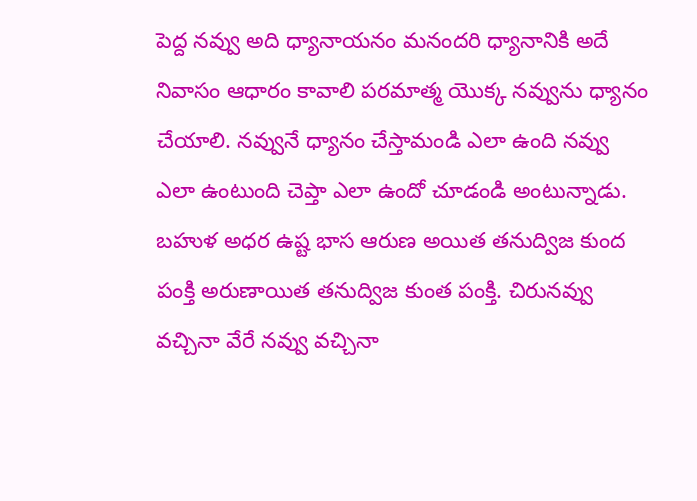పెద్ద నవ్వు అది ధ్యానాయనం మనందరి ధ్యానానికి అదే నివాసం ఆధారం కావాలి పరమాత్మ యొక్క నవ్వును ధ్యానం చేయాలి. నవ్వునే ధ్యానం చేస్తామండి ఎలా ఉంది నవ్వు ఎలా ఉంటుంది చెప్తా ఎలా ఉందో చూడండి అంటున్నాడు. బహుళ అధర ఉష్ట భాస ఆరుణ అయిత తనుద్విజ కుంద పంక్తి అరుణాయిత తనుద్విజ కుంత పంక్తి. చిరునవ్వు వచ్చినా వేరే నవ్వు వచ్చినా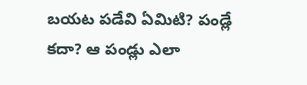బయట పడేవి ఏమిటి? పండ్లే కదా? ఆ పండ్లు ఎలా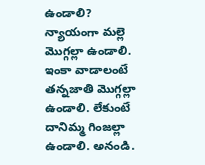ఉండాలి? న్యాయంగా మల్లె మొగ్గల్లా ఉండాలి. ఇంకా వాడాలంటే తన్నజాతి మొగ్గల్లా ఉండాలి. లేకుంటే దానిమ్మ గింజల్లా ఉండాలి. అనండి.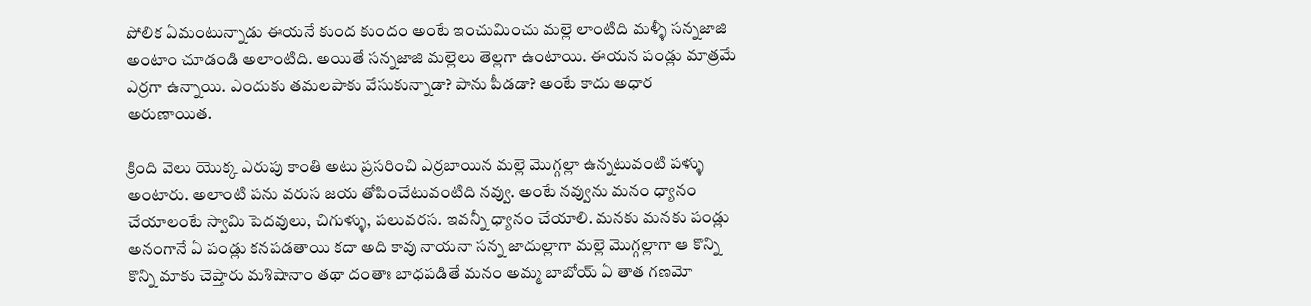పోలిక ఏమంటున్నాడు ఈయనే కుంద కుందం అంటే ఇంచుమించు మల్లె లాంటిది మళ్ళీ సన్నజాజి అంటాం చూడండి అలాంటిది. అయితే సన్నజాజి మల్లెలు తెల్లగా ఉంటాయి. ఈయన పండ్లు మాత్రమే ఎర్రగా ఉన్నాయి. ఎందుకు తమలపాకు వేసుకున్నాడా? పాను పీడడా? అంటే కాదు అధార అరుణాయిత.

క్రింది వెలు యొక్క ఎరుపు కాంతి అటు ప్రసరించి ఎర్రబాయిన మల్లె మొగ్గల్లా ఉన్నటువంటి పళ్ళు అంటారు. అలాంటి పను వరుస జయ తోపించేటువంటిది నవ్వు. అంటే నవ్వును మనం ధ్యానం చేయాలంటే స్వామి పెదవులు, చిగుళ్ళు, పలువరస. ఇవన్నీ ధ్యానం చేయాలి. మనకు మనకు పండ్లు అనంగానే ఏ పండ్లు కనపడతాయి కదా అది కావు నాయనా సన్న జాదుల్లాగా మల్లె మొగ్గల్లాగా ఆ కొన్ని కొన్ని మాకు చెప్తారు మశిషానాం తథా దంతాః బాధపడితే మనం అమ్మ బాబోయ్ ఏ తాత గణమో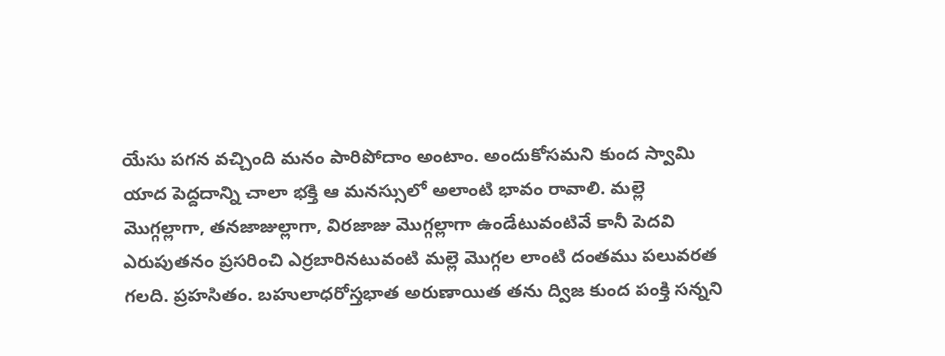యేసు పగన వచ్చింది మనం పారిపోదాం అంటాం. అందుకోసమని కుంద స్వామి యాద పెద్దదాన్ని చాలా భక్తి ఆ మనస్సులో అలాంటి భావం రావాలి. మల్లె మొగ్గల్లాగా, తనజాజుల్లాగా, విరజాజు మొగ్గల్లాగా ఉండేటువంటివే కానీ పెదవి ఎరుపుతనం ప్రసరించి ఎర్రబారినటువంటి మల్లె మొగ్గల లాంటి దంతము పలువరత గలది. ప్రహసితం. బహులాధరోస్తభాత అరుణాయిత తను ద్విజ కుంద పంక్తి సన్నని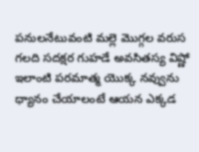పనులనేటువంటి మల్లె మొగ్గల వరుస గలది సదక్షర గుహడే అవసితస్య విష్ణో ఇలాంటి పరమాత్మ యొక్క నవ్వును ధ్యానం చేయాలంటే ఆయన ఎక్కడ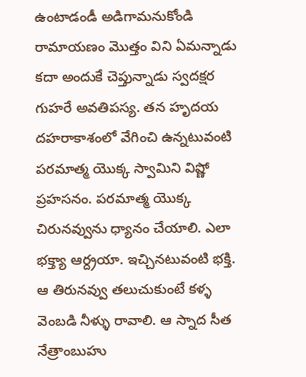ఉంటాడండీ అడిగామనుకోండి రామాయణం మొత్తం విని ఏమన్నాడు కదా అందుకే చెప్తున్నాడు స్వదక్షర గుహరే అవతిపస్య. తన హృదయ దహరాకాశంలో వేగించి ఉన్నటువంటి పరమాత్మ యొక్క స్వామిని విష్ణో ప్రహసనం. పరమాత్మ యొక్క చిరునవ్వును ధ్యానం చేయాలి. ఎలా భక్త్యా ఆర్ద్రయా. ఇచ్చినటువంటి భక్తి. ఆ తిరునవ్వు తలుచుకుంటే కళ్ళ వెంబడి నీళ్ళు రావాలి. ఆ స్నాద సీత నేత్రాంబుహు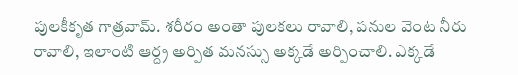పులకీకృత గాత్రవామ్. శరీరం అంతా పులకలు రావాలి, పనుల వెంట నీరు రావాలి, ఇలాంటి ఆర్ద్ర అర్పిత మనస్సు అక్కడే అర్పించాలి. ఎక్కడే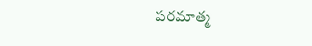పరమాత్మ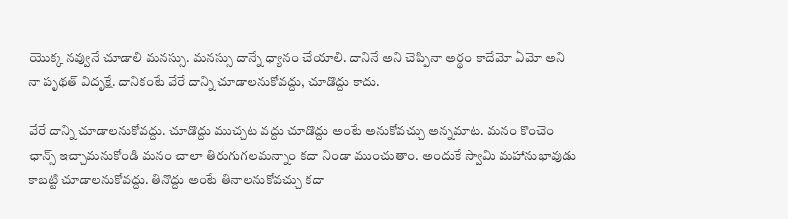యొక్క నవ్వునే చూడాలి మనస్సు. మనస్సు దాన్నే ధ్యానం చేయాలి. దానినే అని చెప్పినా అర్థం కాదేమో ఏమో అని నా పృథత్ విదృక్షే. దానికంటే వేరే దాన్ని చూడాలనుకోవద్దు, చూడొద్దు కాదు.

వేరే దాన్ని చూడాలనుకోవద్దు. చూడొద్దు ముచ్చట వద్దు చూడొద్దు అంటే అనుకోవచ్చు అన్నమాట. మనం కొంచెం ఛాన్స్ ఇచ్చామనుకోండి మనం చాలా తిరుగుగలమన్నాం కదా నిండా ముంచుతాం. అందుకే స్వామి మహానుభావుడు కాబట్టి చూడాలనుకోవద్దు. తినొద్దు అంటే తినాలనుకోవచ్చు కదా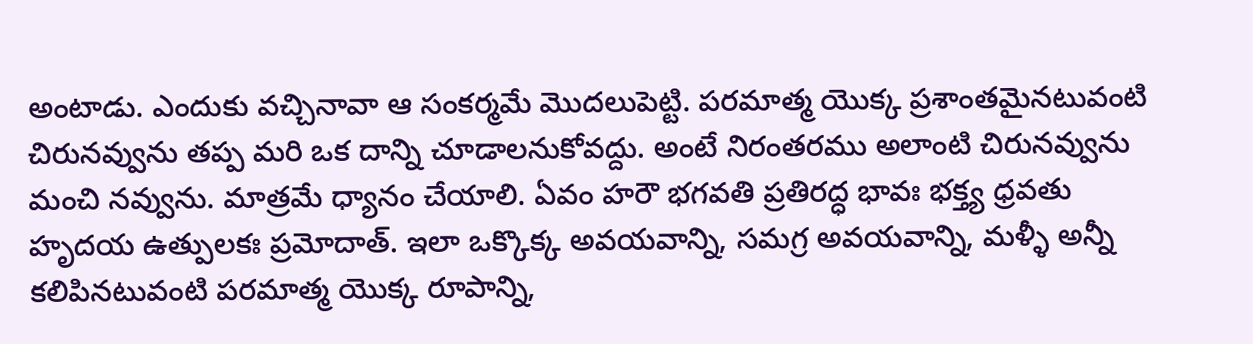అంటాడు. ఎందుకు వచ్చినావా ఆ సంకర్మమే మొదలుపెట్టి. పరమాత్మ యొక్క ప్రశాంతమైనటువంటి చిరునవ్వును తప్ప మరి ఒక దాన్ని చూడాలనుకోవద్దు. అంటే నిరంతరము అలాంటి చిరునవ్వును మంచి నవ్వును. మాత్రమే ధ్యానం చేయాలి. ఏవం హరౌ భగవతి ప్రతిరద్ధ భావః భక్త్య ధ్రవతు హృదయ ఉత్పులకః ప్రమోదాత్. ఇలా ఒక్కొక్క అవయవాన్ని, సమగ్ర అవయవాన్ని, మళ్ళీ అన్నీ కలిపినటువంటి పరమాత్మ యొక్క రూపాన్ని,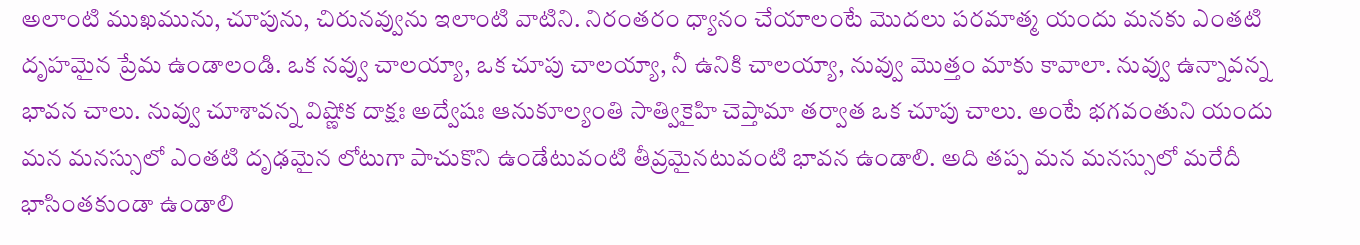అలాంటి ముఖమును, చూపును, చిరునవ్వును ఇలాంటి వాటిని. నిరంతరం ధ్యానం చేయాలంటే మొదలు పరమాత్మ యందు మనకు ఎంతటి దృహమైన ప్రేమ ఉండాలండి. ఒక నవ్వు చాలయ్యా, ఒక చూపు చాలయ్యా, నీ ఉనికి చాలయ్యా, నువ్వు మొత్తం మాకు కావాలా. నువ్వు ఉన్నావన్న భావన చాలు. నువ్వు చూశావన్న విష్ణోక దాక్షః అద్వేషః ఆనుకూల్యంతి సాత్వికైహి చెప్తామా తర్వాత ఒక చూపు చాలు. అంటే భగవంతుని యందు మన మనస్సులో ఎంతటి దృఢమైన లోటుగా పాచుకొని ఉండేటువంటి తీవ్రమైనటువంటి భావన ఉండాలి. అది తప్ప మన మనస్సులో మరేదీ భాసింతకుండా ఉండాలి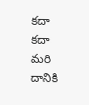కదా కదా మరి దానికి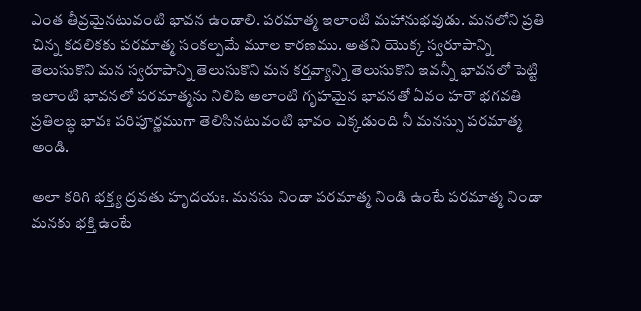ఎంత తీవ్రమైనటువంటి భావన ఉండాలి. పరమాత్మ ఇలాంటి మహానుభవుడు. మనలోని ప్రతి చిన్న కదలికకు పరమాత్మ సంకల్పమే మూల కారణము. అతని యొక్క స్వరూపాన్ని తెలుసుకొని మన స్వరూపాన్ని తెలుసుకొని మన కర్తవ్యాన్ని తెలుసుకొని ఇవన్నీ భావనలో పెట్టి ఇలాంటి భావనలో పరమాత్మను నిలిపి అలాంటి గృహమైన భావనతో ఏవం హరౌ భగవతి ప్రతిలబ్ధ భావః పరిపూర్ణముగా తెలిసినటువంటి భావం ఎక్కడుంది నీ మనస్సు పరమాత్మ అండి.

అలా కరిగి భక్త్య ద్రవతు హృదయః. మనసు నిండా పరమాత్మ నిండి ఉంటే పరమాత్మ నిండా మనకు భక్తి ఉంటే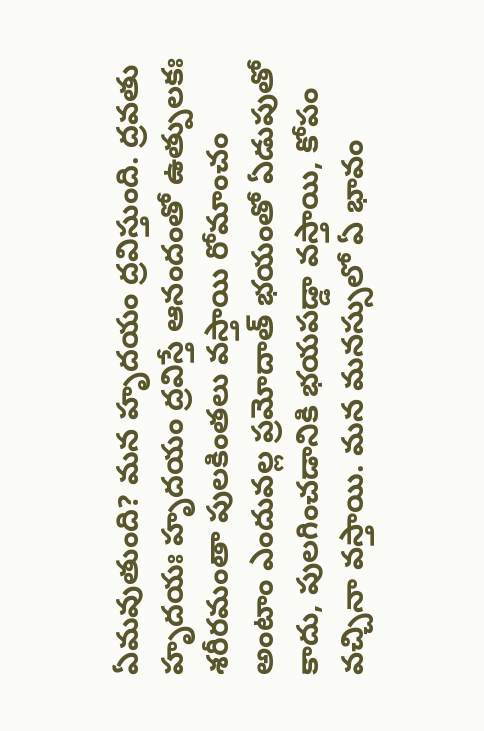ఏమవుతుంది? మన హృదయం ద్రవిస్తుంది. ద్రవతు హృదయః హృదయం ద్రవిస్తే ఆనందంతో ఉత్పులకః శరీరమంతా పులకింతలు వస్తాయి రోమాంచం అంటాం ఎందువల్ల ప్రమోదాత్ భయంతో ఏడుపుతో కాదు, పులగించడానికి భయపడ్డా వస్తాయి, కోపం వచ్చినా వస్తాయి. మన మనస్సులో ఏ భావం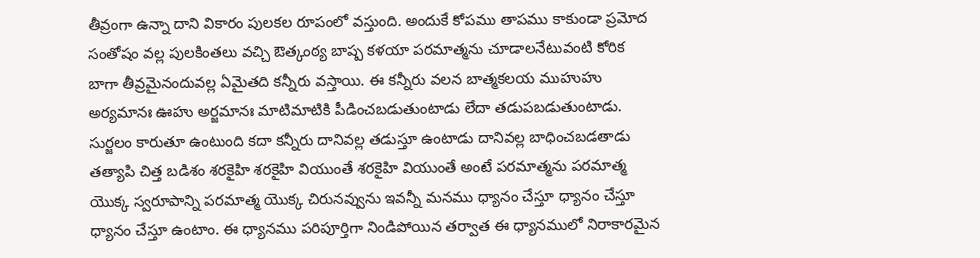తీవ్రంగా ఉన్నా దాని వికారం పులకల రూపంలో వస్తుంది. అందుకే కోపము తాపము కాకుండా ప్రమోద సంతోషం వల్ల పులకింతలు వచ్చి ఔత్కంఠ్య బాష్ప కళయా పరమాత్మను చూడాలనేటువంటి కోరిక బాగా తీవ్రమైనందువల్ల ఏమైతది కన్నీరు వస్తాయి. ఈ కన్నీరు వలన బాత్మకలయ ముహుహు అర్యమానః ఊహు అర్జమానః మాటిమాటికి పీడించబడుతుంటాడు లేదా తడుపబడుతుంటాడు. సుర్జలం కారుతూ ఉంటుంది కదా కన్నీరు దానివల్ల తడుస్తూ ఉంటాడు దానివల్ల బాధించబడతాడు తత్యాపి చిత్త బడిశం శరకైహి శరకైహి వియుంతే శరకైహి వియుంతే అంటే పరమాత్మను పరమాత్మ యొక్క స్వరూపాన్ని పరమాత్మ యొక్క చిరునవ్వును ఇవన్నీ మనము ధ్యానం చేస్తూ ధ్యానం చేస్తూ ధ్యానం చేస్తూ ఉంటాం. ఈ ధ్యానము పరిపూర్తిగా నిండిపోయిన తర్వాత ఈ ధ్యానములో నిరాకారమైన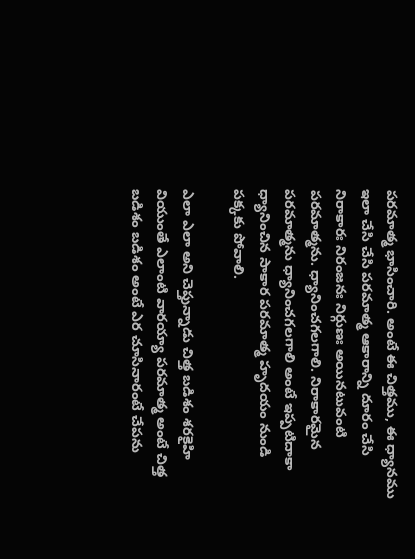పరమాత్మ భాసించారి. అంటే ఈ చిత్తము, ఈ ధ్యానము ఇలా చేసి చేసి పరమాత్మ ఆకారాన్ని దూరం చేసి నిరాకారః నిరంజనః నిర్గుణః అయినటువంటి పరమాత్మను. ధ్యానించగలగాలి. నిరాకారమైన పరమాత్మను ధ్యానించగలగాలి అంటే ఇప్పటిదాకా ధ్యానించిన సాకార పరమాత్మ హృదయం నుండి పక్కకు పోవాలి.

ఎలా ఎలా అని చెప్తున్నాడు చిత్త బడిశం శరకైహి వియుంతే ఎలాంటి వారయ్యా పరమాత్మ అంటే చిత్త బడిశం బడిశం అంటే ఎర చూసినారంటే చేపను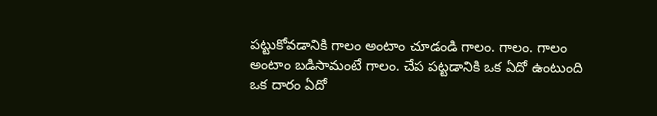పట్టుకోవడానికి గాలం అంటాం చూడండి గాలం. గాలం. గాలం అంటాం బడిసామంటే గాలం. చేప పట్టడానికి ఒక ఏదో ఉంటుంది ఒక దారం ఏదో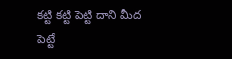కట్టి కట్టి పెట్టి దాని మీద పెట్టే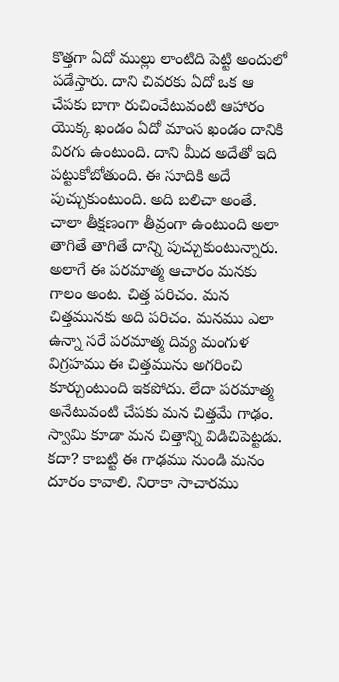కొత్తగా ఏదో ముల్లు లాంటిది పెట్టి అందులో పడేస్తారు. దాని చివరకు ఏదో ఒక ఆ చేపకు బాగా రుచించేటువంటి ఆహారం యొక్క ఖండం ఏదో మాంస ఖండం దానికి విరగు ఉంటుంది. దాని మీద అదేతో ఇది పట్టుకోబోతుంది. ఈ సూదికి అదే పుచ్చుకుంటుంది. అది బలిచా అంతే. చాలా తీక్షణంగా తీవ్రంగా ఉంటుంది అలా తాగితే తాగితే దాన్ని పుచ్చుకుంటున్నారు. అలాగే ఈ పరమాత్మ ఆచారం మనకు గాలం అంట. చిత్త పరిచం. మన చిత్తమునకు అది పరిచం. మనము ఎలా ఉన్నా సరే పరమాత్మ దివ్య మంగుళ విగ్రహము ఈ చిత్తమును అగరించి కూర్చుంటుంది ఇకపోదు. లేదా పరమాత్మ అనేటువంటి చేపకు మన చిత్తమే గాఢం. స్వామి కూడా మన చిత్తాన్ని విడిచిపెట్టడు. కదా? కాబట్టి ఈ గాఢము నుండి మనం దూరం కావాలి. నిరాకా సాచారము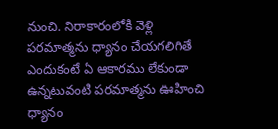నుంచి. నిరాకారంలోకి వెళ్లి పరమాత్మను ధ్యానం చేయగలిగితే ఎందుకంటే ఏ ఆకారము లేకుండా ఉన్నటువంటి పరమాత్మను ఊహించి ధ్యానం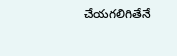చేయగలిగితేనే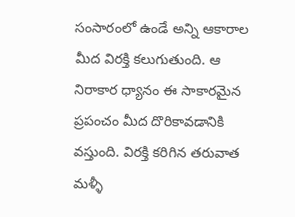సంసారంలో ఉండే అన్ని ఆకారాల మీద విరక్తి కలుగుతుంది. ఆ నిరాకార ధ్యానం ఈ సాకారమైన ప్రపంచం మీద దొరికావడానికి వస్తుంది. విరక్తి కరిగిన తరువాత మళ్ళీ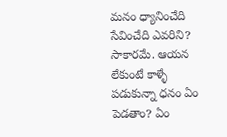మనం ధ్యానించేది సేవించేది ఎవరిని? సాకారమే. ఆయన లేకుంటే కాళ్ళే పడుకున్నా ధనం ఏం పెడతాం? ఏం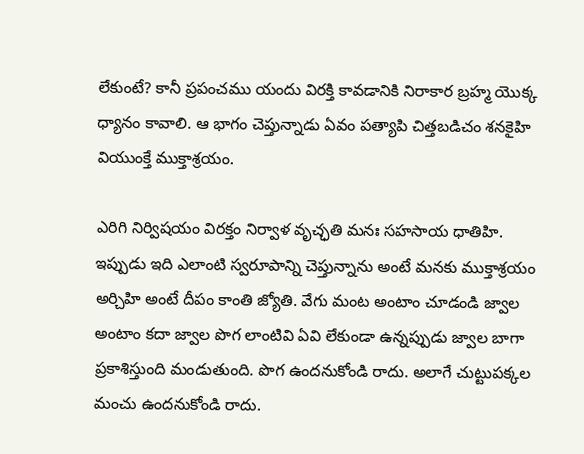లేకుంటే? కానీ ప్రపంచము యందు విరక్తి కావడానికి నిరాకార బ్రహ్మ యొక్క ధ్యానం కావాలి. ఆ భాగం చెప్తున్నాడు ఏవం పత్యాపి చిత్తబడిచం శనకైహి వియుంక్తే ముక్తాశ్రయం.

ఎరిగి నిర్విషయం విరక్తం నిర్వాళ వృచ్ఛతి మనః సహసాయ ధాతిహి. ఇప్పుడు ఇది ఎలాంటి స్వరూపాన్ని చెప్తున్నాను అంటే మనకు ముక్తాశ్రయం అర్చిహి అంటే దీపం కాంతి జ్యోతి. వేగు మంట అంటాం చూడండి జ్వాల అంటాం కదా జ్వాల పొగ లాంటివి ఏవి లేకుండా ఉన్నప్పుడు జ్వాల బాగా ప్రకాశిస్తుంది మండుతుంది. పొగ ఉందనుకోండి రాదు. అలాగే చుట్టుపక్కల మంచు ఉందనుకోండి రాదు.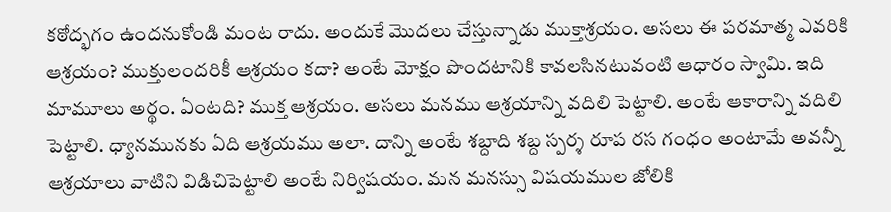కఠోద్భగం ఉందనుకోండి మంట రాదు. అందుకే మొదలు చేస్తున్నాడు ముక్తాశ్రయం. అసలు ఈ పరమాత్మ ఎవరికి ఆశ్రయం? ముక్తులందరికీ ఆశ్రయం కదా? అంటే మోక్షం పొందటానికి కావలసినటువంటి ఆధారం స్వామి. ఇది మామూలు అర్థం. ఏంటది? ముక్త ఆశ్రయం. అసలు మనము ఆశ్రయాన్ని వదిలి పెట్టాలి. అంటే ఆకారాన్ని వదిలి పెట్టాలి. ధ్యానమునకు ఏది ఆశ్రయము అలా. దాన్ని అంటే శబ్దాది శబ్ద స్పర్శ రూప రస గంధం అంటామే అవన్నీ ఆశ్రయాలు వాటిని విడిచిపెట్టాలి అంటే నిర్విషయం. మన మనస్సు విషయముల జోలికి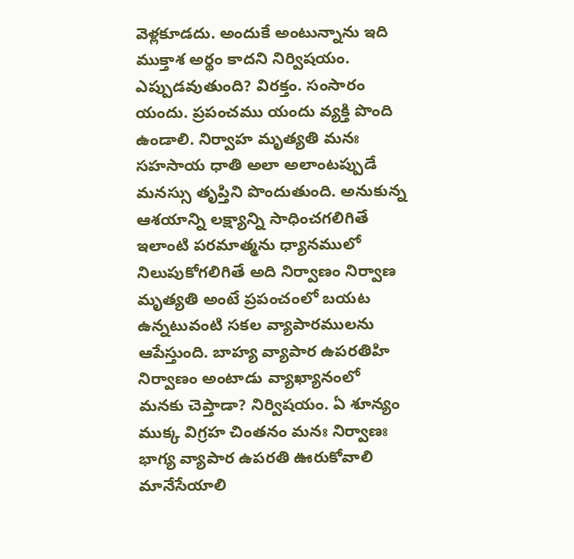వెళ్లకూడదు. అందుకే అంటున్నాను ఇది ముక్తాశ అర్థం కాదని నిర్విషయం. ఎప్పుడవుతుంది? విరక్తం. సంసారం యందు. ప్రపంచము యందు వ్యక్తి పొంది ఉండాలి. నిర్వాహ మృత్యతి మనః సహసాయ ధాతి అలా అలాంటప్పుడే మనస్సు తృప్తిని పొందుతుంది. అనుకున్న ఆశయాన్ని లక్ష్యాన్ని సాధించగలిగితే ఇలాంటి పరమాత్మను ధ్యానములో నిలుపుకోగలిగితే అది నిర్వాణం నిర్వాణ మృత్యతి అంటే ప్రపంచంలో బయట ఉన్నటువంటి సకల వ్యాపారములను ఆపేస్తుంది. బాహ్య వ్యాపార ఉపరతిహి నిర్వాణం అంటాడు వ్యాఖ్యానంలో మనకు చెప్తాడా? నిర్విషయం. ఏ శూన్యం ముక్క విగ్రహ చింతనం మనః నిర్వాణః భాగ్య వ్యాపార ఉపరతి ఊరుకోవాలి మానేసేయాలి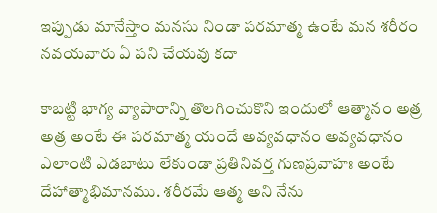ఇప్పుడు మానేస్తాం మనసు నిండా పరమాత్మ ఉంటే మన శరీరం నవయవారు ఏ పని చేయవు కదా

కాబట్టి భాగ్య వ్యాపారాన్ని తొలగించుకొని ఇందులో ఆత్మానం అత్ర అత్ర అంటే ఈ పరమాత్మ యందే అవ్యవధానం అవ్యవధానం ఎలాంటి ఎడబాటు లేకుండా ప్రతినివర్త గుణప్రవాహః అంటే దేహాత్మాభిమానము. శరీరమే ఆత్మ అని నేను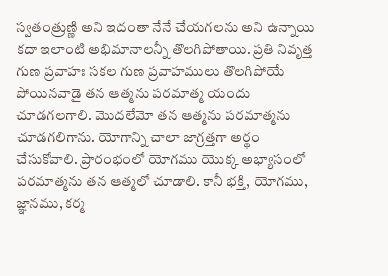స్వతంత్రుణ్ణి అని ఇదంతా నేనే చేయగలను అని ఉన్నాయి కదా ఇలాంటి అభిమానాలన్నీ తొలగిపోతాయి. ప్రతి నివృత్త గుణ ప్రవాహః సకల గుణ ప్రవాహములు తొలగిపోయే పోయినవాడై తన ఆత్మను పరమాత్మ యందు చూడగలగాలి. మొదలేమో తన ఆత్మను పరమాత్మను చూడగలిగాను. యోగాన్ని చాలా జాగ్రత్తగా అర్థం చేసుకోవాలి. ప్రారంభంలో యోగము యొక్క అభ్యాసంలో పరమాత్మను తన ఆత్మలో చూడాలి. కానీ భక్తి, యోగము, జ్ఞానము, కర్మ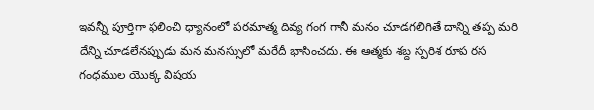ఇవన్నీ పూర్తిగా ఫలించి ధ్యానంలో పరమాత్మ దివ్య గంగ గానీ మనం చూడగలిగితే దాన్ని తప్ప మరి దేన్ని చూడలేనప్పుడు మన మనస్సులో మరేదీ భాసించదు. ఈ ఆత్మకు శబ్ద స్పరిశ రూప రస గంధముల యొక్క విషయ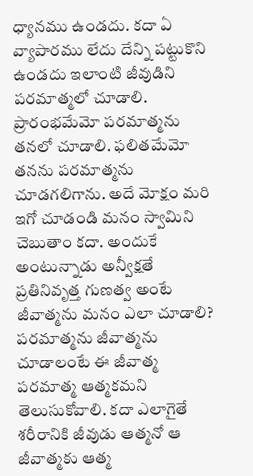ధ్యానము ఉండదు. కదా ఏ వ్యాపారము లేదు దేన్ని పట్టుకొని ఉండదు ఇలాంటి జీవుడిని పరమాత్మలో చూడాలి. ప్రారంభమేమో పరమాత్మను తనలో చూడాలి. ఫలితమేమో తనను పరమాత్మను చూడగలిగాను. అదే మోక్షం మరి ఇగో చూడండి మనం స్వామిని చెబుతాం కదా. అందుకే అంటున్నాడు అన్వీక్షతే ప్రతినివృత్త గుణత్వ అంటే జీవాత్మను మనం ఎలా చూడాలి? పరమాత్మను జీవాత్మను చూడాలంటే ఈ జీవాత్మ పరమాత్మ ఆత్మకమని తెలుసుకోవాలి. కదా ఎలాగైతే శరీరానికి జీవుడు ఆత్మనో ఆ జీవాత్మకు ఆత్మ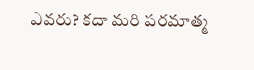ఎవరు? కదా మరి పరమాత్మ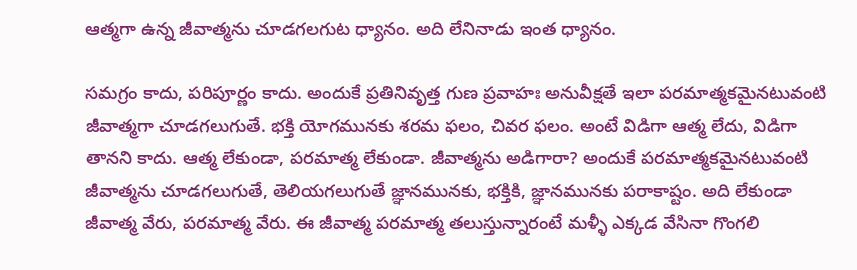ఆత్మగా ఉన్న జీవాత్మను చూడగలగుట ధ్యానం. అది లేనినాడు ఇంత ధ్యానం.

సమగ్రం కాదు, పరిపూర్ణం కాదు. అందుకే ప్రతినివృత్త గుణ ప్రవాహః అనువీక్షతే ఇలా పరమాత్మకమైనటువంటి జీవాత్మగా చూడగలుగుతే. భక్తి యోగమునకు శరమ ఫలం, చివర ఫలం. అంటే విడిగా ఆత్మ లేదు, విడిగా తానని కాదు. ఆత్మ లేకుండా, పరమాత్మ లేకుండా. జీవాత్మను అడిగారా? అందుకే పరమాత్మకమైనటువంటి జీవాత్మను చూడగలుగుతే, తెలియగలుగుతే జ్ఞానమునకు, భక్తికి, జ్ఞానమునకు పరాకాష్టం. అది లేకుండా జీవాత్మ వేరు, పరమాత్మ వేరు. ఈ జీవాత్మ పరమాత్మ తలుస్తున్నారంటే మళ్ళీ ఎక్కడ వేసినా గొంగలి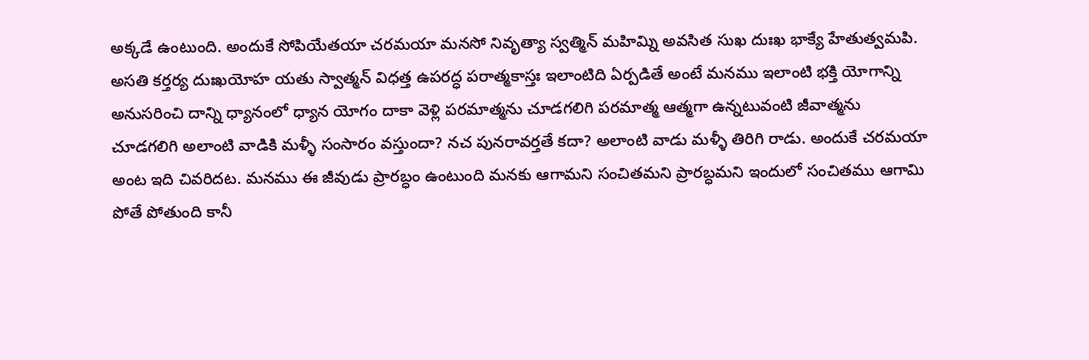అక్కడే ఉంటుంది. అందుకే సోపియేతయా చరమయా మనసో నివృత్యా స్వత్మిన్ మహిమ్ని అవసిత సుఖ దుఃఖ భాక్యే హేతుత్వమపి. అసతి కర్తర్య దుఃఖయోహ యతు స్వాత్మన్ విధత్త ఉపరద్ధ పరాత్మకాస్తః ఇలాంటిది ఏర్పడితే అంటే మనము ఇలాంటి భక్తి యోగాన్ని అనుసరించి దాన్ని ధ్యానంలో ధ్యాన యోగం దాకా వెళ్లి పరమాత్మను చూడగలిగి పరమాత్మ ఆత్మగా ఉన్నటువంటి జీవాత్మను చూడగలిగి అలాంటి వాడికి మళ్ళీ సంసారం వస్తుందా? నచ పునరావర్తతే కదా? అలాంటి వాడు మళ్ళీ తిరిగి రాడు. అందుకే చరమయా అంట ఇది చివరిదట. మనము ఈ జీవుడు ప్రారబ్ధం ఉంటుంది మనకు ఆగామని సంచితమని ప్రారబ్ధమని ఇందులో సంచితము ఆగామి పోతే పోతుంది కానీ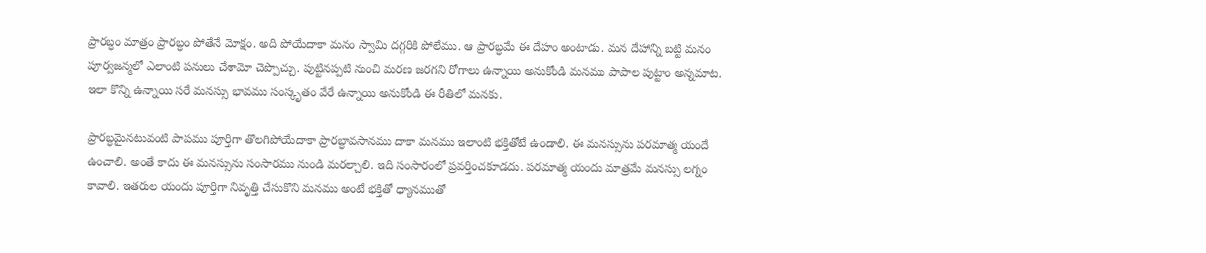ప్రారబ్ధం మాత్రం ప్రారబ్ధం పోతేనే మోక్షం. అది పోయేదాకా మనం స్వామి దగ్గరికి పోలేము. ఆ ప్రారబ్ధమే ఈ దేహం అంటాడు. మన దేహాన్ని బట్టి మనం పూర్వజన్మలో ఎలాంటి పనులు చేశామో చెప్పొచ్చు. పుట్టినప్పటి నుంచి మరణ జరగని రోగాలు ఉన్నాయి అనుకోండి మనము పాపాల పుట్టాం అన్నమాట. ఇలా కొన్ని ఉన్నాయి సరే మనస్సు భావము సంస్కృతం వేరే ఉన్నాయి అనుకోండి ఈ రీతిలో మనకు.

ప్రారబ్ధమైనటువంటి పాపము పూర్తిగా తొలగిపోయేదాకా ప్రారబ్ధావసానము దాకా మనము ఇలాంటి భక్తితోటే ఉండాలి. ఈ మనస్సును పరమాత్మ యందే ఉంచాలి. అంతే కాదు ఈ మనస్సును సంసారము నుండి మరల్చాలి. ఇది సంసారంలో ప్రవర్తించకూడదు. పరమాత్మ యందు మాత్రమే మనస్సు లగ్నం కావాలి. ఇతరుల యందు పూర్తిగా నివృత్తి చేసుకొని మనము అంటే భక్తితో ధ్యానముతో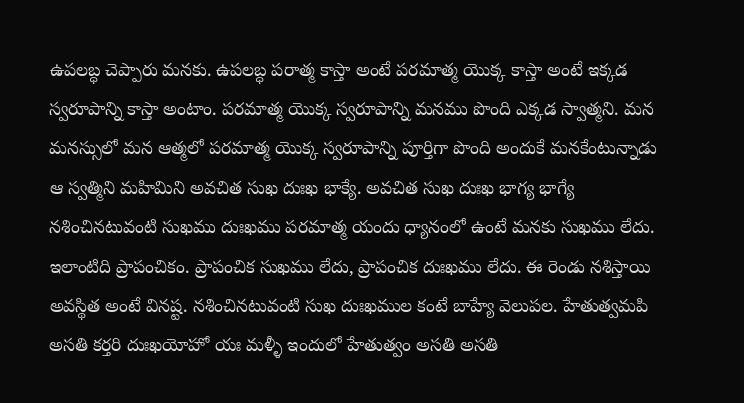ఉపలబ్ధ చెప్పారు మనకు. ఉపలబ్ధ పరాత్మ కాస్తా అంటే పరమాత్మ యొక్క కాస్తా అంటే ఇక్కడ స్వరూపాన్ని కాస్తా అంటాం. పరమాత్మ యొక్క స్వరూపాన్ని మనము పొంది ఎక్కడ స్వాత్మని. మన మనస్సులో మన ఆత్మలో పరమాత్మ యొక్క స్వరూపాన్ని పూర్తిగా పొంది అందుకే మనకేంటున్నాడు ఆ స్వత్మిని మహిమిని అవచిత సుఖ దుఃఖ భాక్యే. అవచిత సుఖ దుఃఖ భాగ్య భాగ్యే నశించినటువంటి సుఖము దుఃఖము పరమాత్మ యందు ధ్యానంలో ఉంటే మనకు సుఖము లేదు. ఇలాంటిది ప్రాపంచికం. ప్రాపంచిక సుఖము లేదు, ప్రాపంచిక దుఃఖము లేదు. ఈ రెండు నశిస్తాయి అవస్థిత అంటే వినష్ట. నశించినటువంటి సుఖ దుఃఖముల కంటే బాహ్యే వెలుపల. హేతుత్వమపి అసతి కర్తరి దుఃఖయోహో యః మళ్ళీ ఇందులో హేతుత్వం అసతి అసతి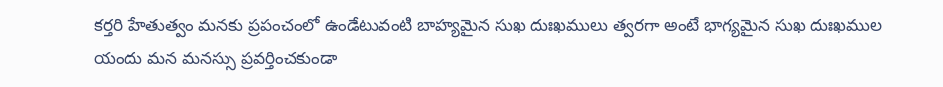కర్తరి హేతుత్వం మనకు ప్రపంచంలో ఉండేటువంటి బాహ్యమైన సుఖ దుఃఖములు త్వరగా అంటే భాగ్యమైన సుఖ దుఃఖముల యందు మన మనస్సు ప్రవర్తించకుండా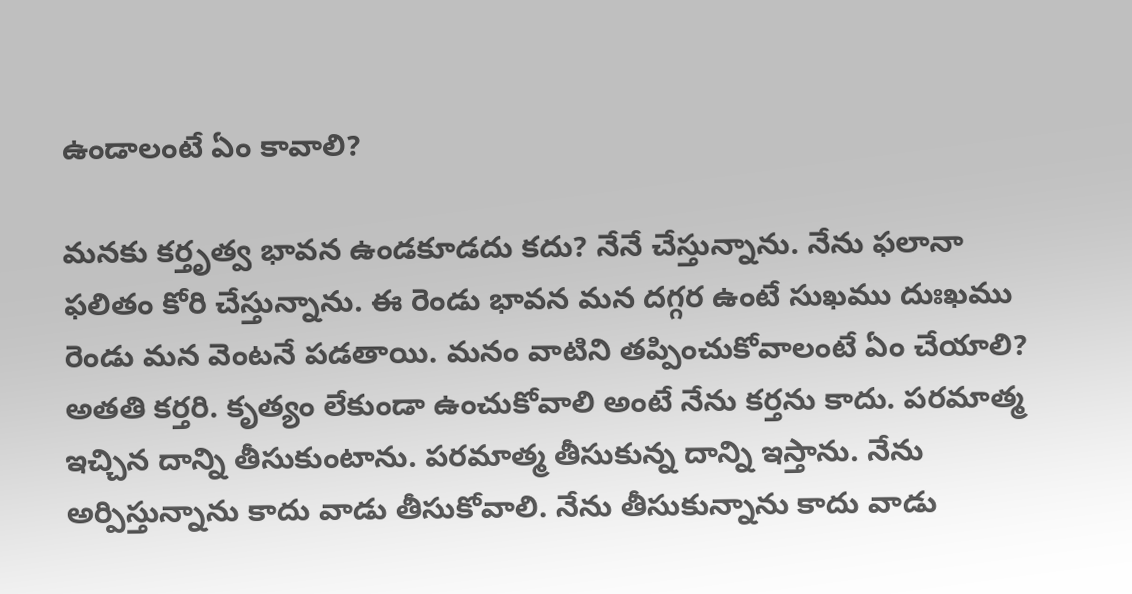ఉండాలంటే ఏం కావాలి?

మనకు కర్తృత్వ భావన ఉండకూడదు కదు? నేనే చేస్తున్నాను. నేను ఫలానా ఫలితం కోరి చేస్తున్నాను. ఈ రెండు భావన మన దగ్గర ఉంటే సుఖము దుఃఖము రెండు మన వెంటనే పడతాయి. మనం వాటిని తప్పించుకోవాలంటే ఏం చేయాలి? అతతి కర్తరి. కృత్యం లేకుండా ఉంచుకోవాలి అంటే నేను కర్తను కాదు. పరమాత్మ ఇచ్చిన దాన్ని తీసుకుంటాను. పరమాత్మ తీసుకున్న దాన్ని ఇస్తాను. నేను అర్పిస్తున్నాను కాదు వాడు తీసుకోవాలి. నేను తీసుకున్నాను కాదు వాడు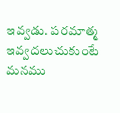ఇవ్వడు. పరమాత్మ ఇవ్వదలుచుకుంటే మనము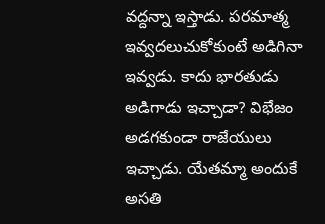వద్దన్నా ఇస్తాడు. పరమాత్మ ఇవ్వదలుచుకోకుంటే అడిగినా ఇవ్వడు. కాదు భారతుడు అడిగాడు ఇచ్చాడా? విభేజం అడగకుండా రాజేయులు ఇచ్చాడు. యేతమ్మా అందుకే అసతి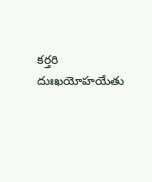కర్తరి దుఃఖయోహయేతు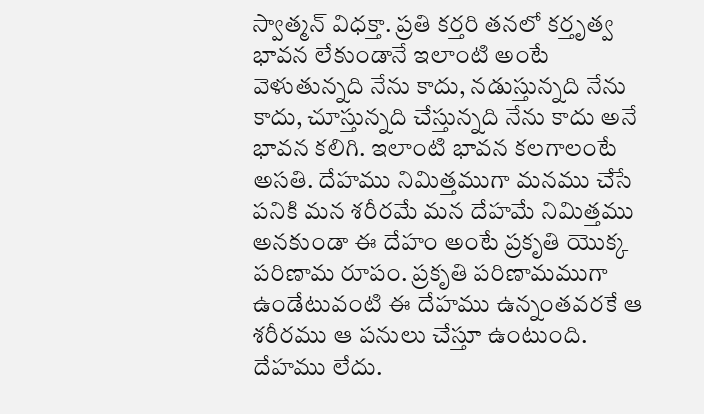స్వాత్మన్ విధక్తా. ప్రతి కర్తరి తనలో కర్తృత్వ భావన లేకుండానే ఇలాంటి అంటే వెళుతున్నది నేను కాదు, నడుస్తున్నది నేను కాదు, చూస్తున్నది చేస్తున్నది నేను కాదు అనే భావన కలిగి. ఇలాంటి భావన కలగాలంటే అసతి. దేహము నిమిత్తముగా మనము చేసే పనికి మన శరీరమే మన దేహమే నిమిత్తము అనకుండా ఈ దేహం అంటే ప్రకృతి యొక్క పరిణామ రూపం. ప్రకృతి పరిణామముగా ఉండేటువంటి ఈ దేహము ఉన్నంతవరకే ఆ శరీరము ఆ పనులు చేస్తూ ఉంటుంది. దేహము లేదు.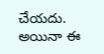చేయదు. అయినా ఈ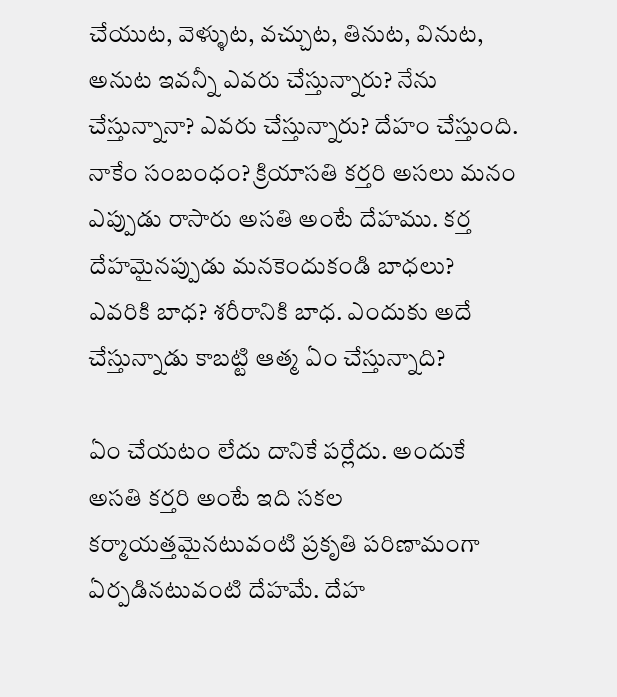చేయుట, వెళ్ళుట, వచ్చుట, తినుట, వినుట, అనుట ఇవన్నీ ఎవరు చేస్తున్నారు? నేను చేస్తున్నానా? ఎవరు చేస్తున్నారు? దేహం చేస్తుంది. నాకేం సంబంధం? క్రియాసతి కర్తరి అసలు మనం ఎప్పుడు రాసారు అసతి అంటే దేహము. కర్త దేహమైనప్పుడు మనకెందుకండి బాధలు? ఎవరికి బాధ? శరీరానికి బాధ. ఎందుకు అదే చేస్తున్నాడు కాబట్టి ఆత్మ ఏం చేస్తున్నాది?

ఏం చేయటం లేదు దానికే పర్లేదు. అందుకే అసతి కర్తరి అంటే ఇది సకల కర్మాయత్తమైనటువంటి ప్రకృతి పరిణామంగా ఏర్పడినటువంటి దేహమే. దేహ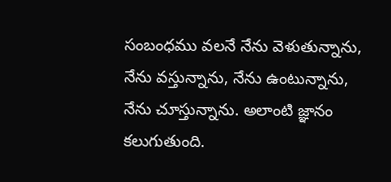సంబంధము వలనే నేను వెళుతున్నాను, నేను వస్తున్నాను, నేను ఉంటున్నాను, నేను చూస్తున్నాను. అలాంటి జ్ఞానం కలుగుతుంది.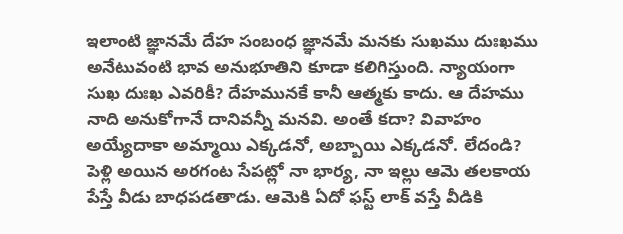ఇలాంటి జ్ఞానమే దేహ సంబంధ జ్ఞానమే మనకు సుఖము దుఃఖము అనేటువంటి భావ అనుభూతిని కూడా కలిగిస్తుంది. న్యాయంగా సుఖ దుఃఖ ఎవరికీ? దేహమునకే కానీ ఆత్మకు కాదు. ఆ దేహము నాది అనుకోగానే దానివన్నీ మనవి. అంతే కదా? వివాహం అయ్యేదాకా అమ్మాయి ఎక్కడనో, అబ్బాయి ఎక్కడనో. లేదండి? పెళ్లి అయిన అరగంట సేపట్లో నా భార్య, నా ఇల్లు ఆమె తలకాయ పేస్తే వీడు బాధపడతాడు. ఆమెకి ఏదో ఫస్ట్ లాక్ వస్తే వీడికి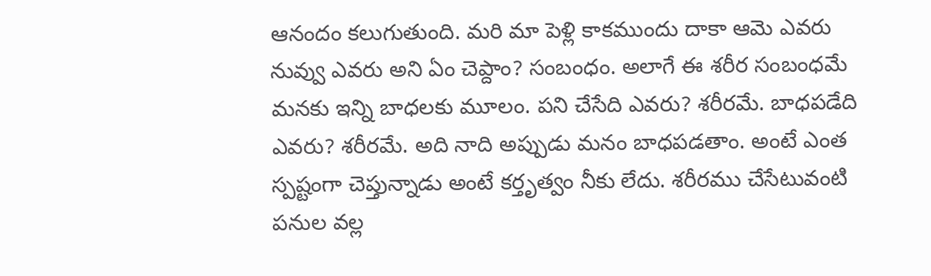ఆనందం కలుగుతుంది. మరి మా పెళ్లి కాకముందు దాకా ఆమె ఎవరు నువ్వు ఎవరు అని ఏం చెప్దాం? సంబంధం. అలాగే ఈ శరీర సంబంధమే మనకు ఇన్ని బాధలకు మూలం. పని చేసేది ఎవరు? శరీరమే. బాధపడేది ఎవరు? శరీరమే. అది నాది అప్పుడు మనం బాధపడతాం. అంటే ఎంత స్పష్టంగా చెప్తున్నాడు అంటే కర్తృత్వం నీకు లేదు. శరీరము చేసేటువంటి పనుల వల్ల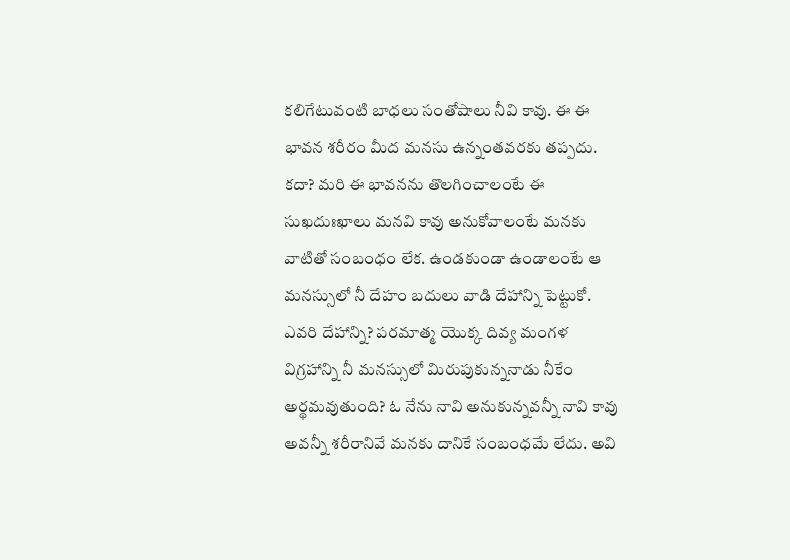కలిగేటువంటి బాధలు సంతోషాలు నీవి కావు. ఈ ఈ భావన శరీరం మీద మనసు ఉన్నంతవరకు తప్పదు. కదా? మరి ఈ భావనను తొలగించాలంటే ఈ సుఖదుఃఖాలు మనవి కావు అనుకోవాలంటే మనకు వాటితో సంబంధం లేక. ఉండకుండా ఉండాలంటే ఆ మనస్సులో నీ దేహం బదులు వాడి దేహాన్ని పెట్టుకో. ఎవరి దేహాన్ని? పరమాత్మ యొక్క దివ్య మంగళ విగ్రహాన్ని నీ మనస్సులో మిరుపుకున్ననాడు నీకేం అర్థమవుతుంది? ఓ నేను నావి అనుకున్నవన్నీ నావి కావు అవన్నీ శరీరానివే మనకు దానికే సంబంధమే లేదు. అవి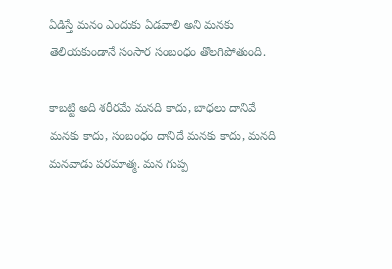ఏడిస్తే మనం ఎందుకు ఏడవాలి అని మనకు తెలియకుండానే సంసార సంబంధం తొలగిపోతుంది.

కాబట్టి అది శరీరమే మనది కాదు, బాధలు దానివే మనకు కాదు, సంబంధం దానిదే మనకు కాదు, మనది మనవాడు పరమాత్మ. మన గుప్ప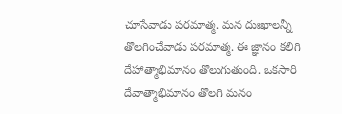చూసేవాడు పరమాత్మ. మన దుఃఖాలన్నీ తొలగించేవాడు పరమాత్మ. ఈ జ్ఞానం కలిగి దేహాత్మాభిమానం తొలుగుతుంది. ఒకసారి దేవాత్మాభిమానం తొలగి మనం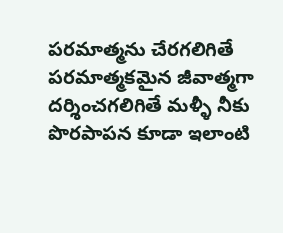పరమాత్మను చేరగలిగితే పరమాత్మకమైన జీవాత్మగా దర్శించగలిగితే మళ్ళీ నీకు పొరపాపన కూడా ఇలాంటి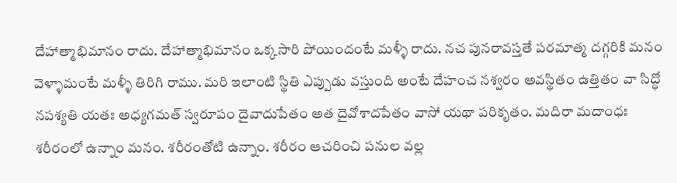దేహాత్మాభిమానం రాదు. దేహాత్మాభిమానం ఒక్కసారి పోయిందంటే మళ్ళీ రాదు. నచ పునరావస్తతే పరమాత్మ దగ్గరికి మనం వెళ్ళామంటే మళ్ళీ తిరిగి రాము. మరి ఇలాంటి స్థితి ఎప్పుడు వస్తుంది అంటే దేహంచ నశ్వరం అవస్థితం ఉత్తితం వా సిద్ధో నపశ్యతి యతః అధ్యగమత్ స్వరూపం దైవాదుపేతం అత దైవోశాదపేతం వాసో యథా పరికృతం. మదిరా మదాంధః శరీరంలో ఉన్నాం మనం. శరీరంతోటి ఉన్నాం. శరీరం ఆచరించి పనుల వల్ల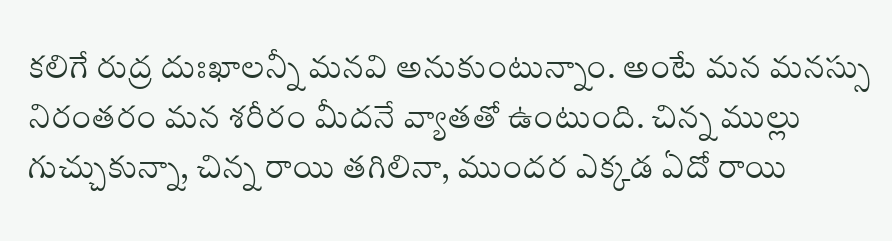కలిగే రుద్ర దుఃఖాలన్నీ మనవి అనుకుంటున్నాం. అంటే మన మనస్సు నిరంతరం మన శరీరం మీదనే వ్యాతతో ఉంటుంది. చిన్న ముల్లు గుచ్చుకున్నా, చిన్న రాయి తగిలినా, ముందర ఎక్కడ ఏదో రాయి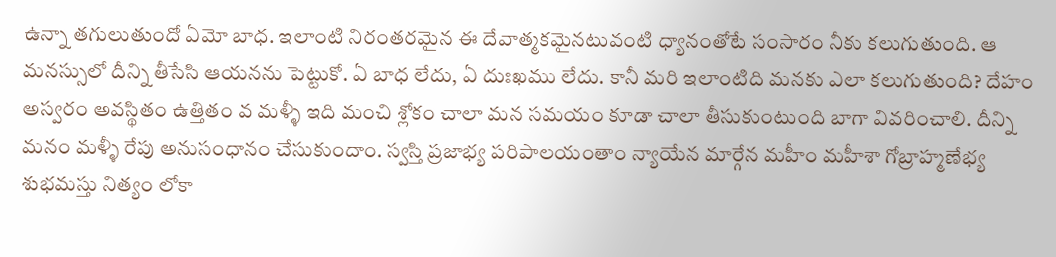ఉన్నా తగులుతుందో ఏమో బాధ. ఇలాంటి నిరంతరమైన ఈ దేవాత్మకమైనటువంటి ధ్యానంతోటే సంసారం నీకు కలుగుతుంది. ఆ మనస్సులో దీన్ని తీసేసి ఆయనను పెట్టుకో. ఏ బాధ లేదు, ఏ దుఃఖము లేదు. కానీ మరి ఇలాంటిది మనకు ఎలా కలుగుతుంది? దేహం అస్వరం అవస్థితం ఉత్తితం వ మళ్ళీ ఇది మంచి శ్లోకం చాలా మన సమయం కూడా చాలా తీసుకుంటుంది బాగా వివరించాలి. దీన్ని మనం మళ్ళీ రేపు అనుసంధానం చేసుకుందాం. స్వస్తి ప్రజాభ్య పరిపాలయంతాం న్యాయేన మార్గేన మహీం మహీశా గోబ్రాహ్మణేభ్య శుభమస్తు నిత్యం లోకా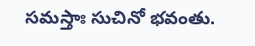సమస్తాః సుచినో భవంతు.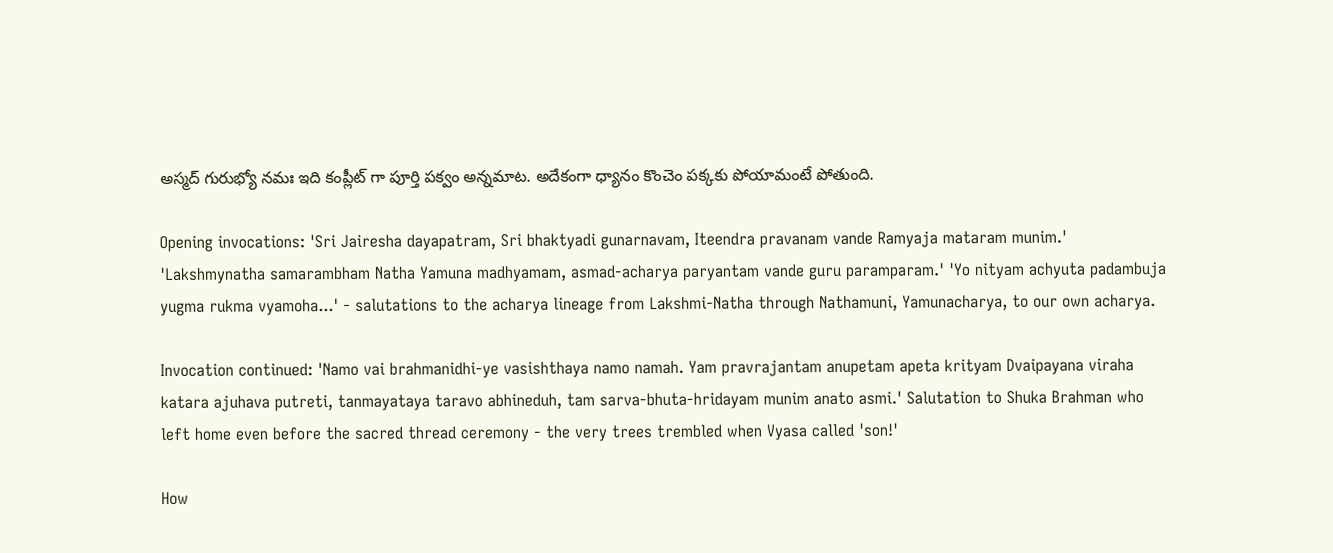అస్మద్ గురుభ్యో నమః ఇది కంప్లీట్ గా పూర్తి పక్వం అన్నమాట. అదేకంగా ధ్యానం కొంచెం పక్కకు పోయామంటే పోతుంది.

Opening invocations: 'Sri Jairesha dayapatram, Sri bhaktyadi gunarnavam, Iteendra pravanam vande Ramyaja mataram munim.' 'Lakshmynatha samarambham Natha Yamuna madhyamam, asmad-acharya paryantam vande guru paramparam.' 'Yo nityam achyuta padambuja yugma rukma vyamoha...' - salutations to the acharya lineage from Lakshmi-Natha through Nathamuni, Yamunacharya, to our own acharya.

Invocation continued: 'Namo vai brahmanidhi-ye vasishthaya namo namah. Yam pravrajantam anupetam apeta krityam Dvaipayana viraha katara ajuhava putreti, tanmayataya taravo abhineduh, tam sarva-bhuta-hridayam munim anato asmi.' Salutation to Shuka Brahman who left home even before the sacred thread ceremony - the very trees trembled when Vyasa called 'son!'

How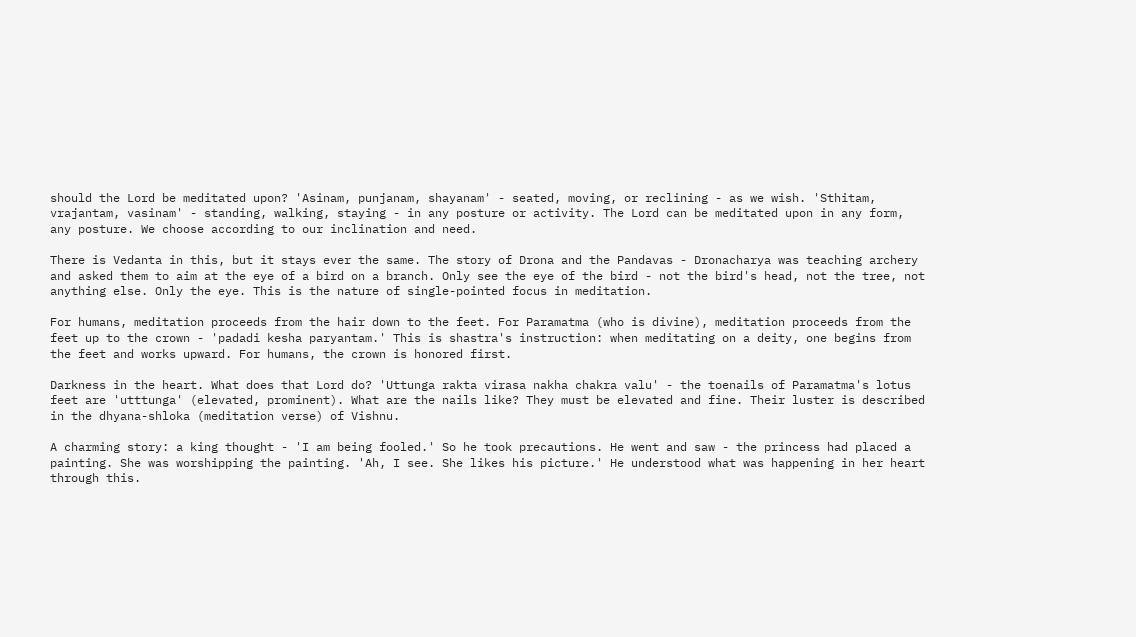should the Lord be meditated upon? 'Asinam, punjanam, shayanam' - seated, moving, or reclining - as we wish. 'Sthitam, vrajantam, vasinam' - standing, walking, staying - in any posture or activity. The Lord can be meditated upon in any form, any posture. We choose according to our inclination and need.

There is Vedanta in this, but it stays ever the same. The story of Drona and the Pandavas - Dronacharya was teaching archery and asked them to aim at the eye of a bird on a branch. Only see the eye of the bird - not the bird's head, not the tree, not anything else. Only the eye. This is the nature of single-pointed focus in meditation.

For humans, meditation proceeds from the hair down to the feet. For Paramatma (who is divine), meditation proceeds from the feet up to the crown - 'padadi kesha paryantam.' This is shastra's instruction: when meditating on a deity, one begins from the feet and works upward. For humans, the crown is honored first.

Darkness in the heart. What does that Lord do? 'Uttunga rakta virasa nakha chakra valu' - the toenails of Paramatma's lotus feet are 'utttunga' (elevated, prominent). What are the nails like? They must be elevated and fine. Their luster is described in the dhyana-shloka (meditation verse) of Vishnu.

A charming story: a king thought - 'I am being fooled.' So he took precautions. He went and saw - the princess had placed a painting. She was worshipping the painting. 'Ah, I see. She likes his picture.' He understood what was happening in her heart through this.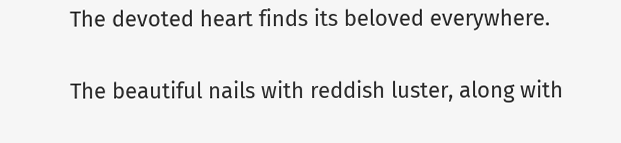The devoted heart finds its beloved everywhere.

The beautiful nails with reddish luster, along with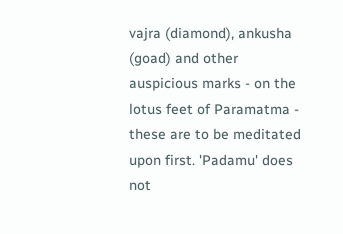vajra (diamond), ankusha (goad) and other auspicious marks - on the lotus feet of Paramatma - these are to be meditated upon first. 'Padamu' does not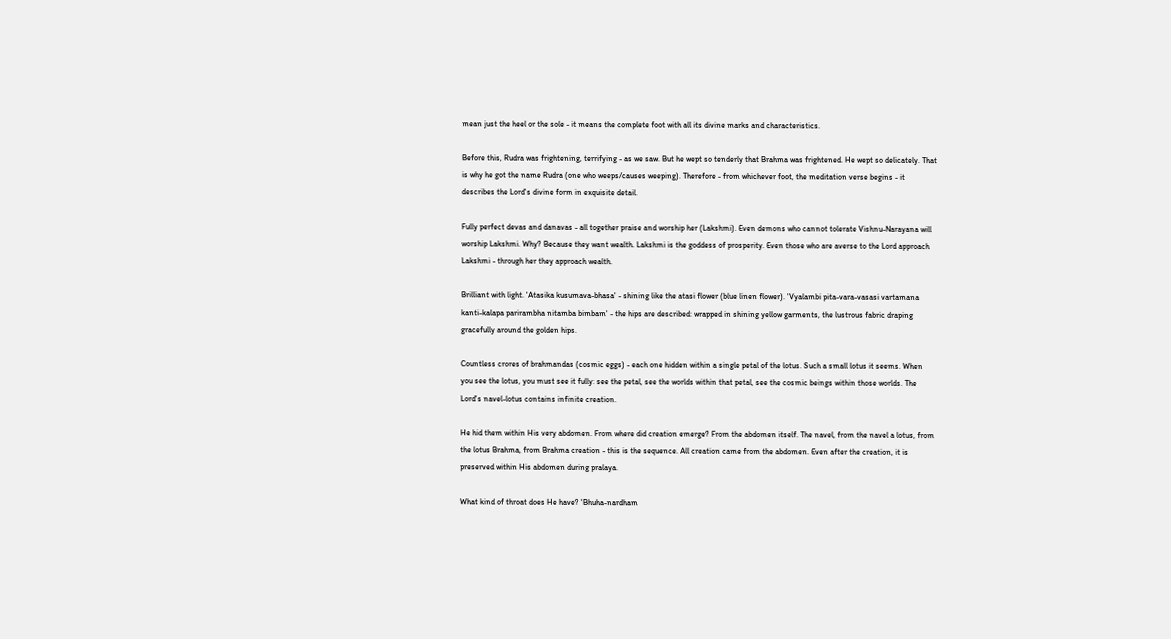mean just the heel or the sole - it means the complete foot with all its divine marks and characteristics.

Before this, Rudra was frightening, terrifying - as we saw. But he wept so tenderly that Brahma was frightened. He wept so delicately. That is why he got the name Rudra (one who weeps/causes weeping). Therefore - from whichever foot, the meditation verse begins - it describes the Lord's divine form in exquisite detail.

Fully perfect devas and danavas - all together praise and worship her (Lakshmi). Even demons who cannot tolerate Vishnu-Narayana will worship Lakshmi. Why? Because they want wealth. Lakshmi is the goddess of prosperity. Even those who are averse to the Lord approach Lakshmi - through her they approach wealth.

Brilliant with light. 'Atasika kusumava-bhasa' - shining like the atasi flower (blue linen flower). 'Vyalambi pita-vara-vasasi vartamana kanti-kalapa parirambha nitamba bimbam' - the hips are described: wrapped in shining yellow garments, the lustrous fabric draping gracefully around the golden hips.

Countless crores of brahmandas (cosmic eggs) - each one hidden within a single petal of the lotus. Such a small lotus it seems. When you see the lotus, you must see it fully: see the petal, see the worlds within that petal, see the cosmic beings within those worlds. The Lord's navel-lotus contains infinite creation.

He hid them within His very abdomen. From where did creation emerge? From the abdomen itself. The navel, from the navel a lotus, from the lotus Brahma, from Brahma creation - this is the sequence. All creation came from the abdomen. Even after the creation, it is preserved within His abdomen during pralaya.

What kind of throat does He have? 'Bhuha-nardham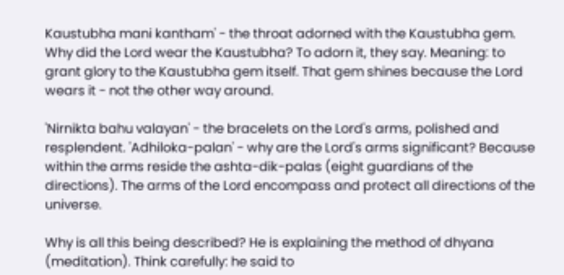Kaustubha mani kantham' - the throat adorned with the Kaustubha gem. Why did the Lord wear the Kaustubha? To adorn it, they say. Meaning: to grant glory to the Kaustubha gem itself. That gem shines because the Lord wears it - not the other way around.

'Nirnikta bahu valayan' - the bracelets on the Lord's arms, polished and resplendent. 'Adhiloka-palan' - why are the Lord's arms significant? Because within the arms reside the ashta-dik-palas (eight guardians of the directions). The arms of the Lord encompass and protect all directions of the universe.

Why is all this being described? He is explaining the method of dhyana (meditation). Think carefully: he said to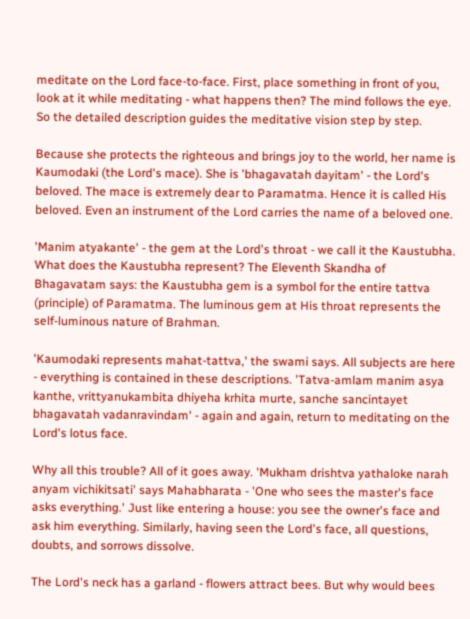meditate on the Lord face-to-face. First, place something in front of you, look at it while meditating - what happens then? The mind follows the eye. So the detailed description guides the meditative vision step by step.

Because she protects the righteous and brings joy to the world, her name is Kaumodaki (the Lord's mace). She is 'bhagavatah dayitam' - the Lord's beloved. The mace is extremely dear to Paramatma. Hence it is called His beloved. Even an instrument of the Lord carries the name of a beloved one.

'Manim atyakante' - the gem at the Lord's throat - we call it the Kaustubha. What does the Kaustubha represent? The Eleventh Skandha of Bhagavatam says: the Kaustubha gem is a symbol for the entire tattva (principle) of Paramatma. The luminous gem at His throat represents the self-luminous nature of Brahman.

'Kaumodaki represents mahat-tattva,' the swami says. All subjects are here - everything is contained in these descriptions. 'Tatva-amlam manim asya kanthe, vrittyanukambita dhiyeha krhita murte, sanche sancintayet bhagavatah vadanravindam' - again and again, return to meditating on the Lord's lotus face.

Why all this trouble? All of it goes away. 'Mukham drishtva yathaloke narah anyam vichikitsati' says Mahabharata - 'One who sees the master's face asks everything.' Just like entering a house: you see the owner's face and ask him everything. Similarly, having seen the Lord's face, all questions, doubts, and sorrows dissolve.

The Lord's neck has a garland - flowers attract bees. But why would bees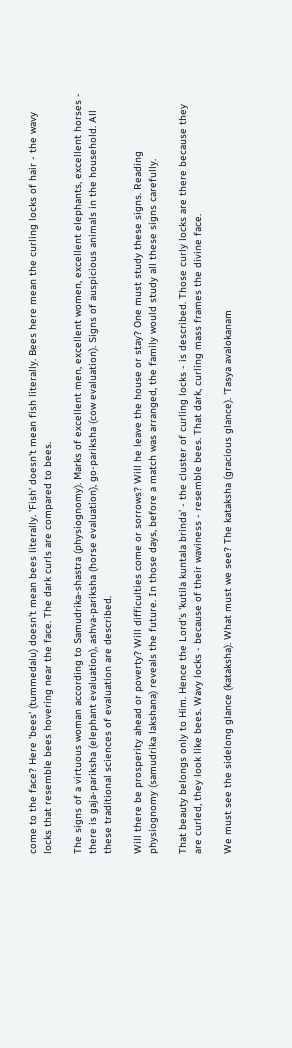come to the face? Here 'bees' (tummedalu) doesn't mean bees literally. 'Fish' doesn't mean fish literally. Bees here mean the curling locks of hair - the wavy locks that resemble bees hovering near the face. The dark curls are compared to bees.

The signs of a virtuous woman according to Samudrika-shastra (physiognomy). Marks of excellent men, excellent women, excellent elephants, excellent horses - there is gaja-pariksha (elephant evaluation), ashva-pariksha (horse evaluation), go-pariksha (cow evaluation). Signs of auspicious animals in the household. All these traditional sciences of evaluation are described.

Will there be prosperity ahead or poverty? Will difficulties come or sorrows? Will he leave the house or stay? One must study these signs. Reading physiognomy (samudrika lakshana) reveals the future. In those days, before a match was arranged, the family would study all these signs carefully.

That beauty belongs only to Him. Hence the Lord's 'kutila kuntala brinda' - the cluster of curling locks - is described. Those curly locks are there because they are curled, they look like bees. Wavy locks - because of their waviness - resemble bees. That dark, curling mass frames the divine face.

We must see the sidelong glance (kataksha). What must we see? The kataksha (gracious glance). 'Tasya avalokanam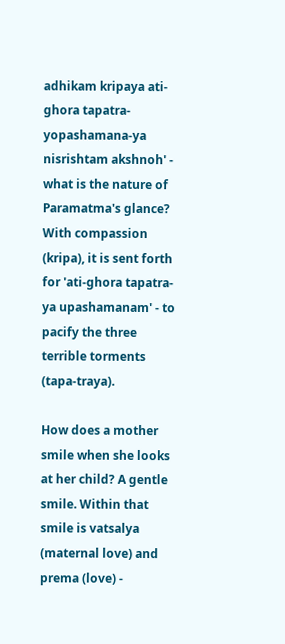adhikam kripaya ati-ghora tapatra-yopashamana-ya nisrishtam akshnoh' - what is the nature of Paramatma's glance? With compassion (kripa), it is sent forth for 'ati-ghora tapatra-ya upashamanam' - to pacify the three terrible torments (tapa-traya).

How does a mother smile when she looks at her child? A gentle smile. Within that smile is vatsalya (maternal love) and prema (love) -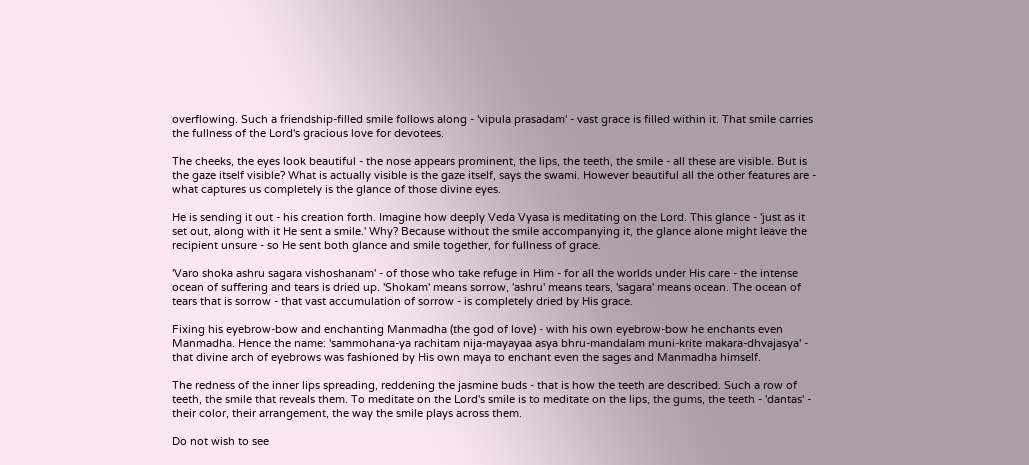overflowing. Such a friendship-filled smile follows along - 'vipula prasadam' - vast grace is filled within it. That smile carries the fullness of the Lord's gracious love for devotees.

The cheeks, the eyes look beautiful - the nose appears prominent, the lips, the teeth, the smile - all these are visible. But is the gaze itself visible? What is actually visible is the gaze itself, says the swami. However beautiful all the other features are - what captures us completely is the glance of those divine eyes.

He is sending it out - his creation forth. Imagine how deeply Veda Vyasa is meditating on the Lord. This glance - 'just as it set out, along with it He sent a smile.' Why? Because without the smile accompanying it, the glance alone might leave the recipient unsure - so He sent both glance and smile together, for fullness of grace.

'Varo shoka ashru sagara vishoshanam' - of those who take refuge in Him - for all the worlds under His care - the intense ocean of suffering and tears is dried up. 'Shokam' means sorrow, 'ashru' means tears, 'sagara' means ocean. The ocean of tears that is sorrow - that vast accumulation of sorrow - is completely dried by His grace.

Fixing his eyebrow-bow and enchanting Manmadha (the god of love) - with his own eyebrow-bow he enchants even Manmadha. Hence the name: 'sammohana-ya rachitam nija-mayayaa asya bhru-mandalam muni-krite makara-dhvajasya' - that divine arch of eyebrows was fashioned by His own maya to enchant even the sages and Manmadha himself.

The redness of the inner lips spreading, reddening the jasmine buds - that is how the teeth are described. Such a row of teeth, the smile that reveals them. To meditate on the Lord's smile is to meditate on the lips, the gums, the teeth - 'dantas' - their color, their arrangement, the way the smile plays across them.

Do not wish to see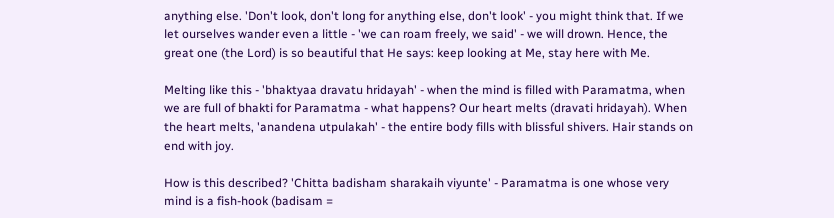anything else. 'Don't look, don't long for anything else, don't look' - you might think that. If we let ourselves wander even a little - 'we can roam freely, we said' - we will drown. Hence, the great one (the Lord) is so beautiful that He says: keep looking at Me, stay here with Me.

Melting like this - 'bhaktyaa dravatu hridayah' - when the mind is filled with Paramatma, when we are full of bhakti for Paramatma - what happens? Our heart melts (dravati hridayah). When the heart melts, 'anandena utpulakah' - the entire body fills with blissful shivers. Hair stands on end with joy.

How is this described? 'Chitta badisham sharakaih viyunte' - Paramatma is one whose very mind is a fish-hook (badisam =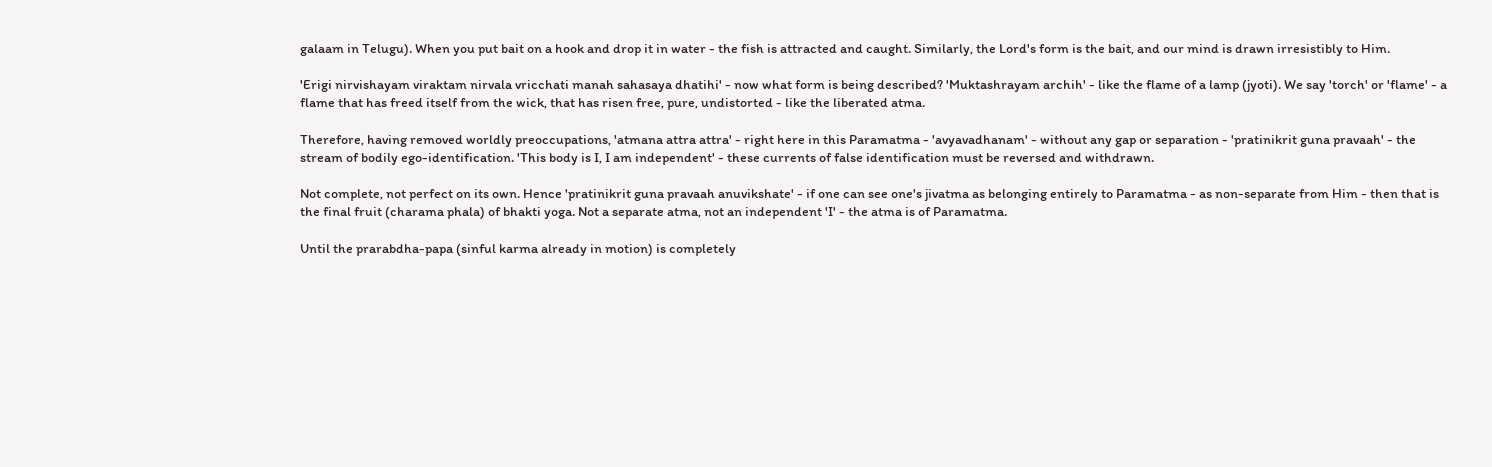galaam in Telugu). When you put bait on a hook and drop it in water - the fish is attracted and caught. Similarly, the Lord's form is the bait, and our mind is drawn irresistibly to Him.

'Erigi nirvishayam viraktam nirvala vricchati manah sahasaya dhatihi' - now what form is being described? 'Muktashrayam archih' - like the flame of a lamp (jyoti). We say 'torch' or 'flame' - a flame that has freed itself from the wick, that has risen free, pure, undistorted - like the liberated atma.

Therefore, having removed worldly preoccupations, 'atmana attra attra' - right here in this Paramatma - 'avyavadhanam' - without any gap or separation - 'pratinikrit guna pravaah' - the stream of bodily ego-identification. 'This body is I, I am independent' - these currents of false identification must be reversed and withdrawn.

Not complete, not perfect on its own. Hence 'pratinikrit guna pravaah anuvikshate' - if one can see one's jivatma as belonging entirely to Paramatma - as non-separate from Him - then that is the final fruit (charama phala) of bhakti yoga. Not a separate atma, not an independent 'I' - the atma is of Paramatma.

Until the prarabdha-papa (sinful karma already in motion) is completely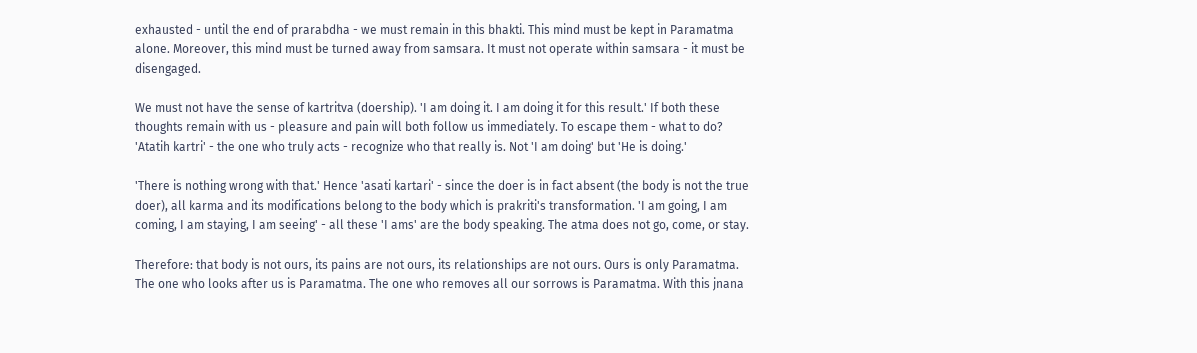exhausted - until the end of prarabdha - we must remain in this bhakti. This mind must be kept in Paramatma alone. Moreover, this mind must be turned away from samsara. It must not operate within samsara - it must be disengaged.

We must not have the sense of kartritva (doership). 'I am doing it. I am doing it for this result.' If both these thoughts remain with us - pleasure and pain will both follow us immediately. To escape them - what to do? 'Atatih kartri' - the one who truly acts - recognize who that really is. Not 'I am doing' but 'He is doing.'

'There is nothing wrong with that.' Hence 'asati kartari' - since the doer is in fact absent (the body is not the true doer), all karma and its modifications belong to the body which is prakriti's transformation. 'I am going, I am coming, I am staying, I am seeing' - all these 'I ams' are the body speaking. The atma does not go, come, or stay.

Therefore: that body is not ours, its pains are not ours, its relationships are not ours. Ours is only Paramatma. The one who looks after us is Paramatma. The one who removes all our sorrows is Paramatma. With this jnana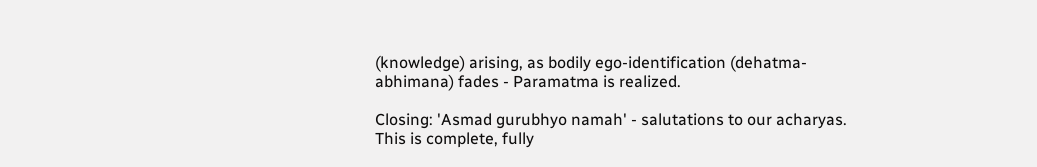(knowledge) arising, as bodily ego-identification (dehatma-abhimana) fades - Paramatma is realized.

Closing: 'Asmad gurubhyo namah' - salutations to our acharyas. This is complete, fully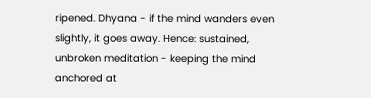ripened. Dhyana - if the mind wanders even slightly, it goes away. Hence: sustained, unbroken meditation - keeping the mind anchored at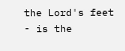the Lord's feet - is the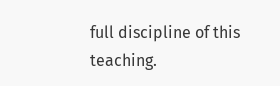full discipline of this teaching.